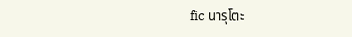fic นารุโตะ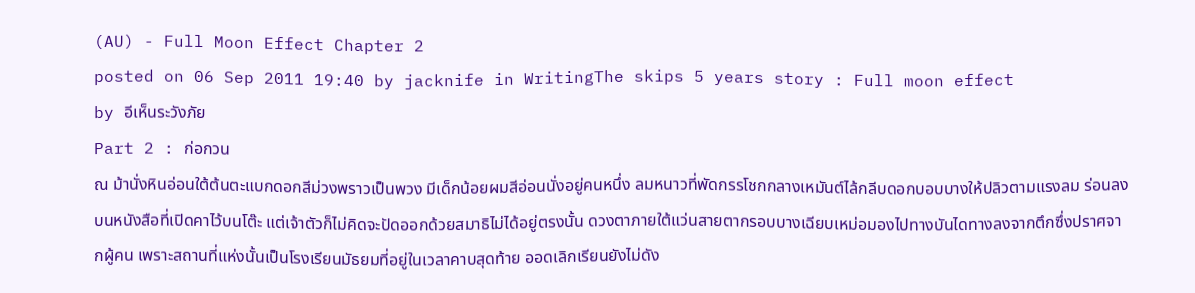(AU) - Full Moon Effect Chapter 2
posted on 06 Sep 2011 19:40 by jacknife in WritingThe skips 5 years story : Full moon effect
by อีเห็นระวังภัย
Part 2 : ก่อกวน
ณ ม้านั่งหินอ่อนใต้ต้นตะแบกดอกสีม่วงพราวเป็นพวง มีเด็กน้อยผมสีอ่อนนั่งอยู่คนหนึ่ง ลมหนาวที่พัดกรรโชกกลางเหมันต์ไล้กลีบดอกบอบบางให้ปลิวตามแรงลม ร่อนลงบนหนังสือที่เปิดคาไว้บนโต๊ะ แต่เจ้าตัวก็ไม่คิดจะปัดออกด้วยสมาธิไม่ได้อยู่ตรงนั้น ดวงตาภายใต้แว่นสายตากรอบบางเฉียบเหม่อมองไปทางบันไดทางลงจากตึกซึ่งปราศจากผู้คน เพราะสถานที่แห่งนั้นเป็นโรงเรียนมัธยมที่อยู่ในเวลาคาบสุดท้าย ออดเลิกเรียนยังไม่ดัง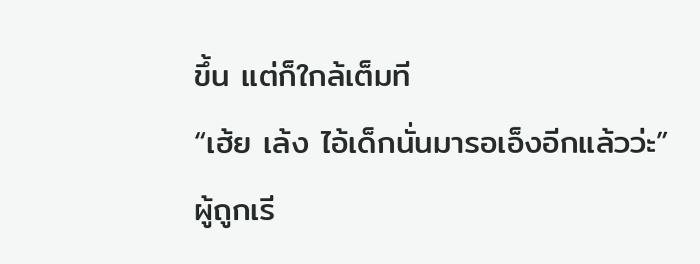ขึ้น แต่ก็ใกล้เต็มที
“เฮ้ย เล้ง ไอ้เด็กนั่นมารอเอ็งอีกแล้วว่ะ”
ผู้ถูกเรี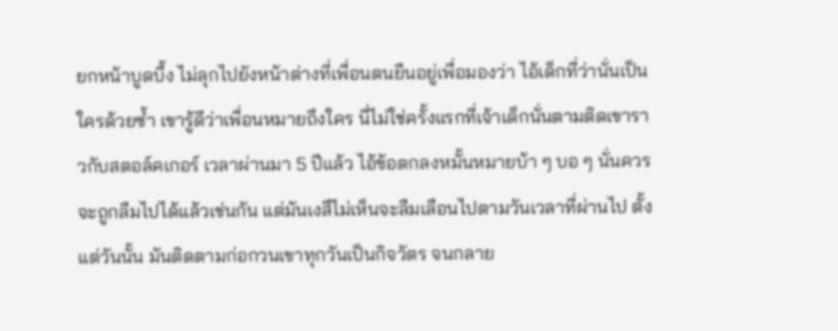ยกหน้าบูดบึ้ง ไม่ลุกไปยังหน้าต่างที่เพื่อนตนยืนอยู่เพื่อมองว่า ไอ้เด็กที่ว่านั่นเป็นใครด้วยซ้ำ เขารู้ดีว่าเพื่อนหมายถึงใคร นี่ไม่ใช่ครั้งแรกที่เจ้าเด็กนั่นตามติดเขาราวกับสตอล์คเกอร์ เวลาผ่านมา 5 ปีแล้ว ไอ้ข้อตกลงหมั้นหมายบ้า ๆ บอ ๆ นั่นควรจะถูกลืมไปได้แล้วเช่นกัน แต่มันเงสึไม่เห็นจะลืมเลือนไปตามวันเวลาที่ผ่านไป ตั้งแต่วันนั้น มันติดตามก่อกวนเขาทุกวันเป็นกิจวัตร จนกลาย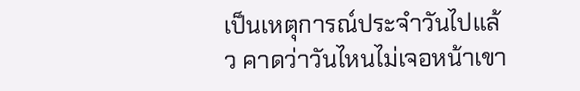เป็นเหตุการณ์ประจำวันไปแล้ว คาดว่าวันไหนไม่เจอหน้าเขา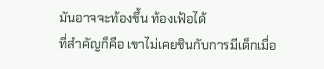มันอาจจะท้องขึ้น ท้องเฟ้อได้
ที่สำคัญก็คือ เขาไม่เคยชินกับการมีเด็กเมื่อ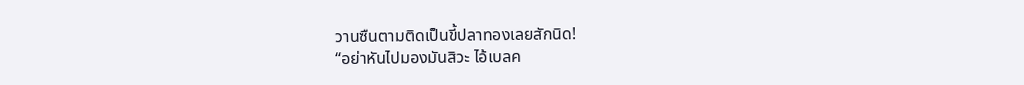วานซืนตามติดเป็นขี้ปลาทองเลยสักนิด!
“อย่าหันไปมองมันสิวะ ไอ้เบลค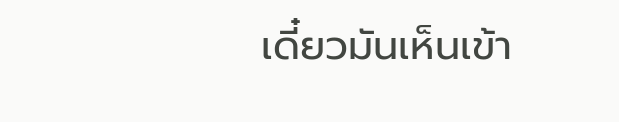เดี๋ยวมันเห็นเข้า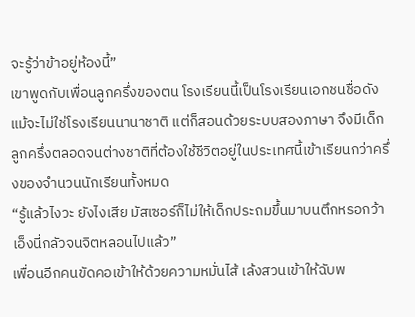จะรู้ว่าข้าอยู่ห้องนี้”
เขาพูดกับเพื่อนลูกครึ่งของตน โรงเรียนนี้เป็นโรงเรียนเอกชนชื่อดัง แม้จะไม่ใช่โรงเรียนนานาชาติ แต่ก็สอนด้วยระบบสองภาษา จึงมีเด็กลูกครึ่งตลอดจนต่างชาติที่ต้องใช้ชีวิตอยู่ในประเทศนี้เข้าเรียนกว่าครึ่งของจำนวนนักเรียนทั้งหมด
“รู้แล้วไงวะ ยังไงเสีย มัสเซอร์ก็ไม่ให้เด็กประถมขึ้นมาบนตึกหรอกว้า เอ็งนี่กลัวจนจิตหลอนไปแล้ว”
เพื่อนอีกคนขัดคอเข้าให้ด้วยความหมั่นไส้ เล้งสวนเข้าให้ฉับพ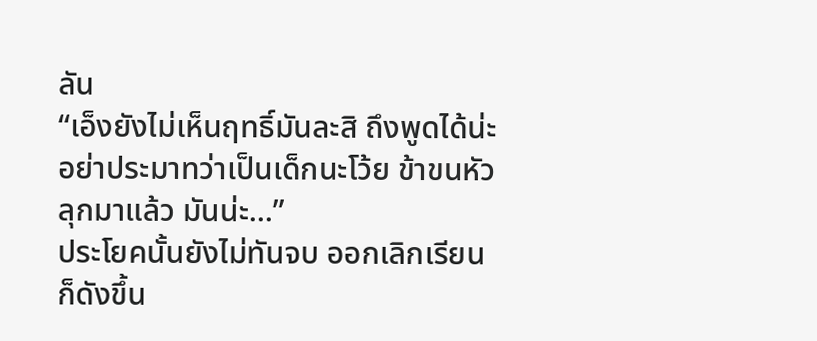ลัน
“เอ็งยังไม่เห็นฤทธิ์มันละสิ ถึงพูดได้น่ะ อย่าประมาทว่าเป็นเด็กนะโว้ย ข้าขนหัวลุกมาแล้ว มันน่ะ...”
ประโยคนั้นยังไม่ทันจบ ออกเลิกเรียนก็ดังขึ้น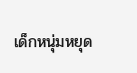เด็กหนุ่มหยุด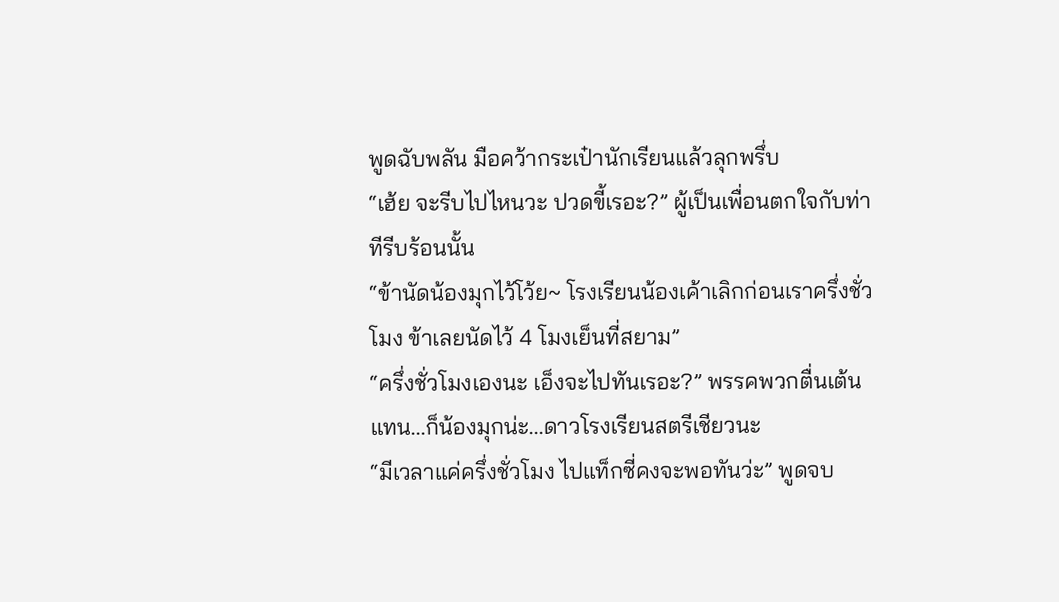พูดฉับพลัน มือคว้ากระเป๋านักเรียนแล้วลุกพรึ่บ
“เฮ้ย จะรีบไปไหนวะ ปวดขี้เรอะ?” ผู้เป็นเพื่อนตกใจกับท่าทีรีบร้อนนั้น
“ข้านัดน้องมุกไว้โว้ย~ โรงเรียนน้องเค้าเลิกก่อนเราครึ่งชั่วโมง ข้าเลยนัดไว้ 4 โมงเย็นที่สยาม”
“ครึ่งชั่วโมงเองนะ เอ็งจะไปทันเรอะ?” พรรคพวกตื่นเต้นแทน...ก็น้องมุกน่ะ...ดาวโรงเรียนสตรีเชียวนะ
“มีเวลาแค่ครึ่งชั่วโมง ไปแท็กซี่คงจะพอทันว่ะ” พูดจบ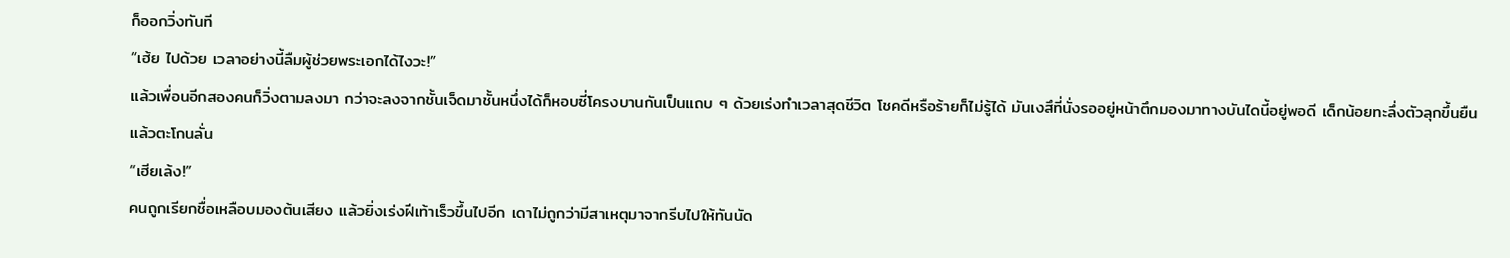ก็ออกวิ่งทันที
“เฮ้ย ไปด้วย เวลาอย่างนี้ลืมผู้ช่วยพระเอกได้ไงวะ!”
แล้วเพื่อนอีกสองคนก็วิ่งตามลงมา กว่าจะลงจากชั้นเจ็ดมาชั้นหนึ่งได้ก็หอบซี่โครงบานกันเป็นแถบ ๆ ด้วยเร่งทำเวลาสุดชีวิต โชคดีหรือร้ายก็ไม่รู้ได้ มันเงสึที่นั่งรออยู่หน้าตึกมองมาทางบันไดนี้อยู่พอดี เด็กน้อยทะลึ่งตัวลุกขึ้นยืนแล้วตะโกนลั่น
“เฮียเล้ง!”
คนถูกเรียกชื่อเหลือบมองต้นเสียง แล้วยิ่งเร่งฝีเท้าเร็วขึ้นไปอีก เดาไม่ถูกว่ามีสาเหตุมาจากรีบไปให้ทันนัด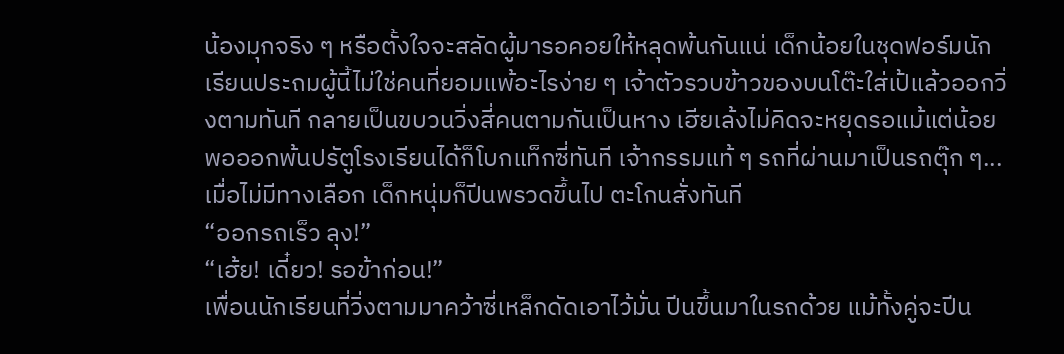น้องมุกจริง ๆ หรือตั้งใจจะสลัดผู้มารอคอยให้หลุดพ้นกันแน่ เด็กน้อยในชุดฟอร์มนักเรียนประถมผู้นี้ไม่ใช่คนที่ยอมแพ้อะไรง่าย ๆ เจ้าตัวรวบข้าวของบนโต๊ะใส่เป้แล้วออกวิ่งตามทันที กลายเป็นขบวนวิ่งสี่คนตามกันเป็นหาง เฮียเล้งไม่คิดจะหยุดรอแม้แต่น้อย พอออกพ้นปรัตูโรงเรียนได้ก็โบกแท็กซี่ทันที เจ้ากรรมแท้ ๆ รถที่ผ่านมาเป็นรถตุ๊ก ๆ...เมื่อไม่มีทางเลือก เด็กหนุ่มก็ปีนพรวดขึ้นไป ตะโกนสั่งทันที
“ออกรถเร็ว ลุง!”
“เฮ้ย! เดี๋ยว! รอข้าก่อน!”
เพื่อนนักเรียนที่วิ่งตามมาคว้าซี่เหล็กดัดเอาไว้มั่น ปีนขึ้นมาในรถด้วย แม้ทั้งคู่จะปีน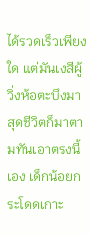ได้รวดเร็วเพียงใด แต่มันเงสีผู้วิ่งห้อตะบึงมาสุดชีวิตก็มาตามทันเอาตรงนี้เอง เด็กน้อยกระโดดเกาะ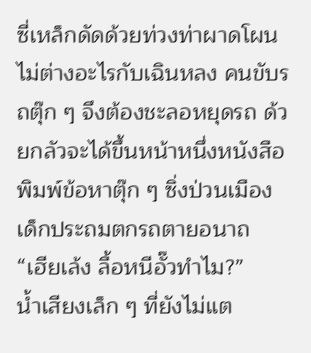ซี่เหล็กดัดด้วยท่วงท่าผาดโผนไม่ต่างอะไรกับเฉินหลง คนขับรถตุ๊ก ๆ จึงต้องชะลอหยุดรถ ด้วยกลัวจะได้ขึ้นหน้าหนึ่งหนังสือพิมพ์ข้อหาตุ๊ก ๆ ซิ่งป่วนเมือง เด็กประถมตกรถตายอนาถ
“เฮียเล้ง ลื้อหนีอั๊วทำไม?”
น้ำเสียงเล็ก ๆ ที่ยังไม่แต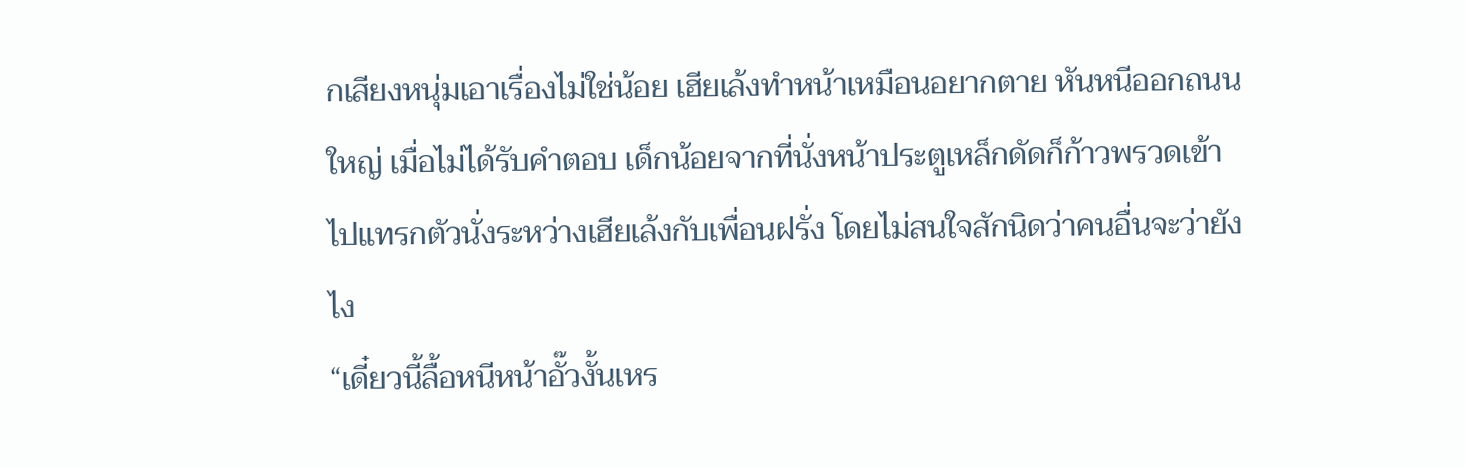กเสียงหนุ่มเอาเรื่องไม่ใช่น้อย เฮียเล้งทำหน้าเหมือนอยากตาย หันหนีออกถนนใหญ่ เมื่อไม่ได้รับคำตอบ เด็กน้อยจากที่นั่งหน้าประตูเหล็กดัดก็ก้าวพรวดเข้าไปแทรกตัวนั่งระหว่างเฮียเล้งกับเพื่อนฝรั่ง โดยไม่สนใจสักนิดว่าคนอื่นจะว่ายังไง
“เดี๋ยวนี้ลื้อหนีหน้าอั๊วงั้นเหร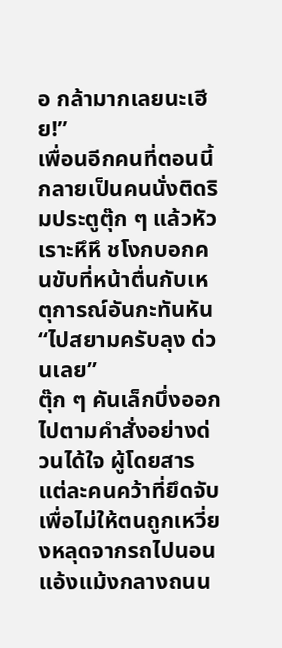อ กล้ามากเลยนะเฮีย!”
เพื่อนอีกคนที่ตอนนี้กลายเป็นคนนั่งติดริมประตูตุ๊ก ๆ แล้วหัวเราะหึหึ ชโงกบอกคนขับที่หน้าตื่นกับเหตุการณ์อันกะทันหัน
“ไปสยามครับลุง ด่วนเลย”
ตุ๊ก ๆ คันเล็กบึ่งออกไปตามคำสั่งอย่างด่วนได้ใจ ผู้โดยสารแต่ละคนคว้าที่ยึดจับเพื่อไม่ให้ตนถูกเหวี่ยงหลุดจากรถไปนอนแอ้งแม้งกลางถนน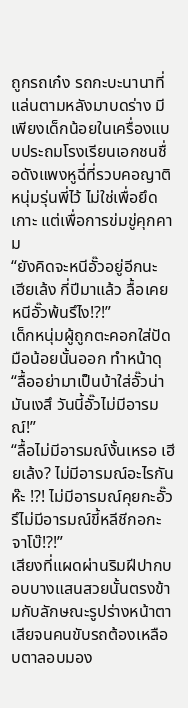ถูกรถเก๋ง รถกะบะนานาที่แล่นตามหลังมาบดร่าง มีเพียงเด็กน้อยในเครื่องแบบประถมโรงเรียนเอกชนชื่อดังแพงหูฉี่ที่รวบคอญาติหนุ่มรุ่นพี่ไว้ ไม่ใช่เพื่อยึดเกาะ แต่เพื่อการข่มขู่คุกคาม
“ยังคิดจะหนีอั๊วอยู่อีกนะ เฮียเล้ง กี่ปีมาแล้ว ลื้อเคยหนีอั๊วพ้นรึไง!?!”
เด็กหนุ่มผู้ถูกตะคอกใส่ปัดมือน้อยนั้นออก ทำหน้าดุ “ลื้ออย่ามาเป็นบ้าใส่อั๊วน่า มันเงสึ วันนี้อั๊วไม่มีอารมณ์!”
“ลื้อไม่มีอารมณ์งั้นเหรอ เฮียเล้ง? ไม่มีอารมณ์อะไรกันห๊ะ !?! ไม่มีอารมณ์คุยกะอั๊ว รึไม่มีอารมณ์ขี้หลีชีกอกะจาโบ๊!?!”
เสียงที่แผดผ่านริมฝีปากบอบบางแสนสวยนั้นตรงข้ามกับลักษณะรูปร่างหน้าตาเสียจนคนขับรถต้องเหลือบตาลอบมอง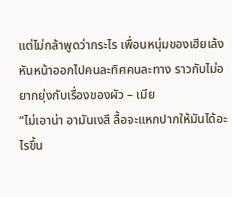แต่ไม่กล้าพูดว่ากระไร เพื่อนหนุ่มของเฮียเล้งหันหน้าออกไปคนละทิศคนละทาง ราวกับไม่อยากยุ่งกับเรื่องของผัว – เมีย
“ไม่เอาน่า อามันเงสึ ลื้อจะแหกปากให้มันได้อะไรขึ้น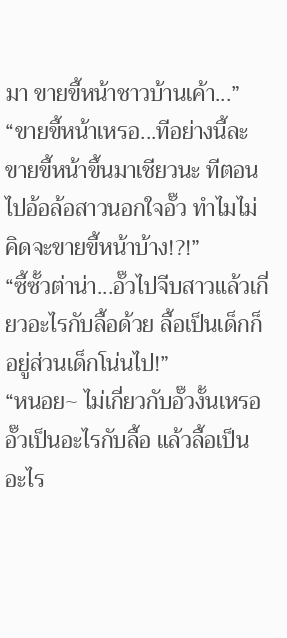มา ขายขี้หน้าชาวบ้านเค้า...”
“ขายขี้หน้าเหรอ...ทีอย่างนี้ละ ขายขี้หน้าขึ้นมาเชียวนะ ทีตอนไปอ้อล้อสาวนอกใจอั๊ว ทำไมไม่คิดจะขายขี้หน้าบ้าง!?!”
“ซี้ซั้วต่าน่า...อั๊วไปจีบสาวแล้วเกี่ยวอะไรกับลื้อด้วย ลื้อเป็นเด็กก็อยู่ส่วนเด็กโน่นไป!”
“หนอย~ ไม่เกี่ยวกับอั๊วงั้นเหรอ อั๊วเป็นอะไรกับลื้อ แล้วลื้อเป็นอะไร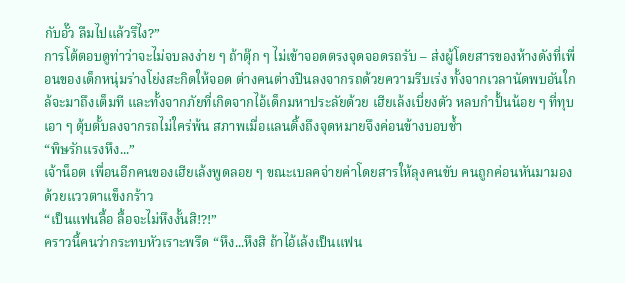กับอั๊ว ลืมไปแล้วรึไง?”
การโต้ตอบดูท่าว่าจะไม่จบลงง่าย ๆ ถ้าตุ๊ก ๆ ไม่เข้าจอดตรงจุดจอดรถรับ – ส่งผู้โดยสารของห้างดังที่เพื่อนของเด็กหนุ่มร่างโย่งสะกิดให้จอด ต่างคนต่างปีนลงจากรถด้วยความรีบเร่ง ทั้งจากเวลานัดพบอันใกล้จะมาถึงเต็มที และทั้งจากภัยที่เกิดจากไอ้เด็กมหาประลัยด้วย เฮียเล้งเบี่ยงตัว หลบกำปั้นน้อย ๆ ที่ทุบเอา ๆ ตุ้บตั้บลงจากรถไม่ใคร่พ้น สภาพเมื่อแลนดิ้งถึงจุดหมายจึงค่อนข้างบอบช้ำ
“พิษรักแรงหึง...”
เจ้าน็อต เพื่อนอีกคนของเฮียเล้งพูดลอย ๆ ขณะเบลคจ่ายค่าโดยสารให้ลุงคนขับ คนถูกค่อนหันมามองด้วยแววตาแข็งกร้าว
“เป็นแฟนลื้อ ลื้อจะไม่หึงงั้นสิ!?!”
คราวนี้คนว่ากระทบหัวเราะพรืด “หึง...หึงสิ ถ้าไอ้เล้งเป็นแฟน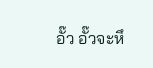อั๊ว อั๊วจะหึ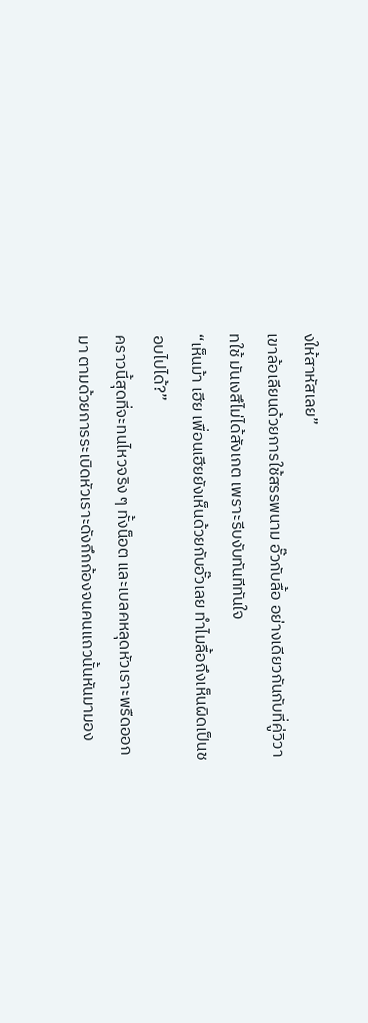งให้สาหัสเลย”
เขาล้อเลียนด้วยการใช้สรรพนาม อั๊วกับลื้อ อย่างเดียวกันกับที่คู่วิวาทใช้ มันเงสึไม่ได้สังเกต เพราะรีบงับทันทีทันใจ
“เห็นม้า เฮีย เพื่อนเฮียยังเห็นด้วยกับอั๊วเลย ทำไมลื้อถึงเห็นผิดเป็นชอบไปได้?”
คราวนี้สุดที่จะทนไหวจริง ๆ ทั้งน็อต และเบลคหลุดหัวเราะพรืดออกมา ตามด้วยการระเบิดหัวเราะดังกึกก้องจนคนแถวนั้นหันมามอง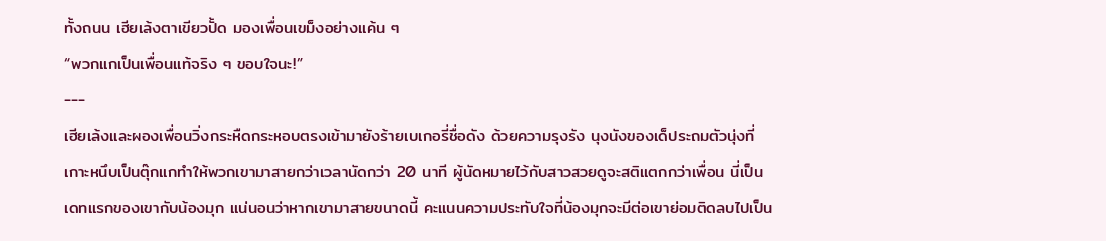ทั้งถนน เฮียเล้งตาเขียวปั้ด มองเพื่อนเขม็งอย่างแค้น ๆ
“พวกแกเป็นเพื่อนแท้จริง ๆ ขอบใจนะ!”
---
เฮียเล้งและผองเพื่อนวิ่งกระหืดกระหอบตรงเข้ามายังร้ายเบเกอรี่ชื่อดัง ด้วยความรุงรัง นุงนังของเด็ประถมตัวนุ่งที่เกาะหนึบเป็นตุ๊กแกทำให้พวกเขามาสายกว่าเวลานัดกว่า 20 นาที ผู้นัดหมายไว้กับสาวสวยดูจะสติแตกกว่าเพื่อน นี่เป็นเดทแรกของเขากับน้องมุก แน่นอนว่าหากเขามาสายขนาดนี้ คะแนนความประทับใจที่น้องมุกจะมีต่อเขาย่อมติดลบไปเป็น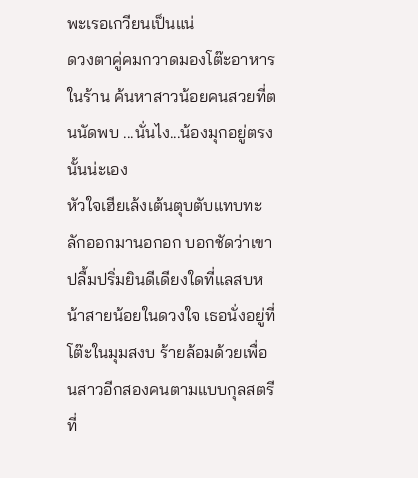พะเรอเกวียนเป็นแน่
ดวงตาคู่คมกวาดมองโต๊ะอาหารในร้าน ค้นหาสาวน้อยคนสวยที่ตนนัดพบ ...นั่นไง...น้องมุกอยู่ตรงนั้นน่ะเอง
หัวใจเฮียเล้งเต้นตุบตับแทบทะลักออกมานอกอก บอกชัดว่าเขาปลื้มปริ่มยินดีเดียงใดที่แลสบหน้าสายน้อยในดวงใจ เธอนั่งอยู่ที่โต๊ะในมุมสงบ ร้ายล้อมด้วยเพื่อนสาวอีกสองคนตามแบบกุลสตรีที่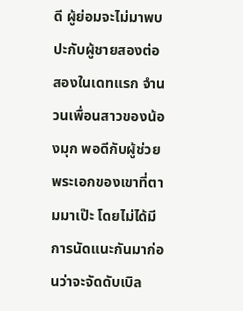ดี ผู้ย่อมจะไม่มาพบปะกับผู้ชายสองต่อสองในเดทแรก จำนวนเพื่อนสาวของน้องมุก พอดีกับผู้ช่วยพระเอกของเขาที่ตามมาเป๊ะ โดยไม่ได้มีการนัดแนะกันมาก่อนว่าจะจัดดับเบิล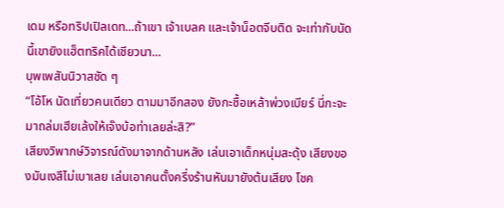เดม หรือทริปเปิลเดท...ถ้าเขา เจ้าเบลค และเจ้าน็อตจีบติด จะเท่ากับนัดนี้เขายิงแฮ็ตทริคได้เชียวนา...
บุพเพสันนิวาสชัด ๆ
“โอ้โห นัดเที่ยวคนเดียว ตามมาอีกสอง ยังกะซื้อเหล้าพ่วงเบียร์ นี่กะจะมาถล่มเฮียเล้งให้เจ๊งบ้อท่าเลยล่ะสิ?”
เสียงวิพากษ์วิจารณ์ดังมาจากด้านหลัง เล่นเอาเด็กหนุ่มสะดุ้ง เสียงของมันเงสึไม่เบาเลย เล่นเอาคนตั้งครึ่งร้านหันมายังต้นเสียง โชค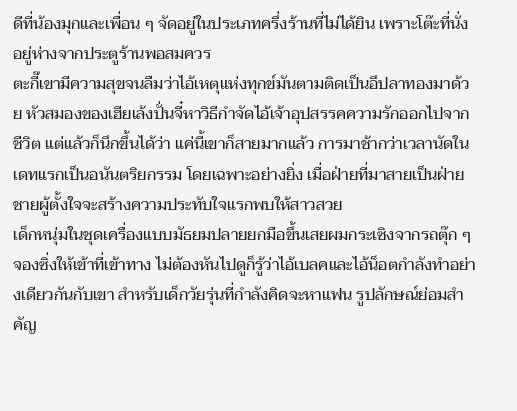ดีที่น้องมุกและเพื่อน ๆ จัดอยู่ในประเภทครึ่งร้านที่ไม่ได้ยิน เพราะโต๊ะที่นั่งอยู่ห่างจากประตูร้านพอสมควร
ตะกี๊เขามีความสุขจนลืมว่าไอ้เหตุแห่งทุกข์มันตามติดเป็นอึปลาทองมาด้วย หัวสมองของเฮียเล้งปั่นจี๋หาวิธีกำจัดไอ้เจ้าอุปสรรคความรักออกไปจากชีวิต แต่แล้วก็นึกขึ้นได้ว่า แค่นี้เขาก็สายมากแล้ว การมาช้ากว่าเวลานัดในเดทแรกเป็นอนันตริยกรรม โดยเฉพาะอย่างยิ่ง เมื่อฝ่ายที่มาสายเป็นฝ่ายชายผู้ตั้งใจจะสร้างความประทับใจแรกพบให้สาวสวย
เด็กหนุ่มในชุดเครื่องแบบมัธยมปลายยกมือขึ้นเสยผมกระเซิงจากรถตุ๊ก ๆ จองซิ่งให้เข้าที่เข้าทาง ไม่ต้องหันไปดูก็รู้ว่าไอ้เบลคและไอ้น็อตกำลังทำอย่างเดียวกันกับเขา สำหรับเด็กวัยรุ่นที่กำลังคิดจะหาแฟน รูปลักษณ์ย่อมสำคัญ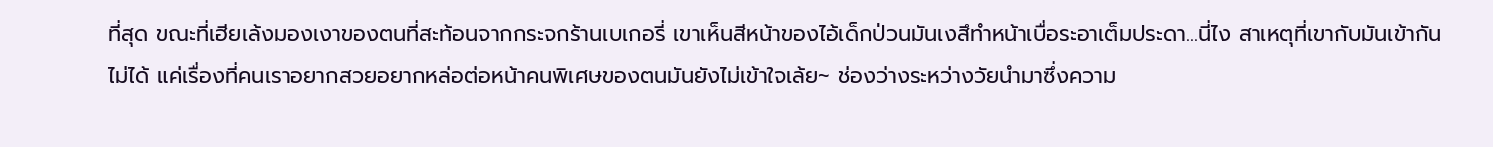ที่สุด ขณะที่เฮียเล้งมองเงาของตนที่สะท้อนจากกระจกร้านเบเกอรี่ เขาเห็นสีหน้าของไอ้เด็กป่วนมันเงสึทำหน้าเบื่อระอาเต็มประดา...นี่ไง สาเหตุที่เขากับมันเข้ากันไม่ได้ แค่เรื่องที่คนเราอยากสวยอยากหล่อต่อหน้าคนพิเศษของตนมันยังไม่เข้าใจเล้ย~ ช่องว่างระหว่างวัยนำมาซึ่งความ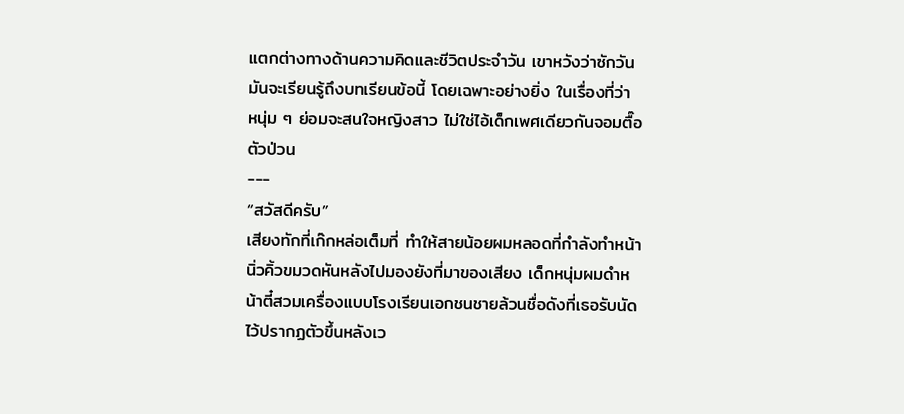แตกต่างทางด้านความคิดและชีวิตประจำวัน เขาหวังว่าซักวันมันจะเรียนรู้ถึงบทเรียนข้อนี้ โดยเฉพาะอย่างยิ่ง ในเรื่องที่ว่า หนุ่ม ๆ ย่อมจะสนใจหญิงสาว ไม่ใช่ไอ้เด็กเพศเดียวกันจอมตื๊อตัวป่วน
---
“สวัสดีครับ”
เสียงทักที่เก๊กหล่อเต็มที่ ทำให้สายน้อยผมหลอดที่กำลังทำหน้านิ่วคิ้วขมวดหันหลังไปมองยังที่มาของเสียง เด็กหนุ่มผมดำหน้าตี๋สวมเครื่องแบบโรงเรียนเอกชนชายล้วนชื่อดังที่เธอรับนัดไว้ปรากฏตัวขึ้นหลังเว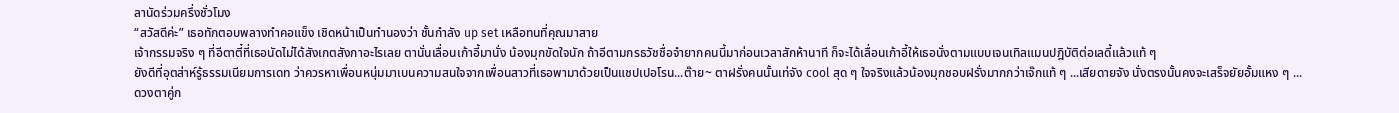ลานัดร่วมครึ่งชั่วโมง
“สวัสดีค่ะ” เธอทักตอบพลางทำคอแข็ง เชิดหน้าเป็นทำนองว่า ชั้นกำลัง up set เหลือทนที่คุณมาสาย
เจ้ากรรมจริง ๆ ที่อีตาตี๋ที่เธอนัดไม่ได้สังเกตสังกาอะไรเลย ตานั่นเลื่อนเก้าอี้มานั่ง น้องมุกขัดใจนัก ถ้าอีตามกรธวัชชื่อจำยากคนนี้มาก่อนเวลาสักห้านาที ก็จะได้เลื่อนเก้าอี้ให้เธอนั่งตามแบบเจนเทิลแมนปฎิบัติต่อเลดี้แล้วแท้ ๆ
ยังดีที่อุตส่าห์รู้ธรรมเนียมการเดท ว่าควรหาเพื่อนหนุ่มมาเบนความสนใจจากเพื่อนสาวที่เธอพามาด้วยเป็นแชปเปอโรน...ต๊าย~ ตาฝรั่งคนนั้นเท่จัง cool สุด ๆ ใจจริงแล้วน้องมุกชอบฝรั่งมากกว่าเจ๊กแท้ ๆ ...เสียดายจัง นั่งตรงนั้นคงจะเสร็จยัยอั้มแหง ๆ ...
ดวงตาคู่ก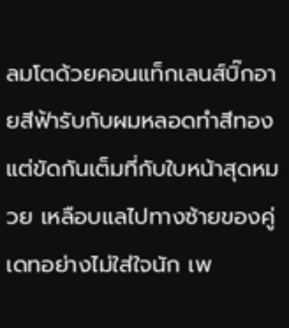ลมโตด้วยคอนแท็กเลนส์บิ๊กอายสีฟ้ารับกับผมหลอดทำสีทอง แต่ขัดกันเต็มที่กับใบหน้าสุดหมวย เหลือบแลไปทางซ้ายของคู่เดทอย่างไม่ใส่ใจนัก เพ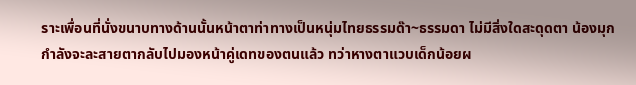ราะเพื่อนที่นั่งขนาบทางด้านนั้นหน้าตาท่าทางเป็นหนุ่มไทยธรรมด๊า~ธรรมดา ไม่มีสิ่งใดสะดุดตา น้องมุกกำลังจะละสายตากลับไปมองหน้าคู่เดทของตนแล้ว ทว่าหางตาแวบเด็กน้อยผ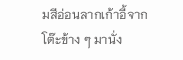มสีอ่อนลากเก้าอี้จากโต๊ะข้าง ๆ มานั่ง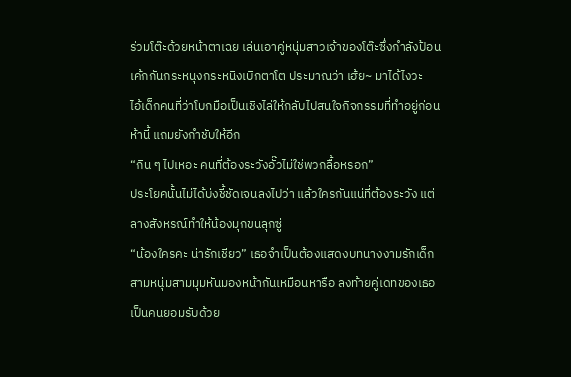ร่วมโต๊ะด้วยหน้าตาเฉย เล่นเอาคู่หนุ่มสาวเจ้าของโต๊ะซึ่งกำลังป้อนเค้กกันกระหนุงกระหนิงเบิกตาโต ประมาณว่า เฮ้ย~ มาได้ไงวะ
ไอ้เด็กคนที่ว่าโบกมือเป็นเชิงไล่ให้กลับไปสนใจกิจกรรมที่ทำอยู่ก่อนห้านี้ แถมยังกำชับให้อีก
“กิน ๆ ไปเหอะ คนที่ต้องระวังอั๊วไม่ใช่พวกลื้อหรอก”
ประโยคนั้นไม่ได้บ่งชี้ชัดเจนลงไปว่า แล้วใครกันแน่ที่ต้องระวัง แต่ลางสังหรณ์ทำให้น้องมุกขนลุกซู่
“น้องใครคะ น่ารักเชียว” เธอจำเป็นต้องแสดงบทนางงามรักเด็ก
สามหนุ่มสามมุมหันมองหน้ากันเหมือนหารือ ลงท้ายคู่เดทของเธอเป็นคนยอมรับด้วย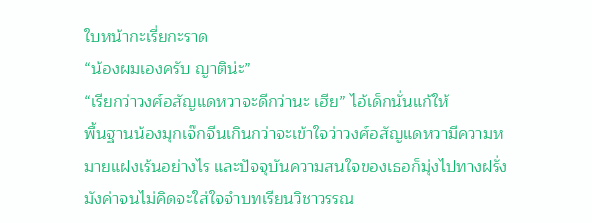ใบหน้ากะเรี่ยกะราด
“น้องผมเองครับ ญาติน่ะ”
“เรียกว่าวงศ์อสัญแดหวาจะดีกว่านะ เฮีย” ไอ้เด็กนั่นแก้ให้
พื้นฐานน้องมุกเจ๊กจีนเกินกว่าจะเข้าใจว่าวงศ์อสัญแดหวามีความหมายแฝงเร้นอย่างไร และปัจจุบันความสนใจของเธอก็มุ่งไปทางฝรั่งมังค่าจนไม่คิดจะใส่ใจจำบทเรียนวิชาวรรณ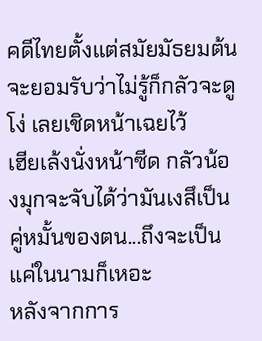คดีไทยตั้งแต่สมัยมัธยมต้น จะยอมรับว่าไม่รู้ก็กลัวจะดูโง่ เลยเชิดหน้าเฉยไว้
เฮียเล้งนั่งหน้าซีด กลัวน้องมุกจะจับได้ว่ามันเงสึเป็นคู่หมั้นของตน...ถึงจะเป็นแค่ในนามก็เหอะ
หลังจากการ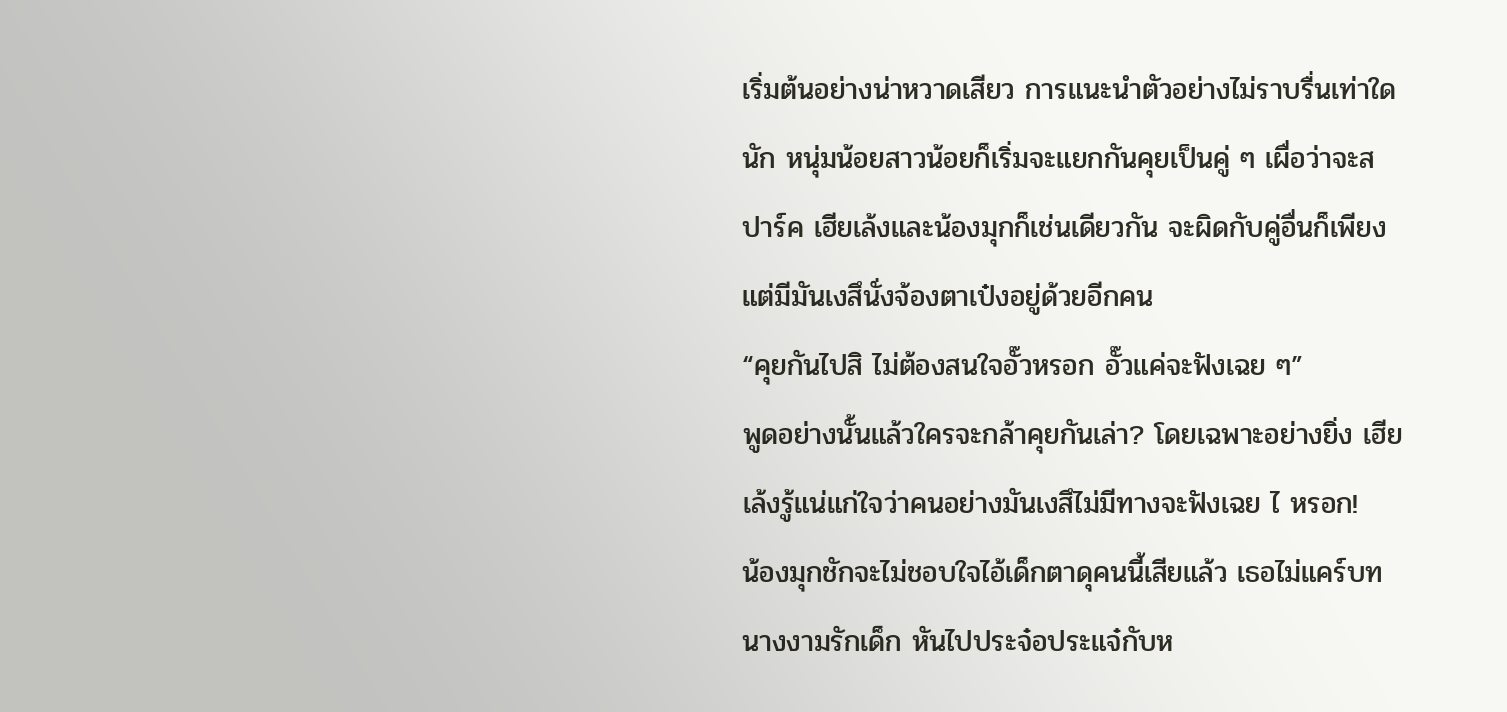เริ่มต้นอย่างน่าหวาดเสียว การแนะนำตัวอย่างไม่ราบรื่นเท่าใดนัก หนุ่มน้อยสาวน้อยก็เริ่มจะแยกกันคุยเป็นคู่ ๆ เผื่อว่าจะสปาร์ค เฮียเล้งและน้องมุกก็เช่นเดียวกัน จะผิดกับคู่อื่นก็เพียงแต่มีมันเงสึนั่งจ้องตาเป๋งอยู่ด้วยอีกคน
“คุยกันไปสิ ไม่ต้องสนใจอั๊วหรอก อั๊วแค่จะฟังเฉย ๆ”
พูดอย่างนั้นแล้วใครจะกล้าคุยกันเล่า? โดยเฉพาะอย่างยิ่ง เฮียเล้งรู้แน่แก่ใจว่าคนอย่างมันเงสึไม่มีทางจะฟังเฉย ไ หรอก!
น้องมุกชักจะไม่ชอบใจไอ้เด็กตาดุคนนี้เสียแล้ว เธอไม่แคร์บทนางงามรักเด็ก หันไปประจ๋อประแจ๋กับห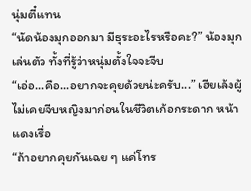นุ่มตี๋แทน
“นัดน้องมุกออกมา มีธุระอะไรหรือคะ?” น้องมุกเล่นตัว ทั้งที่รู้ว่าหนุ่มตั้งใจจะจีบ
“เอ่อ...คือ...อยากจะคุยด้วยน่ะครับ...” เฮียเล้งผู้ไม่เคยจีบหญิงมาก่อนในชีวิตเก้อกระดาก หน้าแดงเรื่อ
“ถ้าอยากคุยกันเฉย ๆ แค่โทร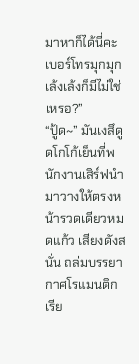มาหาก็ได้นี่คะ เบอร์โทรมุกมุก เล้งเล้งก็มีไม่ใช่เหรอ?”
“ปู้ด~” มันเงสึดูดโกโก้เย็นที่พนักงานเสิร์ฟนำมาวางให้ตรงหน้ารวดเดียวหมดแก้ว เสียงดังสนั่น ถล่มบรรยากาศโรแมนติกเรีย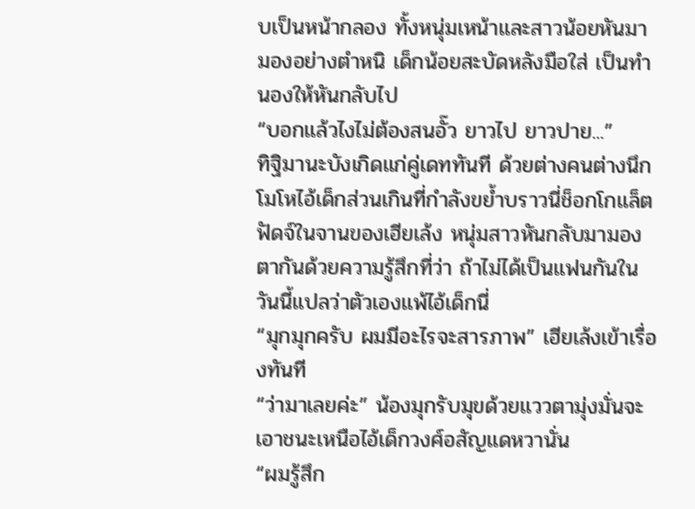บเป็นหน้ากลอง ทั้งหนุ่มเหน้าและสาวน้อยหันมามองอย่างตำหนิ เด็กน้อยสะบัดหลังมือใส่ เป็นทำนองให้หันกลับไป
“บอกแล้วไงไม่ต้องสนอั๊ว ยาวไป ยาวปาย...”
ทิฐิมานะบังเกิดแก่คู่เดททันที ด้วยต่างคนต่างนึกโมโหไอ้เด็กส่วนเกินที่กำลังขย้ำบราวนี่ช็อกโกแล็ตฟัดจ์ในจานของเฮียเล้ง หนุ่มสาวหันกลับมามองตากันด้วยความรู้สึกที่ว่า ถ้าไม่ได้เป็นแฟนกันในวันนี้แปลว่าตัวเองแพ้ไอ้เด็กนี่
“มุกมุกครับ ผมมีอะไรจะสารภาพ” เฮียเล้งเข้าเรื่องทันที
“ว่ามาเลยค่ะ” น้องมุกรับมุขด้วยแววตามุ่งมั่นจะเอาชนะเหนือไอ้เด็กวงศ์อสัญแดหวานั่น
“ผมรู้สึก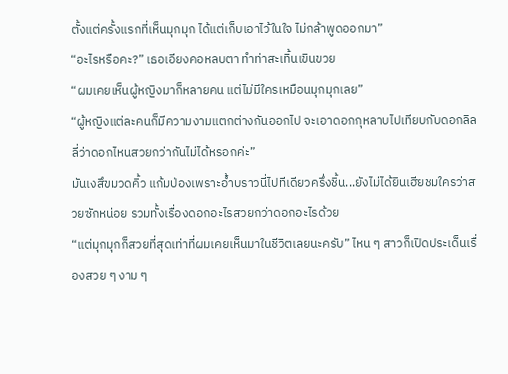ตั้งแต่ครั้งแรกที่เห็นมุกมุก ได้แต่เก็บเอาไว้ในใจ ไม่กล้าพูดออกมา”
“อะไรหรือคะ?” เธอเอียงคอหลบตา ทำท่าสะเทิ้นเขินขวย
“ผมเคยเห็นผู้หญิงมาก็หลายคน แต่ไม่มีใครเหมือนมุกมุกเลย”
“ผู้หญิงแต่ละคนก็มีความงามแตกต่างกันออกไป จะเอาดอกกุหลาบไปเทียบกับดอกลิลลี่ว่าดอกไหนสวยกว่ากันไม่ได้หรอกค่ะ”
มันเงสึขมวดคิ้ว แก้มป่องเพราะอ้ำบราวนี่ไปทีเดียวครึ่งชิ้น...ยังไม่ได้ยินเฮียชมใครว่าสวยซักหน่อย รวมทั้งเรื่องดอกอะไรสวยกว่าดอกอะไรด้วย
“แต่มุกมุกก็สวยที่สุดเท่าที่ผมเคยเห็นมาในชีวิตเลยนะครับ” ไหน ๆ สาวก็เปิดประเด็นเรื่องสวย ๆ งาม ๆ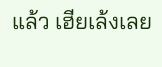แล้ว เฮียเล้งเลย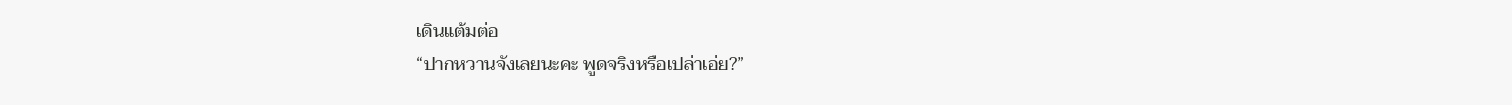เดินแต้มต่อ
“ปากหวานจังเลยนะคะ พูดจริงหรือเปล่าเอ่ย?”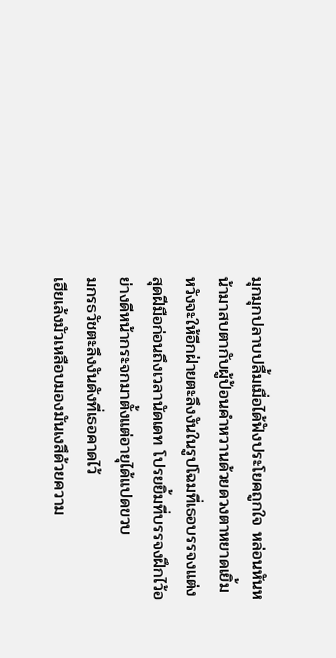มุกมุกปลาบปลื้มเมื่อได้ฟังประโยคถูกใจ หล่อนหันหน้ามาสบตากับผู้ป้อนคำหวานด้วยดวงตาหยาดเยิ้ม หวังจะให้อีกฝ่ายตะลึงงันในรูปโฉมที่เธอบรรจงแต่งสุดฝีมือก่อนถึงเวลานัดเดท โปรยยิ้มที่บรรจงฝึกไว้อย่างดีหน้ากระจกมาตั้งแต่อายุได้แปดขวบ
มกรธวัชตะลึงงันดังที่เธอคาดไว้
เฮียเล้งมัวเหลือบมองมันเงสึด้วยความ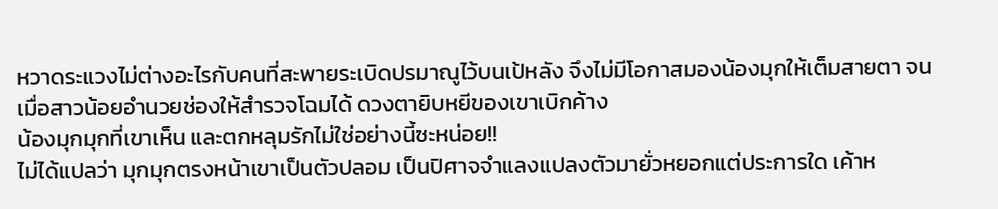หวาดระแวงไม่ต่างอะไรกับคนที่สะพายระเบิดปรมาณูไว้บนเป้หลัง จึงไม่มีโอกาสมองน้องมุกให้เต็มสายตา จนเมื่อสาวน้อยอำนวยช่องให้สำรวจโฉมได้ ดวงตายิบหยีของเขาเบิกค้าง
น้องมุกมุกที่เขาเห็น และตกหลุมรักไม่ใช่อย่างนี้ซะหน่อย!!
ไม่ได้แปลว่า มุกมุกตรงหน้าเขาเป็นตัวปลอม เป็นปิศาจจำแลงแปลงตัวมายั่วหยอกแต่ประการใด เค้าห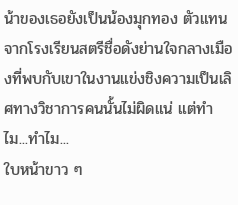น้าของเธอยังเป็นน้องมุกทอง ตัวแทนจากโรงเรียนสตรีชื่อดังย่านใจกลางเมืองที่พบกับเขาในงานแข่งชิงความเป็นเลิศทางวิชาการคนนั้นไม่ผิดแน่ แต่ทำไม...ทำไม...
ใบหน้าขาว ๆ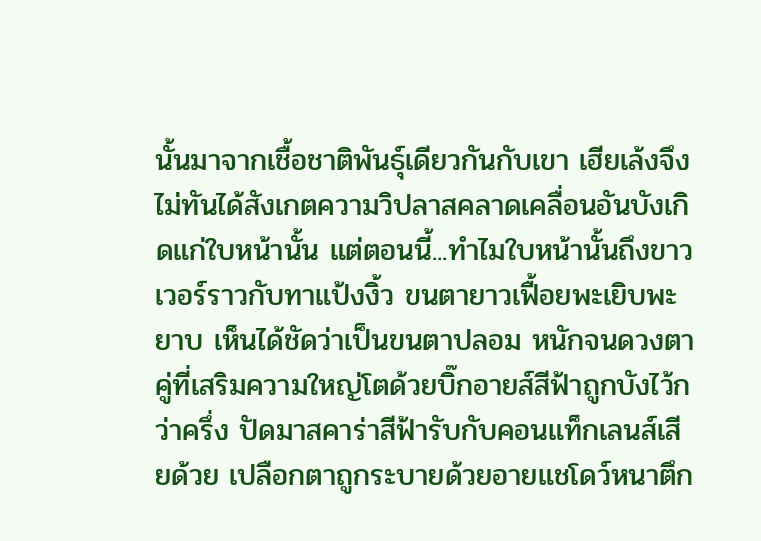นั้นมาจากเชื้อชาติพันธุ์เดียวกันกับเขา เฮียเล้งจึงไม่ทันได้สังเกตความวิปลาสคลาดเคลื่อนอันบังเกิดแก่ใบหน้านั้น แต่ตอนนี้...ทำไมใบหน้านั้นถึงขาวเวอร์ราวกับทาแป้งงิ้ว ขนตายาวเฟื้อยพะเยิบพะยาบ เห็นได้ชัดว่าเป็นขนตาปลอม หนักจนดวงตาคู่ที่เสริมความใหญ่โตด้วยบิ๊กอายส์สีฟ้าถูกบังไว้กว่าครึ่ง ปัดมาสคาร่าสีฟ้ารับกับคอนแท็กเลนส์เสียด้วย เปลือกตาถูกระบายด้วยอายแชโดว์หนาตึก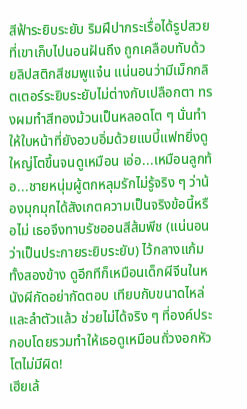สีฟ้าระยิบระยับ ริมฝีปากระเรื่อได้รูปสวยที่เขาเก็บไปนอนฝันถึง ถูกเคลือบทับด้วยลิปสติกสีชมพูแจ๋น แน่นอนว่ามีเม็กกลิตเตอร์ระยิบระยับไม่ต่างกับเปลือกตา ทรงผมทำสีทองม้วนเป็นหลอดโต ๆ นั่นทำให้ใบหน้าที่ยังอวบอิ่มด้วยแบบี้แฟทยิ่งดูใหญ่โตขึ้นจนดูเหมือน เอ่อ...เหมือนลูกท้อ...ชายหนุ่มผู้ตกหลุมรักไม่รู้จริง ๆ ว่าน้องมุกมุกได้สังเกตความเป็นจริงข้อนี้หรือไม่ เธอจึงทาบรัชออนสีส้มพีช (แน่นอนว่าเป็นประกายระยิบระยับ) ไว้กลางแก้มทั้งสองข้าง ดูอีกทีก็เหมือนเด็กผีจีนในหนังผีกัดอย่ากัดตอบ เทียบกับขนาดไหล่และลำตัวแล้ว ช่วยไม่ได้จริง ๆ ที่องค์ประกอบโดยรวมทำให้เธอดูเหมือนถั่วงอกหัวโตไม่มีผิด!
เฮียเล้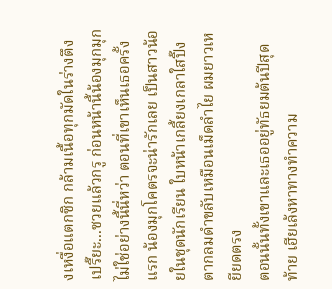งเหงื่อแตกซิก กล้ามเนื้อทุกมัดในร่างตึงเปรี๊ยะ...ซวยแล้วกรู ก่อนหน้านี้น้องมุกมุกไม่ใช่อย่างนี้นี่หว่า ตอนที่เขาเห็นเธอครั้งแรก น้องมุกโคตรจะน่ารักเลย เป็นสาวน้อยในชุดนักเรียน ใบหน้าเกลี้ยงเกลาใสปิ๊ง ตากลมดำขลับเหมือนเม็ดลำไย ผมยาวเหยียดตรง
ตอนนั้นทั้งเขาและเธออยู่ทัธยมต้นปีสุดท้าย เฮียเล้งหาทางทำความ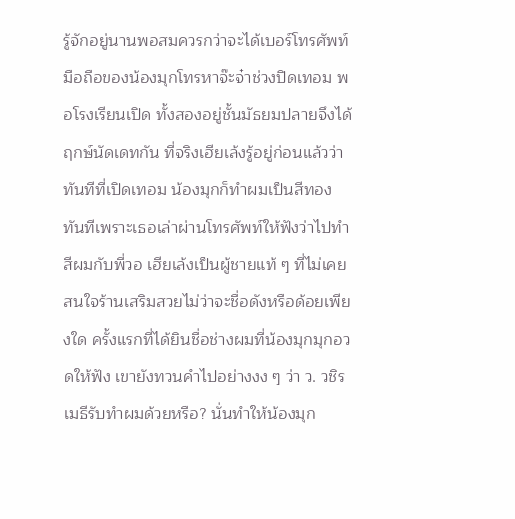รู้จักอยู่นานพอสมควรกว่าจะได้เบอร์โทรศัพท์มือถือของน้องมุกโทรหาจ๊ะจ๋าช่วงปิดเทอม พอโรงเรียนเปิด ทั้งสองอยู่ชั้นมัธยมปลายจึงได้ฤกษ์นัดเดทกัน ที่จริงเฮียเล้งรู้อยู่ก่อนแล้วว่าทันทีที่เปิดเทอม น้องมุกก็ทำผมเป็นสีทองทันทีเพราะเธอเล่าผ่านโทรศัพท์ให้ฟังว่าไปทำสีผมกับพี่วอ เฮียเล้งเป็นผู้ชายแท้ ๆ ที่ไม่เคยสนใจร้านเสริมสวยไม่ว่าจะชื่อดังหรือด้อยเพียงใด ครั้งแรกที่ได้ยินชื่อช่างผมที่น้องมุกมุกอวดให้ฟัง เขายังทวนคำไปอย่างงง ๆ ว่า ว. วชิรเมธีรับทำผมด้วยหรือ? นั่นทำให้น้องมุก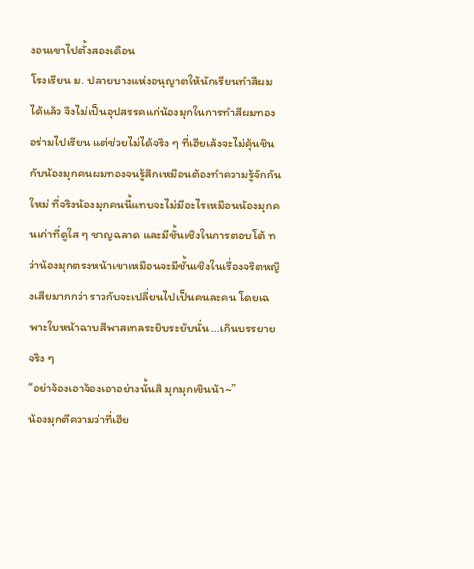งอนเขาไปตั้งสองเดือน
โรงเรียน ม. ปลายบางแห่งอนุญาตให้นักเรียนทำสีผมได้แล้ว จึงไม่เป็นอุปสรรคแก่น้องมุกในการทำสีผมทองอร่ามไปเรียน แต่ช่วยไม่ได้จริง ๆ ที่เฮียเล้งจะไม่คุ้นชินกับน้องมุกคนผมทองจนรู้สึกเหมือนต้องทำความรู้จักกันใหม่ ที่จริงน้องมุกคนนี้แทบจะไม่มีอะไรเหมือนน้องมุกคนเก่าที่ดูใส ๆ ชาญฉลาด และมีชั้นเชิงในการตอบโต้ ทว่าน้องมุกตรงหน้าเขาเหมือนจะมีชั้นเชิงในเรื่องจริตหญิงเสียมากกว่า ราวกับจะเปลี่ยนไปเป็นคนละคน โดยเฉพาะใบหน้าฉาบสีพาสเทลระยิบระยับนั่น...เกินบรรยายจริง ๆ
“อย่าจ้องเอาจ้องเอาอย่างนั้นสิ มุกมุกเขินน้า~”
น้องมุกตีความว่าที่เฮีย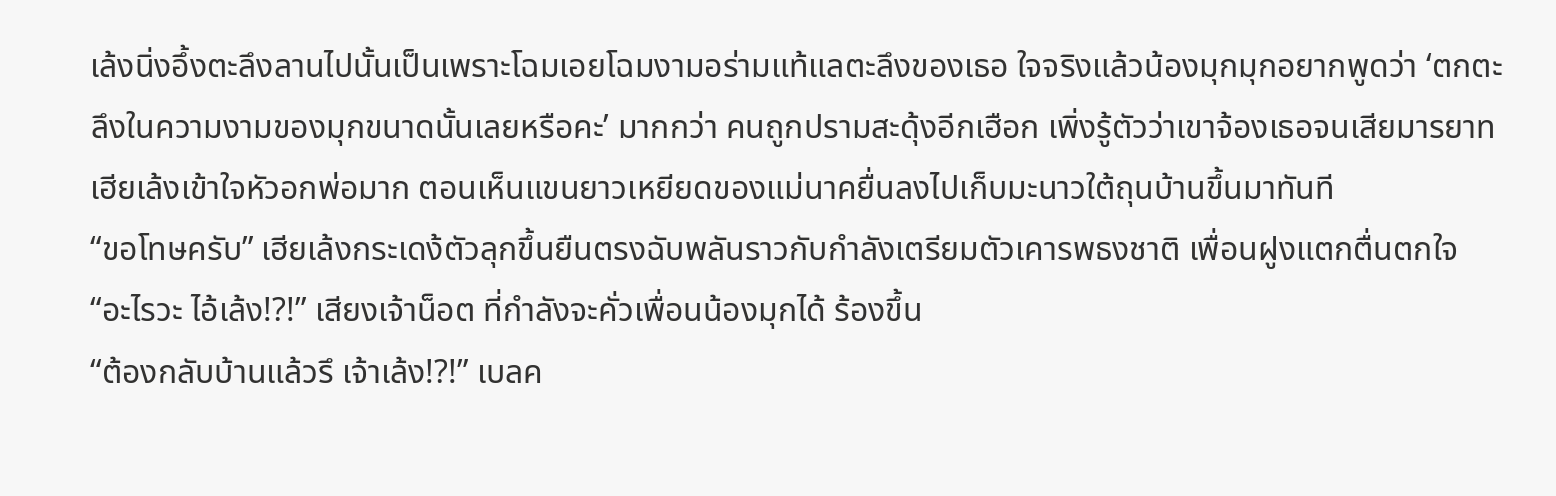เล้งนิ่งอึ้งตะลึงลานไปนั้นเป็นเพราะโฉมเอยโฉมงามอร่ามแท้แลตะลึงของเธอ ใจจริงแล้วน้องมุกมุกอยากพูดว่า ‘ตกตะลึงในความงามของมุกขนาดนั้นเลยหรือคะ’ มากกว่า คนถูกปรามสะดุ้งอีกเฮือก เพิ่งรู้ตัวว่าเขาจ้องเธอจนเสียมารยาท
เฮียเล้งเข้าใจหัวอกพ่อมาก ตอนเห็นแขนยาวเหยียดของแม่นาคยื่นลงไปเก็บมะนาวใต้ถุนบ้านขึ้นมาทันที
“ขอโทษครับ” เฮียเล้งกระเดง้ตัวลุกขึ้นยืนตรงฉับพลันราวกับกำลังเตรียมตัวเคารพธงชาติ เพื่อนฝูงแตกตื่นตกใจ
“อะไรวะ ไอ้เล้ง!?!” เสียงเจ้าน็อต ที่กำลังจะคั่วเพื่อนน้องมุกได้ ร้องขึ้น
“ต้องกลับบ้านแล้วรึ เจ้าเล้ง!?!” เบลค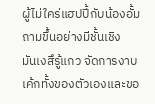ผู้ไม่ใคร่แฮปปี้กับน้องอั้มถามขึ้นอย่างมีชั้นเชิง
มันเงสึรู้แกว จัดการงาบเค้กทั้งของตัวเองและขอ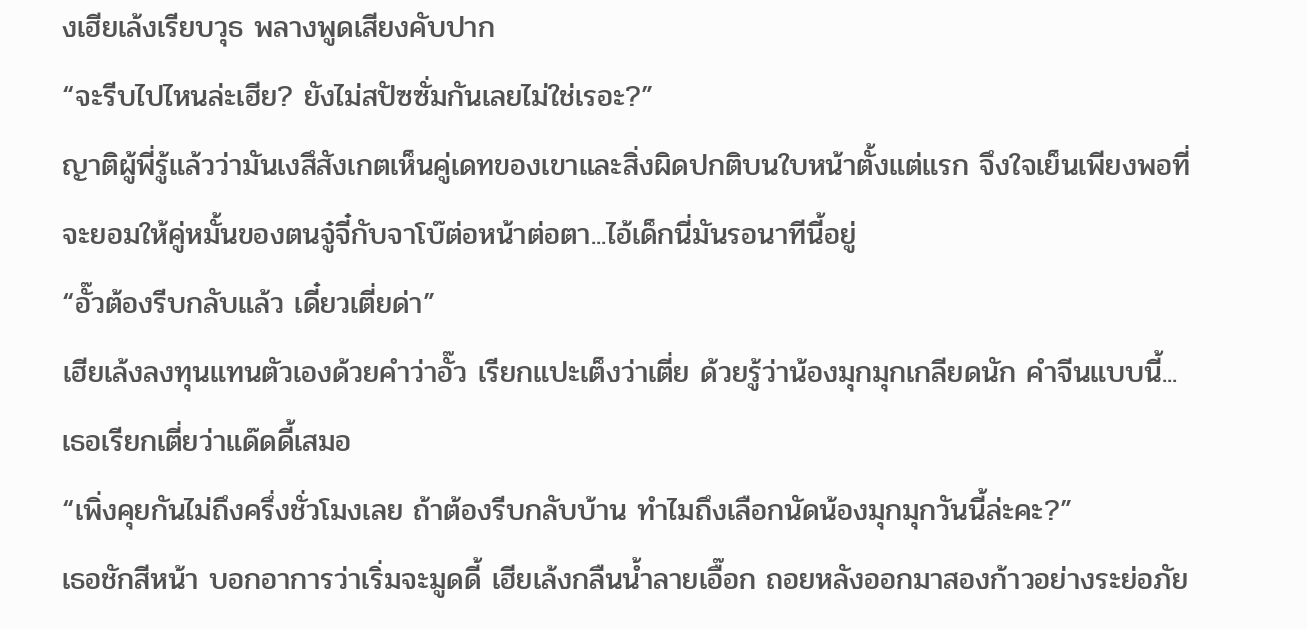งเฮียเล้งเรียบวุธ พลางพูดเสียงคับปาก
“จะรีบไปไหนล่ะเฮีย? ยังไม่สปัซซั่มกันเลยไม่ใช่เรอะ?”
ญาติผู้พี่รู้แล้วว่ามันเงสึสังเกตเห็นคู่เดทของเขาและสิ่งผิดปกติบนใบหน้าตั้งแต่แรก จึงใจเย็นเพียงพอที่จะยอมให้คู่หมั้นของตนจู๋จี๋กับจาโบ๊ต่อหน้าต่อตา...ไอ้เด็กนี่มันรอนาทีนี้อยู่
“อั๊วต้องรีบกลับแล้ว เดี๋ยวเตี่ยด่า”
เฮียเล้งลงทุนแทนตัวเองด้วยคำว่าอั๊ว เรียกแปะเต็งว่าเตี่ย ด้วยรู้ว่าน้องมุกมุกเกลียดนัก คำจีนแบบนี้...เธอเรียกเตี่ยว่าแด๊ดดี้เสมอ
“เพิ่งคุยกันไม่ถึงครึ่งชั่วโมงเลย ถ้าต้องรีบกลับบ้าน ทำไมถึงเลือกนัดน้องมุกมุกวันนี้ล่ะคะ?”
เธอชักสีหน้า บอกอาการว่าเริ่มจะมูดดี้ เฮียเล้งกลืนน้ำลายเอื๊อก ถอยหลังออกมาสองก้าวอย่างระย่อภัย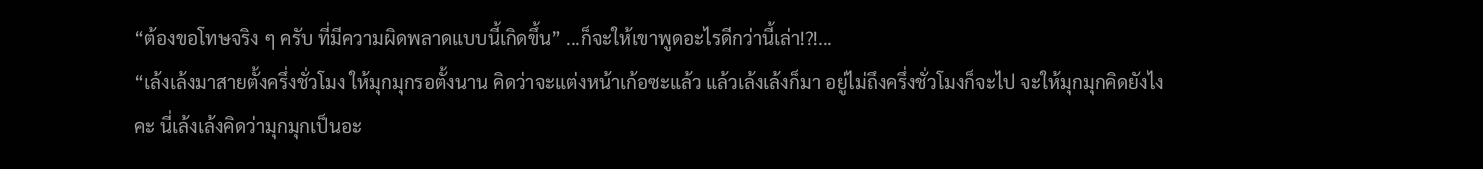“ต้องขอโทษจริง ๆ ครับ ที่มีความผิดพลาดแบบนี้เกิดขึ้น” ...ก็จะให้เขาพูดอะไรดีกว่านี้เล่า!?!...
“เล้งเล้งมาสายตั้งครึ่งชั่วโมง ให้มุกมุกรอตั้งนาน คิดว่าจะแต่งหน้าเก้อซะแล้ว แล้วเล้งเล้งก็มา อยู่ไม่ถึงครึ่งชั่วโมงก็จะไป จะให้มุกมุกคิดยังไงคะ นี่เล้งเล้งคิดว่ามุกมุกเป็นอะ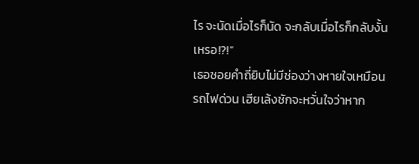ไร จะนัดเมื่อไรก็นัด จะกลับเมื่อไรก็กลับงั้นเหรอ!?!”
เธอซอยคำถี่ยิบไม่มีช่องว่างหายใจเหมือนรถไฟด่วน เฮียเล้งชักจะหวั่นใจว่าหาก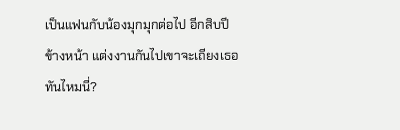เป็นแฟนกับน้องมุกมุกต่อไป อีกสิบปีข้างหน้า แต่งงานกันไปเขาจะเถียงเธอทันไหมนี่?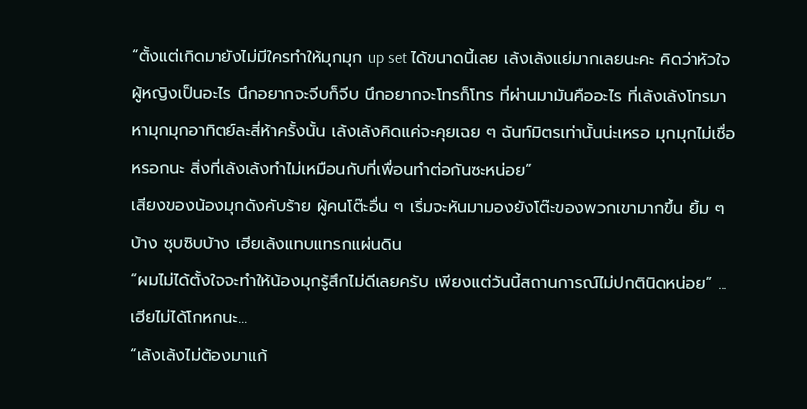“ตั้งแต่เกิดมายังไม่มีใครทำให้มุกมุก up set ได้ขนาดนี้เลย เล้งเล้งแย่มากเลยนะคะ คิดว่าหัวใจผู้หญิงเป็นอะไร นึกอยากจะจีบก็จีบ นึกอยากจะโทรก็โทร ที่ผ่านมามันคืออะไร ที่เล้งเล้งโทรมาหามุกมุกอาทิตย์ละสี่ห้าครั้งนั้น เล้งเล้งคิดแค่จะคุยเฉย ๆ ฉันท์มิตรเท่านั้นน่ะเหรอ มุกมุกไม่เชื่อหรอกนะ สิ่งที่เล้งเล้งทำไม่เหมือนกับที่เพื่อนทำต่อกันซะหน่อย”
เสียงของน้องมุกดังคับร้าย ผู้คนโต๊ะอื่น ๆ เริ่มจะหันมามองยังโต๊ะของพวกเขามากขึ้น ยิ้ม ๆ บ้าง ซุบซิบบ้าง เฮียเล้งแทบแทรกแผ่นดิน
“ผมไม่ได้ตั้งใจจะทำให้น้องมุกรู้สึกไม่ดีเลยครับ เพียงแต่วันนี้สถานการณ์ไม่ปกตินิดหน่อย” ...เฮียไม่ได้โกหกนะ...
“เล้งเล้งไม่ต้องมาแก้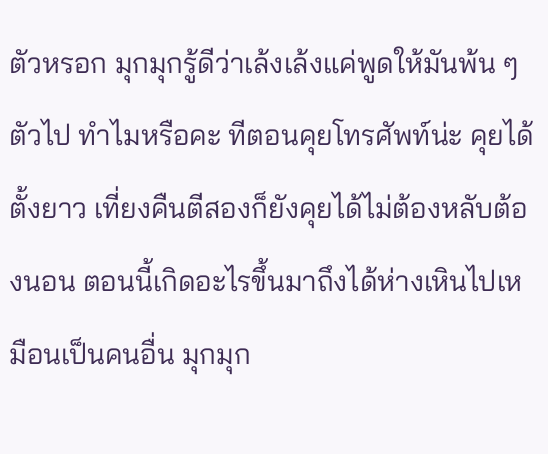ตัวหรอก มุกมุกรู้ดีว่าเล้งเล้งแค่พูดให้มันพ้น ๆ ตัวไป ทำไมหรือคะ ทีตอนคุยโทรศัพท์น่ะ คุยได้ตั้งยาว เที่ยงคืนตีสองก็ยังคุยได้ไม่ต้องหลับต้องนอน ตอนนี้เกิดอะไรขึ้นมาถึงได้ห่างเหินไปเหมือนเป็นคนอื่น มุกมุก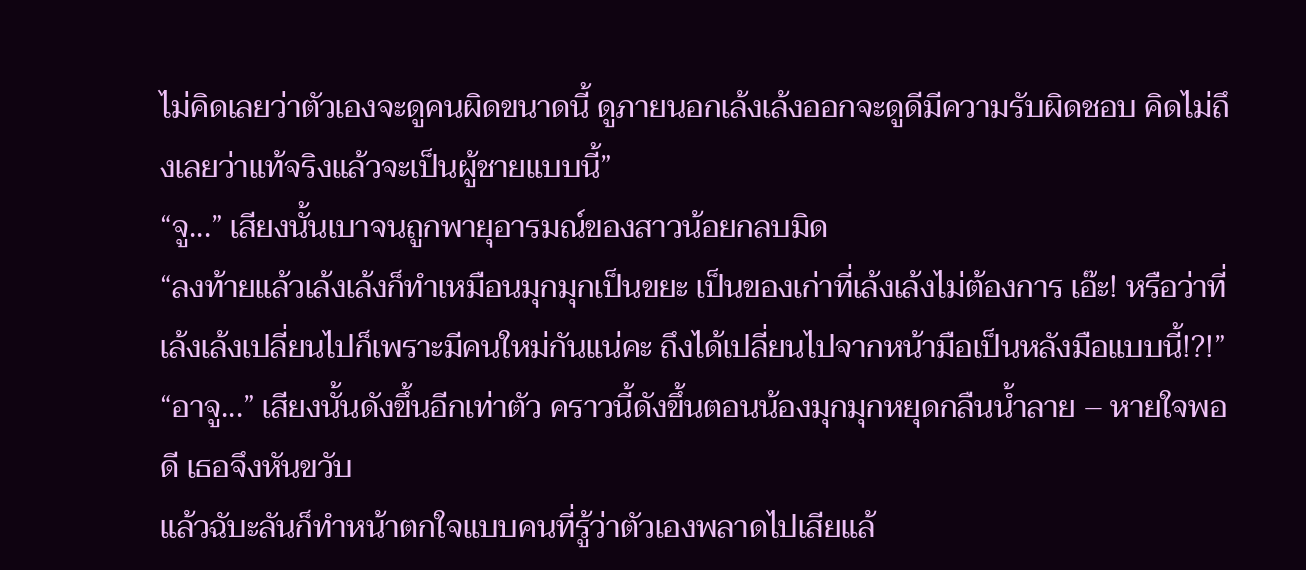ไม่คิดเลยว่าตัวเองจะดูคนผิดขนาดนี้ ดูภายนอกเล้งเล้งออกจะดูดีมีความรับผิดชอบ คิดไม่ถึงเลยว่าแท้จริงแล้วจะเป็นผู้ชายแบบนี้”
“จู...” เสียงนั้นเบาจนถูกพายุอารมณ์ของสาวน้อยกลบมิด
“ลงท้ายแล้วเล้งเล้งก็ทำเหมือนมุกมุกเป็นขยะ เป็นของเก่าที่เล้งเล้งไม่ต้องการ เอ๊ะ! หรือว่าที่เล้งเล้งเปลี่ยนไปก็เพราะมีคนใหม่กันแน่คะ ถึงได้เปลี่ยนไปจากหน้ามือเป็นหลังมือแบบนี้!?!”
“อาจู...” เสียงนั้นดังขึ้นอีกเท่าตัว คราวนี้ดังขึ้นตอนน้องมุกมุกหยุดกลืนน้ำลาย – หายใจพอดี เธอจึงหันขวับ
แล้วฉับะลันก็ทำหน้าตกใจแบบคนที่รู้ว่าตัวเองพลาดไปเสียแล้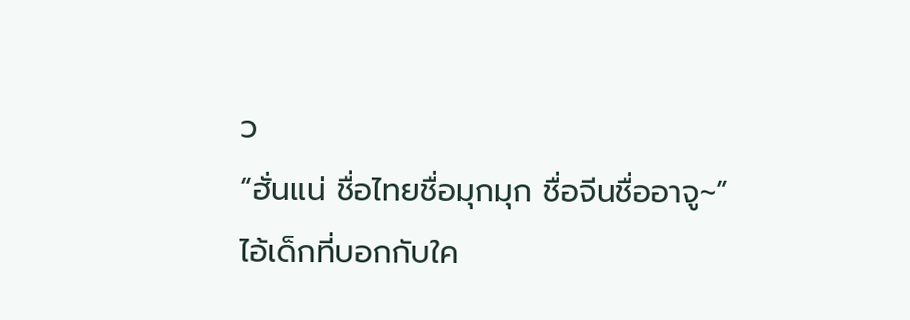ว
“ฮั่นแน่ ชื่อไทยชื่อมุกมุก ชื่อจีนชื่ออาจู~”
ไอ้เด็กที่บอกกับใค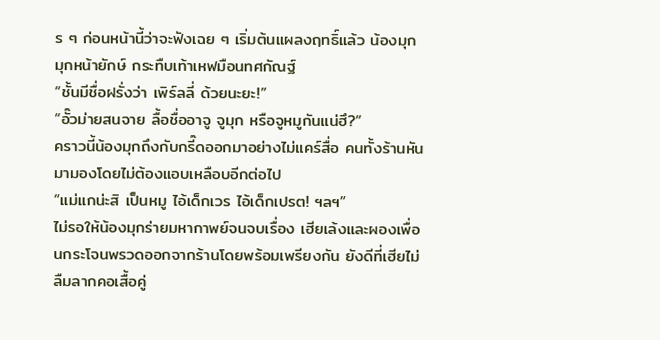ร ๆ ก่อนหน้านี้ว่าจะฟังเฉย ๆ เริ่มต้นแผลงฤทธิ์แล้ว น้องมุกมุกหน้ายักษ์ กระทืบเท้าเหฟมือนทศกัณฐ์
“ชั้นมีชื่อฝรั่งว่า เพิร์ลลี่ ด้วยนะยะ!”
“อั๊วม่ายสนจาย ลื้อชื่ออาจู จูมุก หรือจูหมูกันแน่ฮึ?”
คราวนี้น้องมุกถึงกับกรี๊ดออกมาอย่างไม่แคร์สื่อ คนทั้งร้านหันมามองโดยไม่ต้องแอบเหลือบอีกต่อไป
“แม่แกน่ะสิ เป็นหมู ไอ้เด็กเวร ไอ้เด็กเปรต! ฯลฯ”
ไม่รอให้น้องมุกร่ายมหากาพย์จนจบเรื่อง เฮียเล้งและผองเพื่อนกระโจนพรวดออกจากร้านโดยพร้อมเพรียงกัน ยังดีที่เฮียไม่ลืมลากคอเสื้อคู่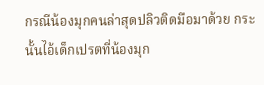กรณีน้องมุกคนล่าสุดปลิวติดมือมาด้วย กระนั้นไอ้เด็กเปรตที่น้องมุก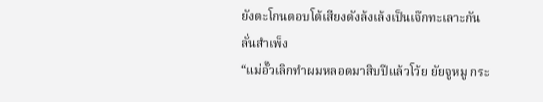ยังตะโกนตอบโต้เสียงดังล้งเล้งเป็นเจ๊กทะเลาะกันลั่นสำเพ็ง
“แม่อั๊วเลิกทำผมหลอดมาสิบปีแล้วโว้ย ยัยจูหมู กระ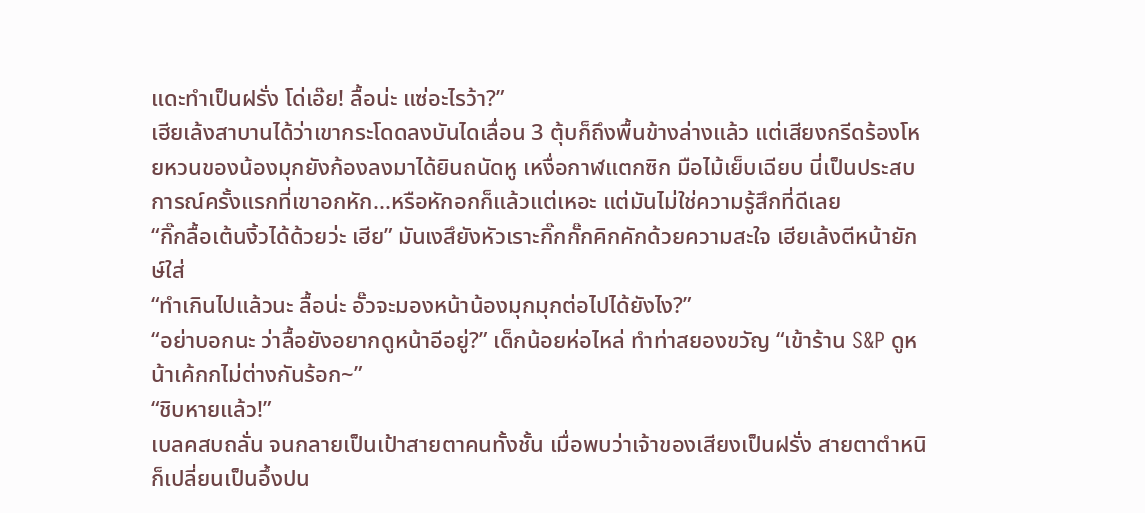แดะทำเป็นฝรั่ง โด่เอ๊ย! ลื้อน่ะ แซ่อะไรว้า?”
เฮียเล้งสาบานได้ว่าเขากระโดดลงบันไดเลื่อน 3 ตุ้บก็ถึงพื้นข้างล่างแล้ว แต่เสียงกรีดร้องโหยหวนของน้องมุกยังก้องลงมาได้ยินถนัดหู เหงื่อกาฬแตกซิก มือไม้เย็บเฉียบ นี่เป็นประสบการณ์ครั้งแรกที่เขาอกหัก...หรือหักอกก็แล้วแต่เหอะ แต่มันไม่ใช่ความรู้สึกที่ดีเลย
“กิ๊กลื้อเต้นงิ้วได้ด้วยว่ะ เฮีย” มันเงสึยังหัวเราะกิ๊กกั๊กคิกคักด้วยความสะใจ เฮียเล้งตีหน้ายักษ์ใส่
“ทำเกินไปแล้วนะ ลื้อน่ะ อั๊วจะมองหน้าน้องมุกมุกต่อไปได้ยังไง?”
“อย่าบอกนะ ว่าลื้อยังอยากดูหน้าอีอยู่?” เด็กน้อยห่อไหล่ ทำท่าสยองขวัญ “เข้าร้าน S&P ดูหน้าเค้กกไม่ต่างกันร้อก~”
“ชิบหายแล้ว!”
เบลคสบถลั่น จนกลายเป็นเป้าสายตาคนทั้งชั้น เมื่อพบว่าเจ้าของเสียงเป็นฝรั่ง สายตาตำหนิก็เปลี่ยนเป็นอึ้งปน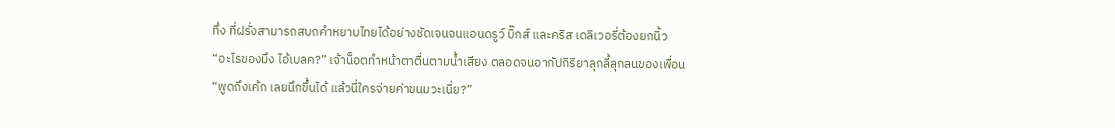ทึ่ง ที่ฝรั่งสามารถสบถคำหยาบไทยได้อย่างชัดเจนจนแอนดรูว์ บิ๊กส์ และคริส เดลิเวอรี่ต้องยกนิ้ว
“อะไรของมึง ไอ้เบลค?” เจ้าน็อตทำหน้าตาตื่นตามน้ำเสียง ตลอดจนอากัปกิริยาลุกลี้ลุกลนของเพื่อน
“พูดถึงเค้ก เลยนึกขึ้นได้ แล้วนี่ใครจ่ายค่าขนมวะเนี่ย?”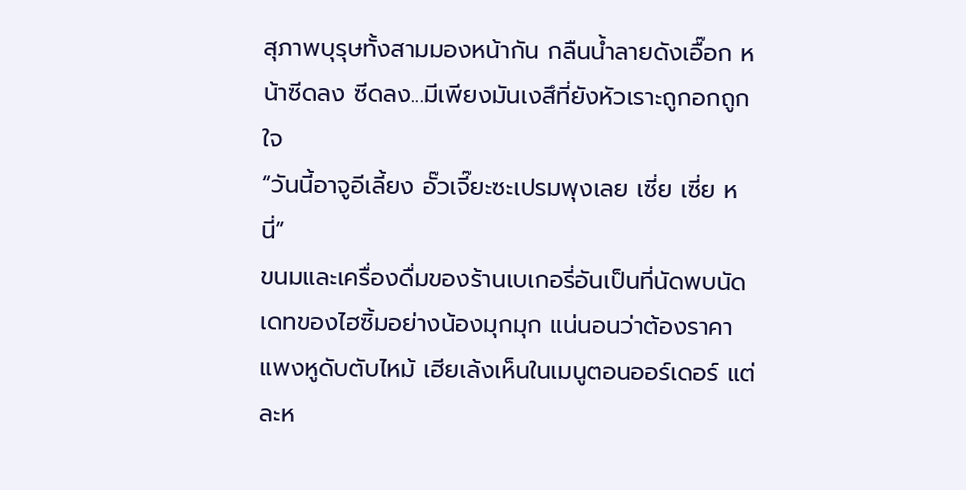สุภาพบุรุษทั้งสามมองหน้ากัน กลืนน้ำลายดังเอื๊อก หน้าซีดลง ซีดลง...มีเพียงมันเงสึที่ยังหัวเราะถูกอกถูกใจ
“วันนี้อาจูอีเลี้ยง อั๊วเจี๊ยะซะเปรมพุงเลย เซี่ย เซี่ย หนี่”
ขนมและเครื่องดื่มของร้านเบเกอรี่อันเป็นที่นัดพบนัดเดทของไฮซิ้มอย่างน้องมุกมุก แน่นอนว่าต้องราคาแพงหูดับตับไหม้ เฮียเล้งเห็นในเมนูตอนออร์เดอร์ แต่ละห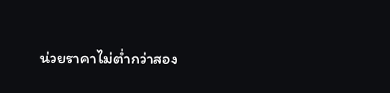น่วยราคาไม่ต่ำกว่าสอง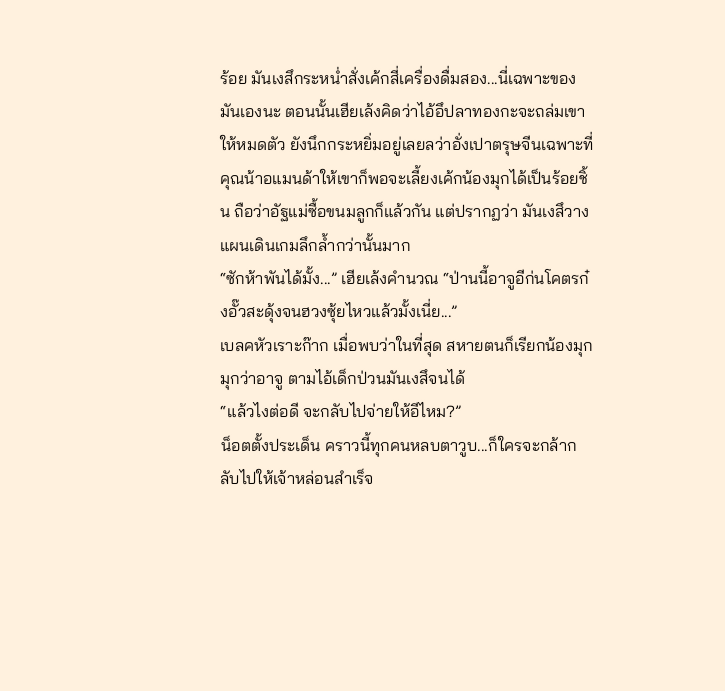ร้อย มันเงสึกระหน่ำสั่งเค้กสี่เครื่องดื่มสอง...นี่เฉพาะของมันเองนะ ตอนนั้นเฮียเล้งคิดว่าไอ้อึปลาทองกะจะถล่มเขาให้หมดตัว ยังนึกกระหยิ่มอยู่เลยลว่าอั่งเปาตรุษจีนเฉพาะที่คุณน้าอแมนด้าให้เขาก็พอจะเลี้ยงเค้กน้องมุกได้เป็นร้อยชิ้น ถือว่าอัฐแม่ซื้อขนมลูกก็แล้วกัน แต่ปรากฏว่า มันเงสึวางแผนเดินเกมลึกล้ำกว่านั้นมาก
“ซักห้าพันได้มั้ง...” เฮียเล้งคำนวณ “ป่านนี้อาจูอีก่นโคตรก๋งอั๊วสะดุ้งจนฮวงซุ้ยไหวแล้วมั้งเนี่ย...”
เบลคหัวเราะก๊าก เมื่อพบว่าในที่สุด สหายตนก็เรียกน้องมุกมุกว่าอาจู ตามไอ้เด็กป่วนมันเงสึจนได้
“แล้วไงต่อดี จะกลับไปจ่ายให้อีไหม?”
น็อตตั้งประเด็น คราวนี้ทุกคนหลบตาวูบ...ก็ใครจะกล้ากลับไปให้เจ้าหล่อนสำเร็จ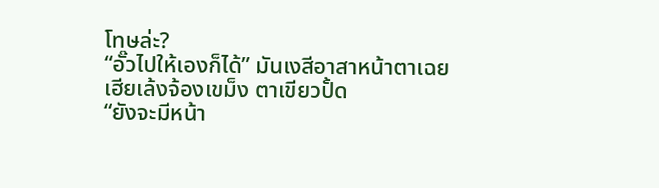โทษล่ะ?
“อั๊วไปให้เองก็ได้” มันเงสีอาสาหน้าตาเฉย เฮียเล้งจ้องเขม็ง ตาเขียวปั้ด
“ยังจะมีหน้า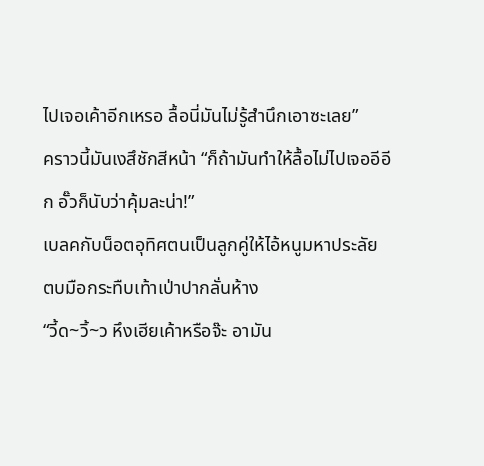ไปเจอเค้าอีกเหรอ ลื้อนี่มันไม่รู้สำนึกเอาซะเลย”
คราวนี้มันเงสึชักสีหน้า “ก็ถ้ามันทำให้ลื้อไม่ไปเจออีอีก อั๊วก็นับว่าคุ้มละน่า!”
เบลคกับน็อตอุทิศตนเป็นลูกคู่ให้ไอ้หนูมหาประลัย ตบมือกระทืบเท้าเป่าปากลั่นห้าง
“วี้ด~วิ้~ว หึงเฮียเค้าหรือจ๊ะ อามัน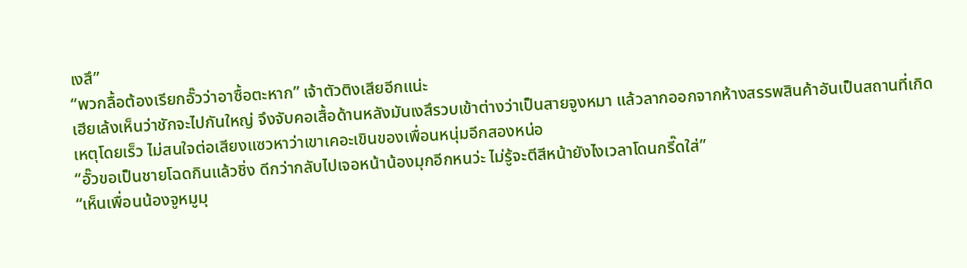เงสึ”
“พวกลื้อต้องเรียกอั๊วว่าอาซื้อตะหาก” เจ้าตัวติงเสียอีกแน่ะ
เฮียเล้งเห็นว่าชักจะไปกันใหญ่ จึงจับคอเสื้อด้านหลังมันเงสึรวบเข้าต่างว่าเป็นสายจูงหมา แล้วลากออกจากห้างสรรพสินค้าอันเป็นสถานที่เกิดเหตุโดยเร็ว ไม่สนใจต่อเสียงแซวหาว่าเขาเคอะเขินของเพื่อนหนุ่มอีกสองหน่อ
“อั๊วขอเป็นชายโฉดกินแล้วชิ่ง ดีกว่ากลับไปเจอหน้าน้องมุกอีกหนว่ะ ไม่รู้จะตีสีหน้ายังไงเวลาโดนกรี๊ดใส่”
“เห็นเพื่อนน้องจูหมูมุ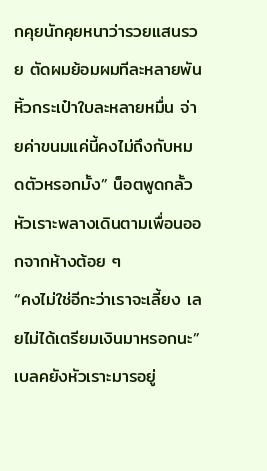กคุยนักคุยหนาว่ารวยแสนรวย ตัดผมย้อมผมทีละหลายพัน หิ้วกระเป๋าใบละหลายหมื่น จ่ายค่าขนมแค่นี้คงไม่ถึงกับหมดตัวหรอกมั้ง” น็อตพูดกลั้วหัวเราะพลางเดินตามเพื่อนออกจากห้างต้อย ๆ
“คงไม่ใช่อีกะว่าเราจะเลี้ยง เลยไม่ได้เตรียมเงินมาหรอกนะ” เบลคยังหัวเราะมารอยู่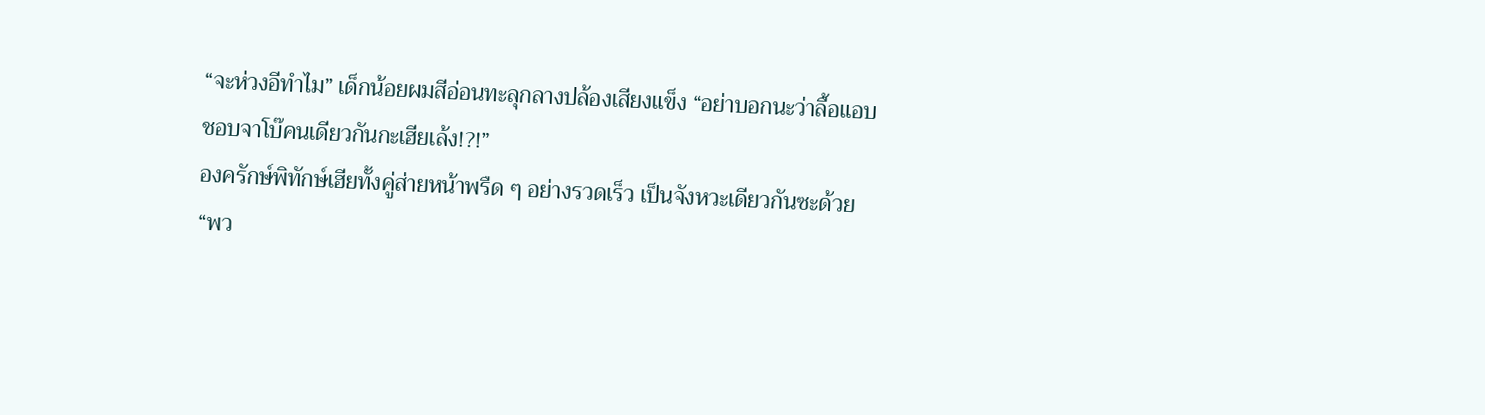“จะห่วงอีทำไม” เด็กน้อยผมสีอ่อนทะลุกลางปล้องเสียงแข็ง “อย่าบอกนะว่าลื้อแอบชอบจาโบ๊คนเดียวกันกะเฮียเล้ง!?!”
องครักษ์พิทักษ์เฮียทั้งคู่ส่ายหน้าพรืด ๆ อย่างรวดเร็ว เป็นจังหวะเดียวกันซะด้วย
“พว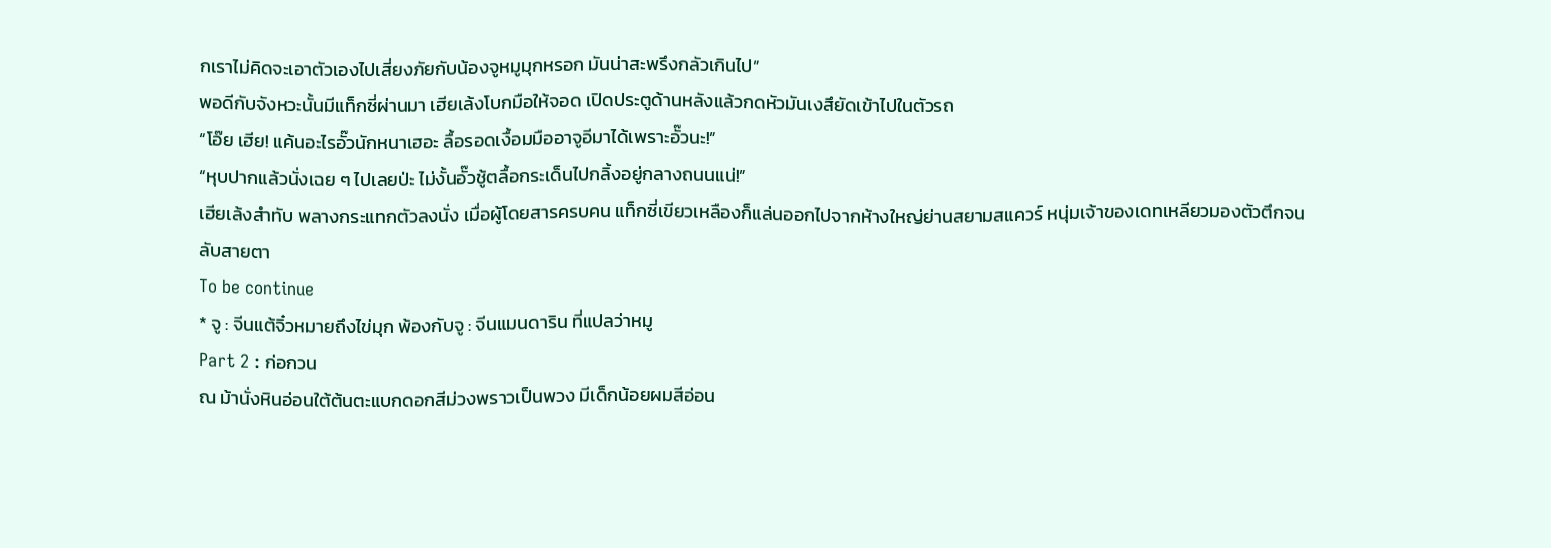กเราไม่คิดจะเอาตัวเองไปเสี่ยงภัยกับน้องจูหมูมุกหรอก มันน่าสะพรึงกลัวเกินไป”
พอดีกับจังหวะนั้นมีแท็กซี่ผ่านมา เฮียเล้งโบกมือให้จอด เปิดประตูด้านหลังแล้วกดหัวมันเงสึยัดเข้าไปในตัวรถ
“โอ๊ย เฮีย! แค้นอะไรอั๊วนักหนาเฮอะ ลื้อรอดเงื้อมมืออาจูอีมาได้เพราะอั๊วนะ!”
“หุบปากแล้วนั่งเฉย ๆ ไปเลยป่ะ ไม่งั้นอั๊วชู้ตลื้อกระเด็นไปกลิ้งอยู่กลางถนนแน่!”
เฮียเล้งสำทับ พลางกระแทกตัวลงนั่ง เมื่อผู้โดยสารครบคน แท็กซี่เขียวเหลืองก็แล่นออกไปจากห้างใหญ่ย่านสยามสแควร์ หนุ่มเจ้าของเดทเหลียวมองตัวตึกจนลับสายตา
To be continue
* จู : จีนแต้จิ๋วหมายถึงไข่มุก พ้องกับจู : จีนแมนดาริน ที่แปลว่าหมู
Part 2 : ก่อกวน
ณ ม้านั่งหินอ่อนใต้ต้นตะแบกดอกสีม่วงพราวเป็นพวง มีเด็กน้อยผมสีอ่อน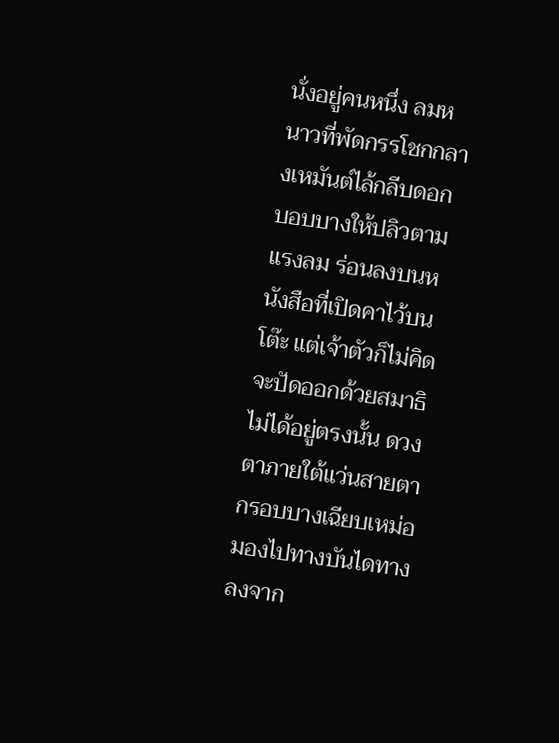นั่งอยู่คนหนึ่ง ลมหนาวที่พัดกรรโชกกลางเหมันต์ไล้กลีบดอกบอบบางให้ปลิวตามแรงลม ร่อนลงบนหนังสือที่เปิดคาไว้บนโต๊ะ แต่เจ้าตัวก็ไม่คิดจะปัดออกด้วยสมาธิไม่ได้อยู่ตรงนั้น ดวงตาภายใต้แว่นสายตากรอบบางเฉียบเหม่อมองไปทางบันไดทางลงจาก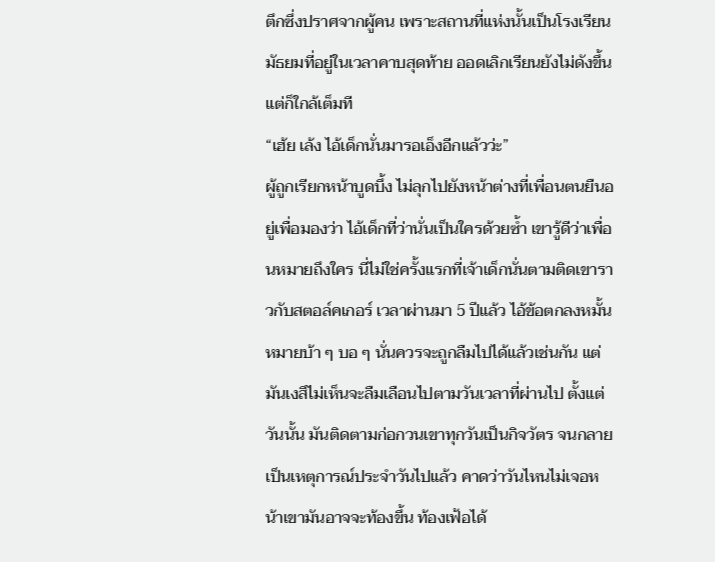ตึกซึ่งปราศจากผู้คน เพราะสถานที่แห่งนั้นเป็นโรงเรียนมัธยมที่อยู่ในเวลาคาบสุดท้าย ออดเลิกเรียนยังไม่ดังขึ้น แต่ก็ใกล้เต็มที
“เฮ้ย เล้ง ไอ้เด็กนั่นมารอเอ็งอีกแล้วว่ะ”
ผู้ถูกเรียกหน้าบูดบึ้ง ไม่ลุกไปยังหน้าต่างที่เพื่อนตนยืนอยู่เพื่อมองว่า ไอ้เด็กที่ว่านั่นเป็นใครด้วยซ้ำ เขารู้ดีว่าเพื่อนหมายถึงใคร นี่ไม่ใช่ครั้งแรกที่เจ้าเด็กนั่นตามติดเขาราวกับสตอล์คเกอร์ เวลาผ่านมา 5 ปีแล้ว ไอ้ข้อตกลงหมั้นหมายบ้า ๆ บอ ๆ นั่นควรจะถูกลืมไปได้แล้วเช่นกัน แต่มันเงสึไม่เห็นจะลืมเลือนไปตามวันเวลาที่ผ่านไป ตั้งแต่วันนั้น มันติดตามก่อกวนเขาทุกวันเป็นกิจวัตร จนกลายเป็นเหตุการณ์ประจำวันไปแล้ว คาดว่าวันไหนไม่เจอหน้าเขามันอาจจะท้องขึ้น ท้องเฟ้อได้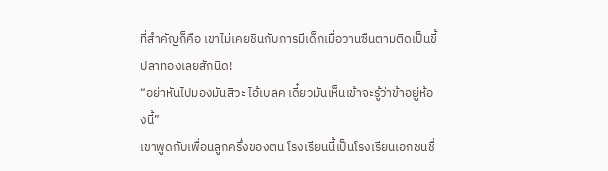ที่สำคัญก็คือ เขาไม่เคยชินกับการมีเด็กเมื่อวานซืนตามติดเป็นขี้ปลาทองเลยสักนิด!
“อย่าหันไปมองมันสิวะ ไอ้เบลค เดี๋ยวมันเห็นเข้าจะรู้ว่าข้าอยู่ห้องนี้”
เขาพูดกับเพื่อนลูกครึ่งของตน โรงเรียนนี้เป็นโรงเรียนเอกชนชื่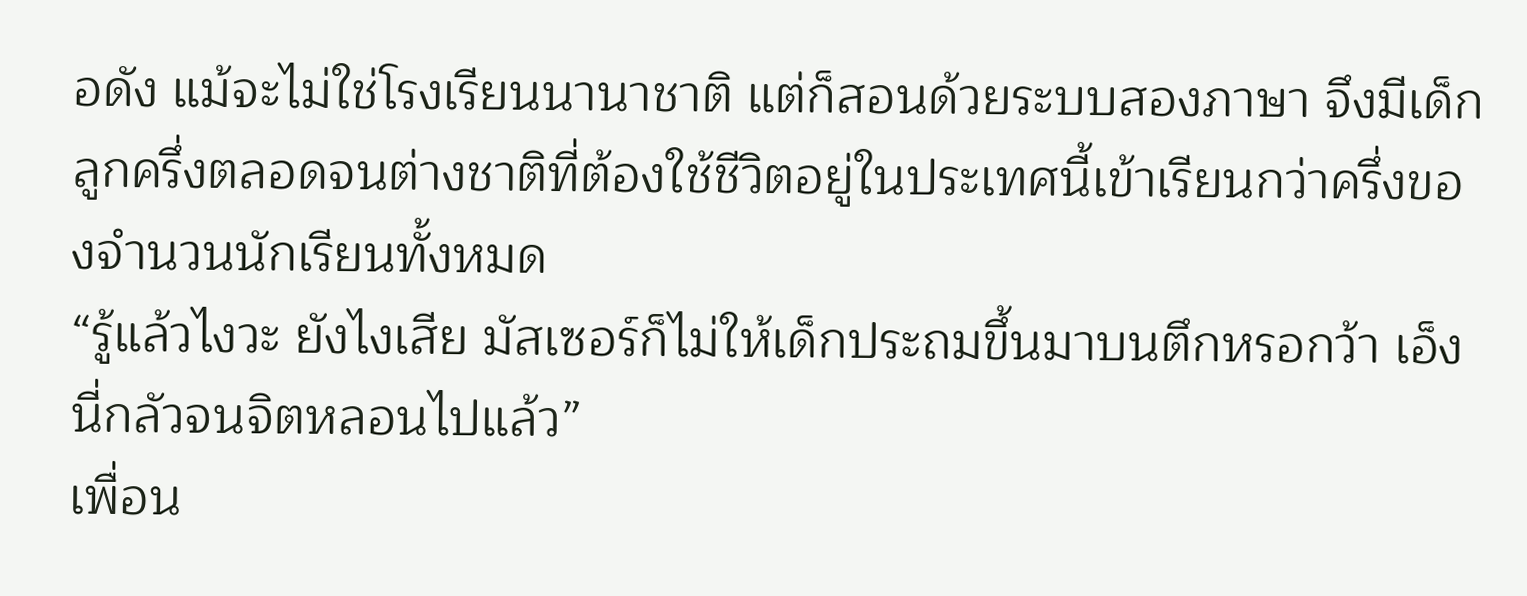อดัง แม้จะไม่ใช่โรงเรียนนานาชาติ แต่ก็สอนด้วยระบบสองภาษา จึงมีเด็กลูกครึ่งตลอดจนต่างชาติที่ต้องใช้ชีวิตอยู่ในประเทศนี้เข้าเรียนกว่าครึ่งของจำนวนนักเรียนทั้งหมด
“รู้แล้วไงวะ ยังไงเสีย มัสเซอร์ก็ไม่ให้เด็กประถมขึ้นมาบนตึกหรอกว้า เอ็งนี่กลัวจนจิตหลอนไปแล้ว”
เพื่อน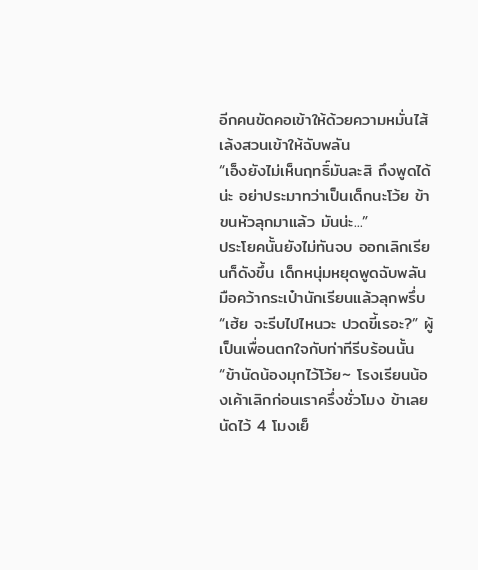อีกคนขัดคอเข้าให้ด้วยความหมั่นไส้ เล้งสวนเข้าให้ฉับพลัน
“เอ็งยังไม่เห็นฤทธิ์มันละสิ ถึงพูดได้น่ะ อย่าประมาทว่าเป็นเด็กนะโว้ย ข้าขนหัวลุกมาแล้ว มันน่ะ...”
ประโยคนั้นยังไม่ทันจบ ออกเลิกเรียนก็ดังขึ้น เด็กหนุ่มหยุดพูดฉับพลัน มือคว้ากระเป๋านักเรียนแล้วลุกพรึ่บ
“เฮ้ย จะรีบไปไหนวะ ปวดขี้เรอะ?” ผู้เป็นเพื่อนตกใจกับท่าทีรีบร้อนนั้น
“ข้านัดน้องมุกไว้โว้ย~ โรงเรียนน้องเค้าเลิกก่อนเราครึ่งชั่วโมง ข้าเลยนัดไว้ 4 โมงเย็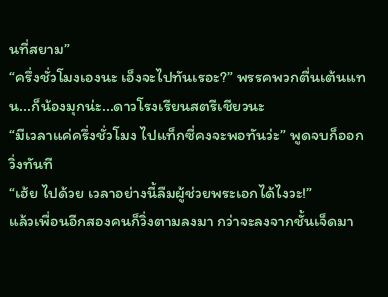นที่สยาม”
“ครึ่งชั่วโมงเองนะ เอ็งจะไปทันเรอะ?” พรรคพวกตื่นเต้นแทน...ก็น้องมุกน่ะ...ดาวโรงเรียนสตรีเชียวนะ
“มีเวลาแค่ครึ่งชั่วโมง ไปแท็กซี่คงจะพอทันว่ะ” พูดจบก็ออกวิ่งทันที
“เฮ้ย ไปด้วย เวลาอย่างนี้ลืมผู้ช่วยพระเอกได้ไงวะ!”
แล้วเพื่อนอีกสองคนก็วิ่งตามลงมา กว่าจะลงจากชั้นเจ็ดมา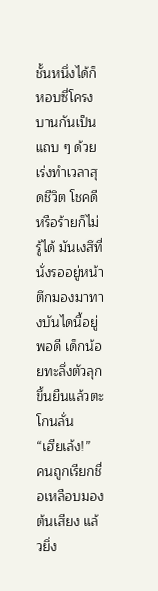ชั้นหนึ่งได้ก็หอบซี่โครงบานกันเป็นแถบ ๆ ด้วยเร่งทำเวลาสุดชีวิต โชคดีหรือร้ายก็ไม่รู้ได้ มันเงสึที่นั่งรออยู่หน้าตึกมองมาทางบันไดนี้อยู่พอดี เด็กน้อยทะลึ่งตัวลุกขึ้นยืนแล้วตะโกนลั่น
“เฮียเล้ง!”
คนถูกเรียกชื่อเหลือบมองต้นเสียง แล้วยิ่ง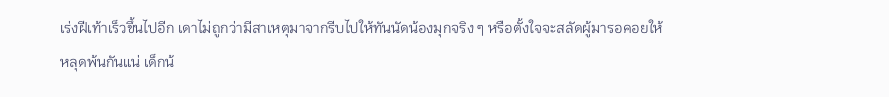เร่งฝีเท้าเร็วขึ้นไปอีก เดาไม่ถูกว่ามีสาเหตุมาจากรีบไปให้ทันนัดน้องมุกจริง ๆ หรือตั้งใจจะสลัดผู้มารอคอยให้หลุดพ้นกันแน่ เด็กน้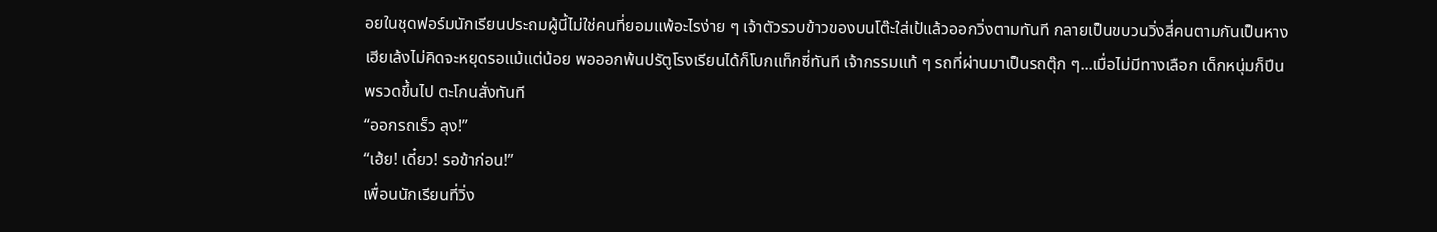อยในชุดฟอร์มนักเรียนประถมผู้นี้ไม่ใช่คนที่ยอมแพ้อะไรง่าย ๆ เจ้าตัวรวบข้าวของบนโต๊ะใส่เป้แล้วออกวิ่งตามทันที กลายเป็นขบวนวิ่งสี่คนตามกันเป็นหาง เฮียเล้งไม่คิดจะหยุดรอแม้แต่น้อย พอออกพ้นปรัตูโรงเรียนได้ก็โบกแท็กซี่ทันที เจ้ากรรมแท้ ๆ รถที่ผ่านมาเป็นรถตุ๊ก ๆ...เมื่อไม่มีทางเลือก เด็กหนุ่มก็ปีนพรวดขึ้นไป ตะโกนสั่งทันที
“ออกรถเร็ว ลุง!”
“เฮ้ย! เดี๋ยว! รอข้าก่อน!”
เพื่อนนักเรียนที่วิ่ง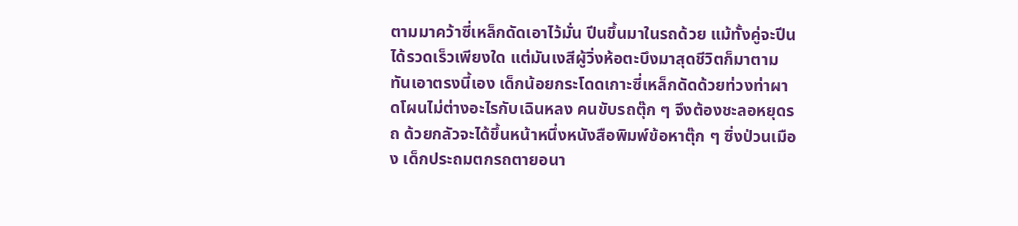ตามมาคว้าซี่เหล็กดัดเอาไว้มั่น ปีนขึ้นมาในรถด้วย แม้ทั้งคู่จะปีนได้รวดเร็วเพียงใด แต่มันเงสีผู้วิ่งห้อตะบึงมาสุดชีวิตก็มาตามทันเอาตรงนี้เอง เด็กน้อยกระโดดเกาะซี่เหล็กดัดด้วยท่วงท่าผาดโผนไม่ต่างอะไรกับเฉินหลง คนขับรถตุ๊ก ๆ จึงต้องชะลอหยุดรถ ด้วยกลัวจะได้ขึ้นหน้าหนึ่งหนังสือพิมพ์ข้อหาตุ๊ก ๆ ซิ่งป่วนเมือง เด็กประถมตกรถตายอนา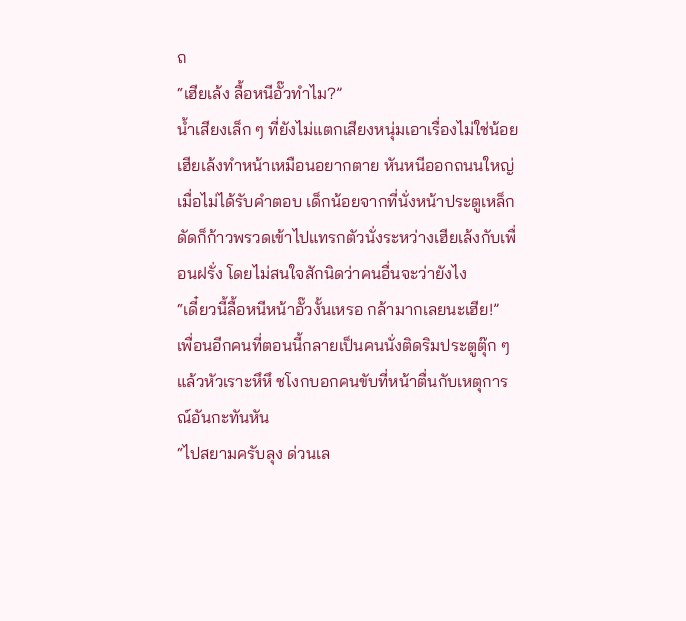ถ
“เฮียเล้ง ลื้อหนีอั๊วทำไม?”
น้ำเสียงเล็ก ๆ ที่ยังไม่แตกเสียงหนุ่มเอาเรื่องไม่ใช่น้อย เฮียเล้งทำหน้าเหมือนอยากตาย หันหนีออกถนนใหญ่ เมื่อไม่ได้รับคำตอบ เด็กน้อยจากที่นั่งหน้าประตูเหล็กดัดก็ก้าวพรวดเข้าไปแทรกตัวนั่งระหว่างเฮียเล้งกับเพื่อนฝรั่ง โดยไม่สนใจสักนิดว่าคนอื่นจะว่ายังไง
“เดี๋ยวนี้ลื้อหนีหน้าอั๊วงั้นเหรอ กล้ามากเลยนะเฮีย!”
เพื่อนอีกคนที่ตอนนี้กลายเป็นคนนั่งติดริมประตูตุ๊ก ๆ แล้วหัวเราะหึหึ ชโงกบอกคนขับที่หน้าตื่นกับเหตุการณ์อันกะทันหัน
“ไปสยามครับลุง ด่วนเล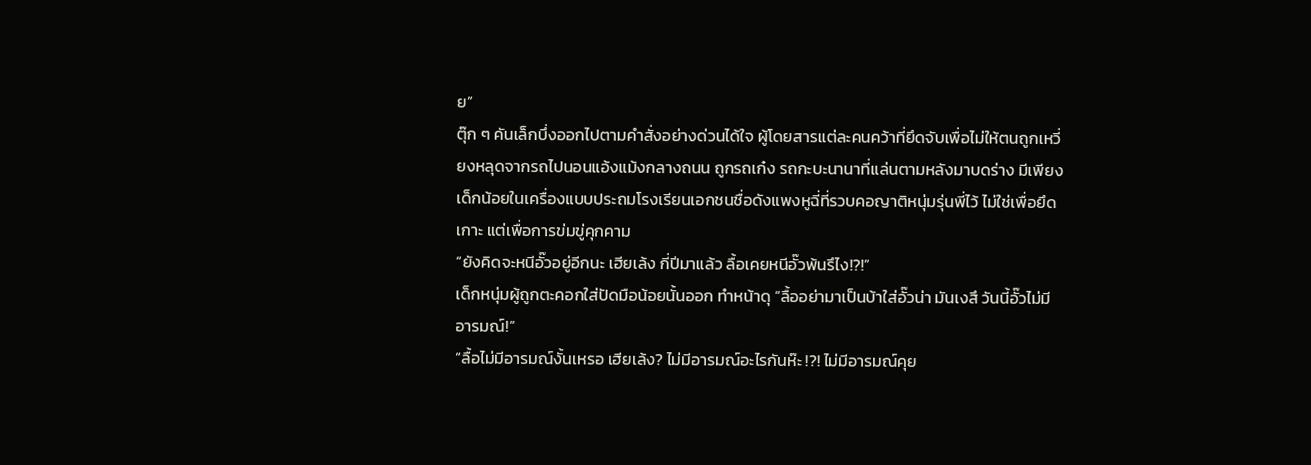ย”
ตุ๊ก ๆ คันเล็กบึ่งออกไปตามคำสั่งอย่างด่วนได้ใจ ผู้โดยสารแต่ละคนคว้าที่ยึดจับเพื่อไม่ให้ตนถูกเหวี่ยงหลุดจากรถไปนอนแอ้งแม้งกลางถนน ถูกรถเก๋ง รถกะบะนานาที่แล่นตามหลังมาบดร่าง มีเพียงเด็กน้อยในเครื่องแบบประถมโรงเรียนเอกชนชื่อดังแพงหูฉี่ที่รวบคอญาติหนุ่มรุ่นพี่ไว้ ไม่ใช่เพื่อยึดเกาะ แต่เพื่อการข่มขู่คุกคาม
“ยังคิดจะหนีอั๊วอยู่อีกนะ เฮียเล้ง กี่ปีมาแล้ว ลื้อเคยหนีอั๊วพ้นรึไง!?!”
เด็กหนุ่มผู้ถูกตะคอกใส่ปัดมือน้อยนั้นออก ทำหน้าดุ “ลื้ออย่ามาเป็นบ้าใส่อั๊วน่า มันเงสึ วันนี้อั๊วไม่มีอารมณ์!”
“ลื้อไม่มีอารมณ์งั้นเหรอ เฮียเล้ง? ไม่มีอารมณ์อะไรกันห๊ะ !?! ไม่มีอารมณ์คุย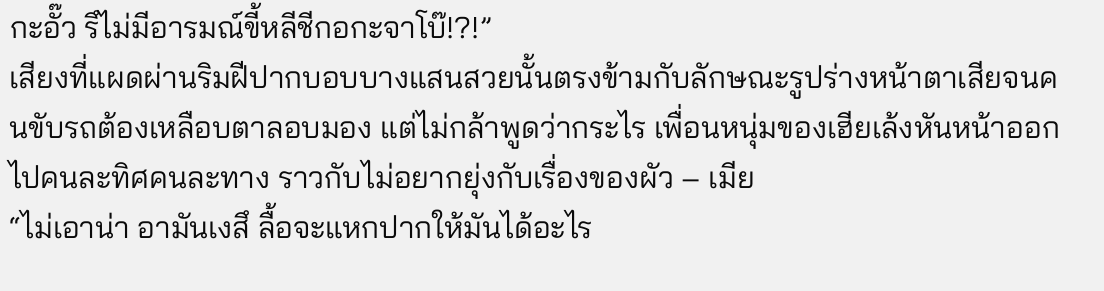กะอั๊ว รึไม่มีอารมณ์ขี้หลีชีกอกะจาโบ๊!?!”
เสียงที่แผดผ่านริมฝีปากบอบบางแสนสวยนั้นตรงข้ามกับลักษณะรูปร่างหน้าตาเสียจนคนขับรถต้องเหลือบตาลอบมอง แต่ไม่กล้าพูดว่ากระไร เพื่อนหนุ่มของเฮียเล้งหันหน้าออกไปคนละทิศคนละทาง ราวกับไม่อยากยุ่งกับเรื่องของผัว – เมีย
“ไม่เอาน่า อามันเงสึ ลื้อจะแหกปากให้มันได้อะไร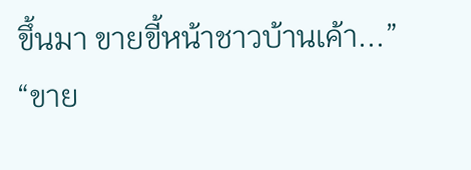ขึ้นมา ขายขี้หน้าชาวบ้านเค้า...”
“ขาย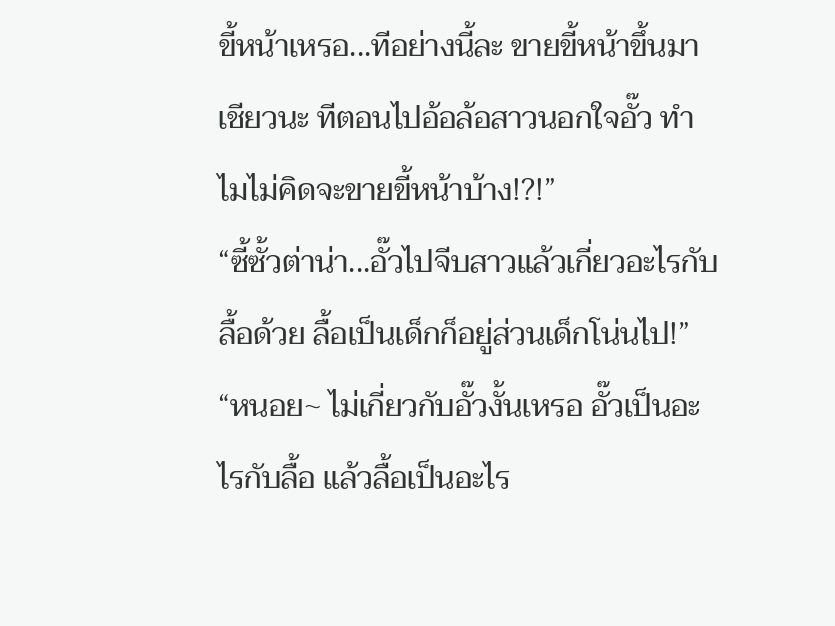ขี้หน้าเหรอ...ทีอย่างนี้ละ ขายขี้หน้าขึ้นมาเชียวนะ ทีตอนไปอ้อล้อสาวนอกใจอั๊ว ทำไมไม่คิดจะขายขี้หน้าบ้าง!?!”
“ซี้ซั้วต่าน่า...อั๊วไปจีบสาวแล้วเกี่ยวอะไรกับลื้อด้วย ลื้อเป็นเด็กก็อยู่ส่วนเด็กโน่นไป!”
“หนอย~ ไม่เกี่ยวกับอั๊วงั้นเหรอ อั๊วเป็นอะไรกับลื้อ แล้วลื้อเป็นอะไร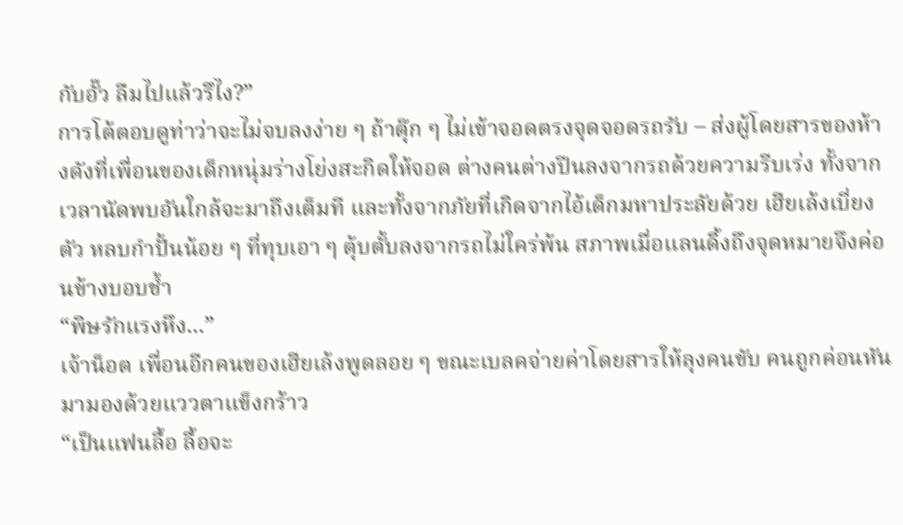กับอั๊ว ลืมไปแล้วรึไง?”
การโต้ตอบดูท่าว่าจะไม่จบลงง่าย ๆ ถ้าตุ๊ก ๆ ไม่เข้าจอดตรงจุดจอดรถรับ – ส่งผู้โดยสารของห้างดังที่เพื่อนของเด็กหนุ่มร่างโย่งสะกิดให้จอด ต่างคนต่างปีนลงจากรถด้วยความรีบเร่ง ทั้งจากเวลานัดพบอันใกล้จะมาถึงเต็มที และทั้งจากภัยที่เกิดจากไอ้เด็กมหาประลัยด้วย เฮียเล้งเบี่ยงตัว หลบกำปั้นน้อย ๆ ที่ทุบเอา ๆ ตุ้บตั้บลงจากรถไม่ใคร่พ้น สภาพเมื่อแลนดิ้งถึงจุดหมายจึงค่อนข้างบอบช้ำ
“พิษรักแรงหึง...”
เจ้าน็อต เพื่อนอีกคนของเฮียเล้งพูดลอย ๆ ขณะเบลคจ่ายค่าโดยสารให้ลุงคนขับ คนถูกค่อนหันมามองด้วยแววตาแข็งกร้าว
“เป็นแฟนลื้อ ลื้อจะ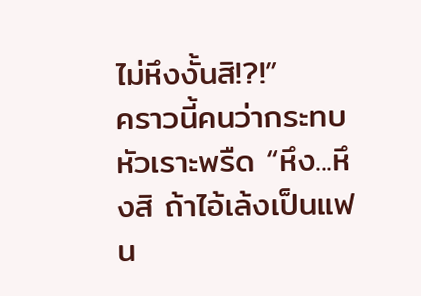ไม่หึงงั้นสิ!?!”
คราวนี้คนว่ากระทบหัวเราะพรืด “หึง...หึงสิ ถ้าไอ้เล้งเป็นแฟน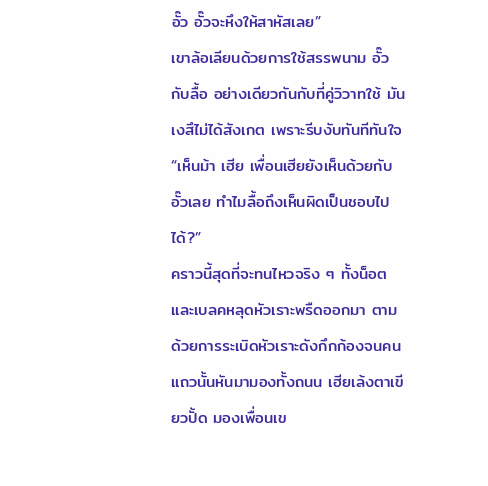อั๊ว อั๊วจะหึงให้สาหัสเลย”
เขาล้อเลียนด้วยการใช้สรรพนาม อั๊วกับลื้อ อย่างเดียวกันกับที่คู่วิวาทใช้ มันเงสึไม่ได้สังเกต เพราะรีบงับทันทีทันใจ
“เห็นม้า เฮีย เพื่อนเฮียยังเห็นด้วยกับอั๊วเลย ทำไมลื้อถึงเห็นผิดเป็นชอบไปได้?”
คราวนี้สุดที่จะทนไหวจริง ๆ ทั้งน็อต และเบลคหลุดหัวเราะพรืดออกมา ตามด้วยการระเบิดหัวเราะดังกึกก้องจนคนแถวนั้นหันมามองทั้งถนน เฮียเล้งตาเขียวปั้ด มองเพื่อนเข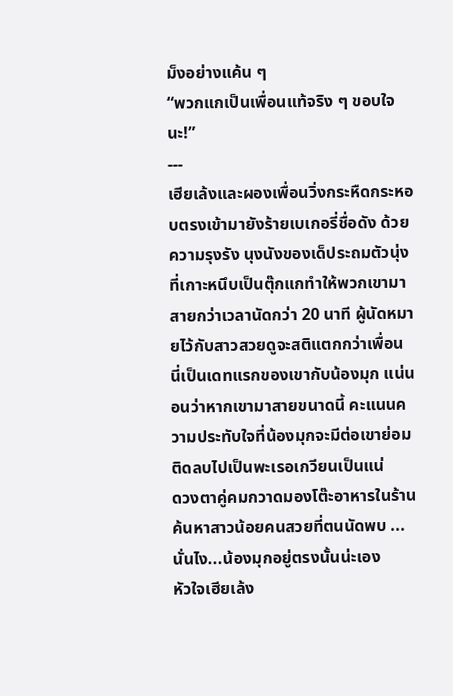ม็งอย่างแค้น ๆ
“พวกแกเป็นเพื่อนแท้จริง ๆ ขอบใจนะ!”
---
เฮียเล้งและผองเพื่อนวิ่งกระหืดกระหอบตรงเข้ามายังร้ายเบเกอรี่ชื่อดัง ด้วยความรุงรัง นุงนังของเด็ประถมตัวนุ่งที่เกาะหนึบเป็นตุ๊กแกทำให้พวกเขามาสายกว่าเวลานัดกว่า 20 นาที ผู้นัดหมายไว้กับสาวสวยดูจะสติแตกกว่าเพื่อน นี่เป็นเดทแรกของเขากับน้องมุก แน่นอนว่าหากเขามาสายขนาดนี้ คะแนนความประทับใจที่น้องมุกจะมีต่อเขาย่อมติดลบไปเป็นพะเรอเกวียนเป็นแน่
ดวงตาคู่คมกวาดมองโต๊ะอาหารในร้าน ค้นหาสาวน้อยคนสวยที่ตนนัดพบ ...นั่นไง...น้องมุกอยู่ตรงนั้นน่ะเอง
หัวใจเฮียเล้ง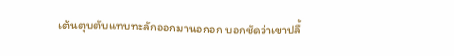เต้นตุบตับแทบทะลักออกมานอกอก บอกชัดว่าเขาปลื้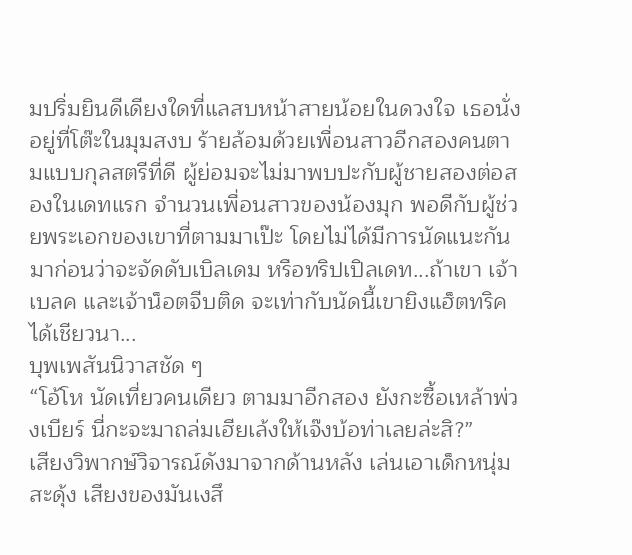มปริ่มยินดีเดียงใดที่แลสบหน้าสายน้อยในดวงใจ เธอนั่งอยู่ที่โต๊ะในมุมสงบ ร้ายล้อมด้วยเพื่อนสาวอีกสองคนตามแบบกุลสตรีที่ดี ผู้ย่อมจะไม่มาพบปะกับผู้ชายสองต่อสองในเดทแรก จำนวนเพื่อนสาวของน้องมุก พอดีกับผู้ช่วยพระเอกของเขาที่ตามมาเป๊ะ โดยไม่ได้มีการนัดแนะกันมาก่อนว่าจะจัดดับเบิลเดม หรือทริปเปิลเดท...ถ้าเขา เจ้าเบลค และเจ้าน็อตจีบติด จะเท่ากับนัดนี้เขายิงแฮ็ตทริคได้เชียวนา...
บุพเพสันนิวาสชัด ๆ
“โอ้โห นัดเที่ยวคนเดียว ตามมาอีกสอง ยังกะซื้อเหล้าพ่วงเบียร์ นี่กะจะมาถล่มเฮียเล้งให้เจ๊งบ้อท่าเลยล่ะสิ?”
เสียงวิพากษ์วิจารณ์ดังมาจากด้านหลัง เล่นเอาเด็กหนุ่มสะดุ้ง เสียงของมันเงสึ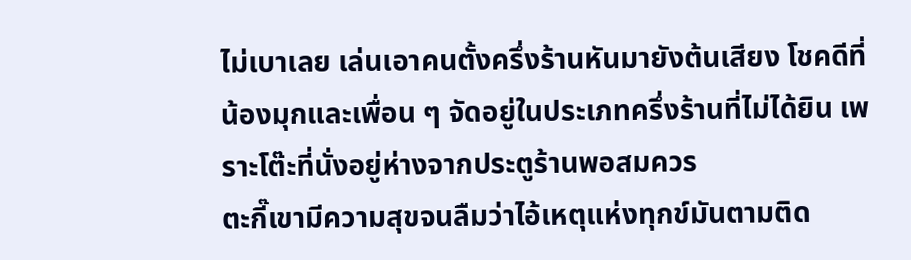ไม่เบาเลย เล่นเอาคนตั้งครึ่งร้านหันมายังต้นเสียง โชคดีที่น้องมุกและเพื่อน ๆ จัดอยู่ในประเภทครึ่งร้านที่ไม่ได้ยิน เพราะโต๊ะที่นั่งอยู่ห่างจากประตูร้านพอสมควร
ตะกี๊เขามีความสุขจนลืมว่าไอ้เหตุแห่งทุกข์มันตามติด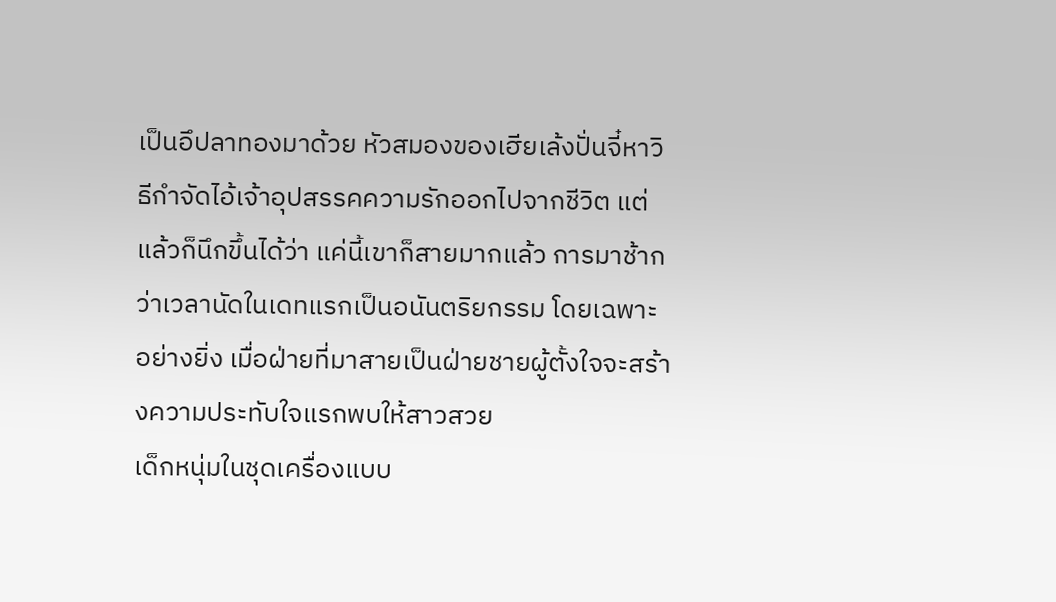เป็นอึปลาทองมาด้วย หัวสมองของเฮียเล้งปั่นจี๋หาวิธีกำจัดไอ้เจ้าอุปสรรคความรักออกไปจากชีวิต แต่แล้วก็นึกขึ้นได้ว่า แค่นี้เขาก็สายมากแล้ว การมาช้ากว่าเวลานัดในเดทแรกเป็นอนันตริยกรรม โดยเฉพาะอย่างยิ่ง เมื่อฝ่ายที่มาสายเป็นฝ่ายชายผู้ตั้งใจจะสร้างความประทับใจแรกพบให้สาวสวย
เด็กหนุ่มในชุดเครื่องแบบ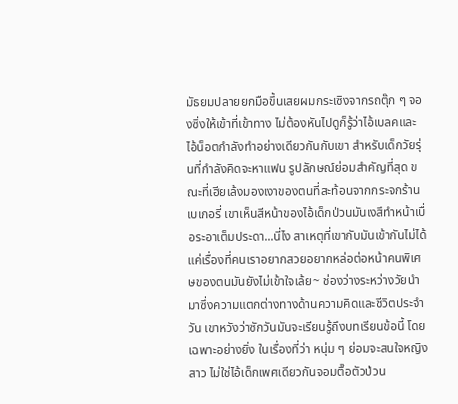มัธยมปลายยกมือขึ้นเสยผมกระเซิงจากรถตุ๊ก ๆ จองซิ่งให้เข้าที่เข้าทาง ไม่ต้องหันไปดูก็รู้ว่าไอ้เบลคและไอ้น็อตกำลังทำอย่างเดียวกันกับเขา สำหรับเด็กวัยรุ่นที่กำลังคิดจะหาแฟน รูปลักษณ์ย่อมสำคัญที่สุด ขณะที่เฮียเล้งมองเงาของตนที่สะท้อนจากกระจกร้านเบเกอรี่ เขาเห็นสีหน้าของไอ้เด็กป่วนมันเงสึทำหน้าเบื่อระอาเต็มประดา...นี่ไง สาเหตุที่เขากับมันเข้ากันไม่ได้ แค่เรื่องที่คนเราอยากสวยอยากหล่อต่อหน้าคนพิเศษของตนมันยังไม่เข้าใจเล้ย~ ช่องว่างระหว่างวัยนำมาซึ่งความแตกต่างทางด้านความคิดและชีวิตประจำวัน เขาหวังว่าซักวันมันจะเรียนรู้ถึงบทเรียนข้อนี้ โดยเฉพาะอย่างยิ่ง ในเรื่องที่ว่า หนุ่ม ๆ ย่อมจะสนใจหญิงสาว ไม่ใช่ไอ้เด็กเพศเดียวกันจอมตื๊อตัวป่วน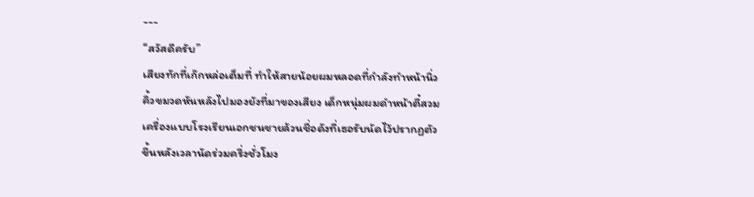---
“สวัสดีครับ”
เสียงทักที่เก๊กหล่อเต็มที่ ทำให้สายน้อยผมหลอดที่กำลังทำหน้านิ่วคิ้วขมวดหันหลังไปมองยังที่มาของเสียง เด็กหนุ่มผมดำหน้าตี๋สวมเครื่องแบบโรงเรียนเอกชนชายล้วนชื่อดังที่เธอรับนัดไว้ปรากฏตัวขึ้นหลังเวลานัดร่วมครึ่งชั่วโมง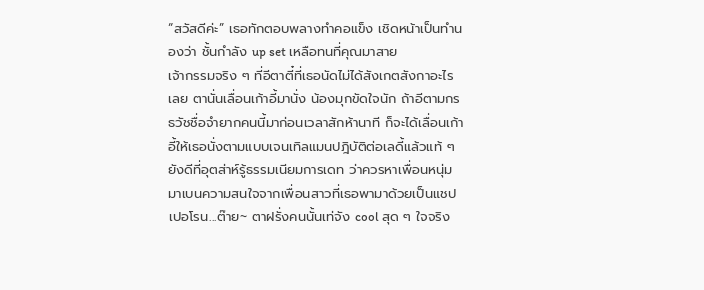“สวัสดีค่ะ” เธอทักตอบพลางทำคอแข็ง เชิดหน้าเป็นทำนองว่า ชั้นกำลัง up set เหลือทนที่คุณมาสาย
เจ้ากรรมจริง ๆ ที่อีตาตี๋ที่เธอนัดไม่ได้สังเกตสังกาอะไรเลย ตานั่นเลื่อนเก้าอี้มานั่ง น้องมุกขัดใจนัก ถ้าอีตามกรธวัชชื่อจำยากคนนี้มาก่อนเวลาสักห้านาที ก็จะได้เลื่อนเก้าอี้ให้เธอนั่งตามแบบเจนเทิลแมนปฎิบัติต่อเลดี้แล้วแท้ ๆ
ยังดีที่อุตส่าห์รู้ธรรมเนียมการเดท ว่าควรหาเพื่อนหนุ่มมาเบนความสนใจจากเพื่อนสาวที่เธอพามาด้วยเป็นแชปเปอโรน...ต๊าย~ ตาฝรั่งคนนั้นเท่จัง cool สุด ๆ ใจจริง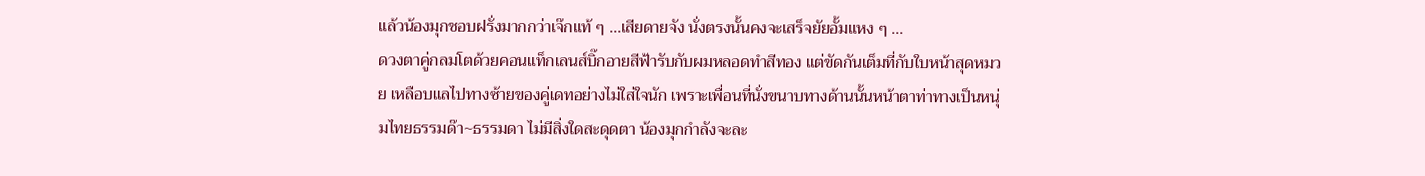แล้วน้องมุกชอบฝรั่งมากกว่าเจ๊กแท้ ๆ ...เสียดายจัง นั่งตรงนั้นคงจะเสร็จยัยอั้มแหง ๆ ...
ดวงตาคู่กลมโตด้วยคอนแท็กเลนส์บิ๊กอายสีฟ้ารับกับผมหลอดทำสีทอง แต่ขัดกันเต็มที่กับใบหน้าสุดหมวย เหลือบแลไปทางซ้ายของคู่เดทอย่างไม่ใส่ใจนัก เพราะเพื่อนที่นั่งขนาบทางด้านนั้นหน้าตาท่าทางเป็นหนุ่มไทยธรรมด๊า~ธรรมดา ไม่มีสิ่งใดสะดุดตา น้องมุกกำลังจะละ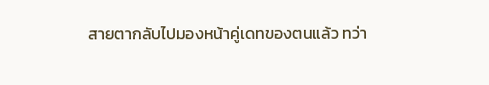สายตากลับไปมองหน้าคู่เดทของตนแล้ว ทว่า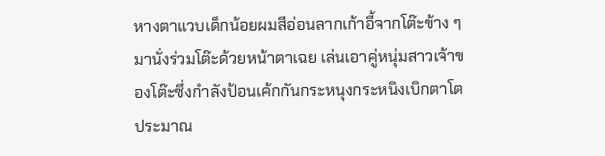หางตาแวบเด็กน้อยผมสีอ่อนลากเก้าอี้จากโต๊ะข้าง ๆ มานั่งร่วมโต๊ะด้วยหน้าตาเฉย เล่นเอาคู่หนุ่มสาวเจ้าของโต๊ะซึ่งกำลังป้อนเค้กกันกระหนุงกระหนิงเบิกตาโต ประมาณ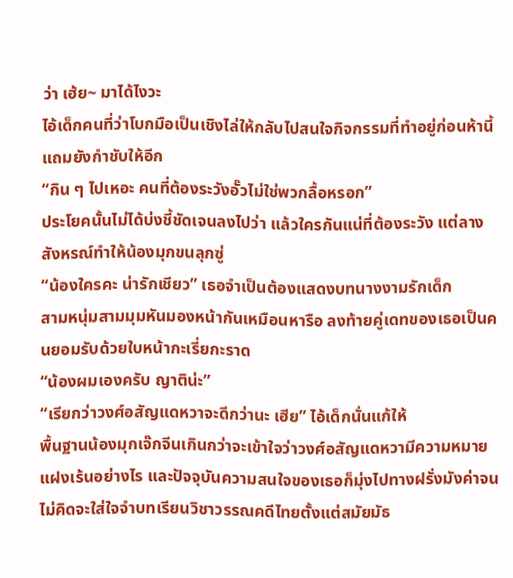ว่า เฮ้ย~ มาได้ไงวะ
ไอ้เด็กคนที่ว่าโบกมือเป็นเชิงไล่ให้กลับไปสนใจกิจกรรมที่ทำอยู่ก่อนห้านี้ แถมยังกำชับให้อีก
“กิน ๆ ไปเหอะ คนที่ต้องระวังอั๊วไม่ใช่พวกลื้อหรอก”
ประโยคนั้นไม่ได้บ่งชี้ชัดเจนลงไปว่า แล้วใครกันแน่ที่ต้องระวัง แต่ลางสังหรณ์ทำให้น้องมุกขนลุกซู่
“น้องใครคะ น่ารักเชียว” เธอจำเป็นต้องแสดงบทนางงามรักเด็ก
สามหนุ่มสามมุมหันมองหน้ากันเหมือนหารือ ลงท้ายคู่เดทของเธอเป็นคนยอมรับด้วยใบหน้ากะเรี่ยกะราด
“น้องผมเองครับ ญาติน่ะ”
“เรียกว่าวงศ์อสัญแดหวาจะดีกว่านะ เฮีย” ไอ้เด็กนั่นแก้ให้
พื้นฐานน้องมุกเจ๊กจีนเกินกว่าจะเข้าใจว่าวงศ์อสัญแดหวามีความหมายแฝงเร้นอย่างไร และปัจจุบันความสนใจของเธอก็มุ่งไปทางฝรั่งมังค่าจนไม่คิดจะใส่ใจจำบทเรียนวิชาวรรณคดีไทยตั้งแต่สมัยมัธ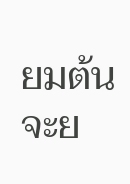ยมต้น จะย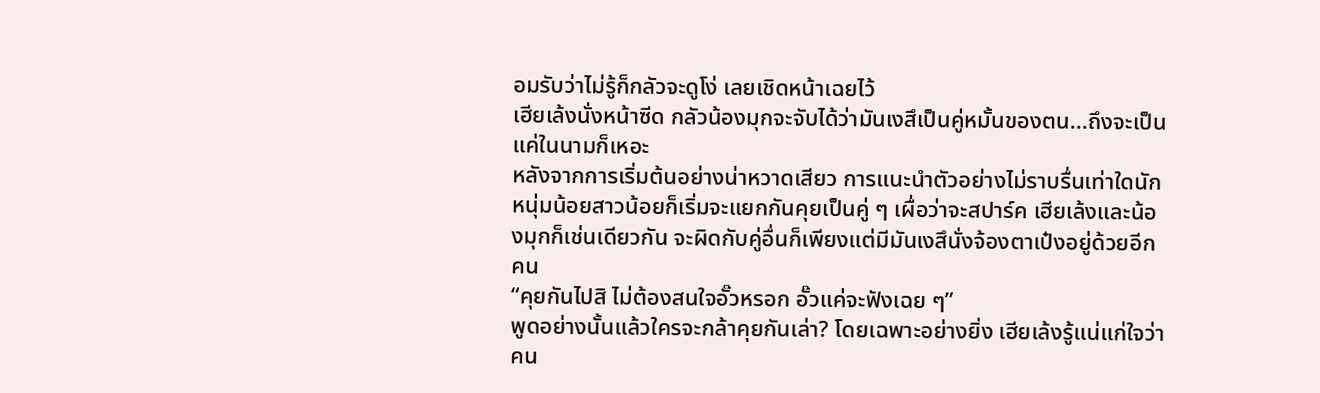อมรับว่าไม่รู้ก็กลัวจะดูโง่ เลยเชิดหน้าเฉยไว้
เฮียเล้งนั่งหน้าซีด กลัวน้องมุกจะจับได้ว่ามันเงสึเป็นคู่หมั้นของตน...ถึงจะเป็นแค่ในนามก็เหอะ
หลังจากการเริ่มต้นอย่างน่าหวาดเสียว การแนะนำตัวอย่างไม่ราบรื่นเท่าใดนัก หนุ่มน้อยสาวน้อยก็เริ่มจะแยกกันคุยเป็นคู่ ๆ เผื่อว่าจะสปาร์ค เฮียเล้งและน้องมุกก็เช่นเดียวกัน จะผิดกับคู่อื่นก็เพียงแต่มีมันเงสึนั่งจ้องตาเป๋งอยู่ด้วยอีกคน
“คุยกันไปสิ ไม่ต้องสนใจอั๊วหรอก อั๊วแค่จะฟังเฉย ๆ”
พูดอย่างนั้นแล้วใครจะกล้าคุยกันเล่า? โดยเฉพาะอย่างยิ่ง เฮียเล้งรู้แน่แก่ใจว่าคน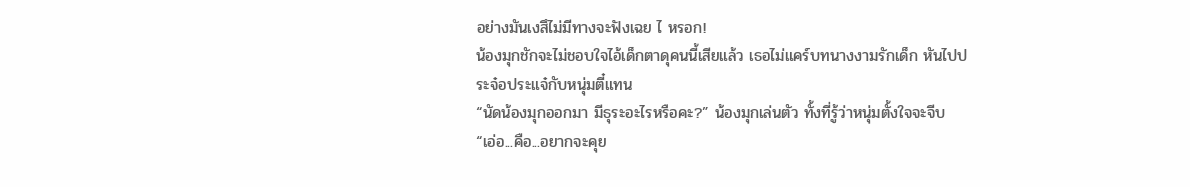อย่างมันเงสึไม่มีทางจะฟังเฉย ไ หรอก!
น้องมุกชักจะไม่ชอบใจไอ้เด็กตาดุคนนี้เสียแล้ว เธอไม่แคร์บทนางงามรักเด็ก หันไปประจ๋อประแจ๋กับหนุ่มตี๋แทน
“นัดน้องมุกออกมา มีธุระอะไรหรือคะ?” น้องมุกเล่นตัว ทั้งที่รู้ว่าหนุ่มตั้งใจจะจีบ
“เอ่อ...คือ...อยากจะคุย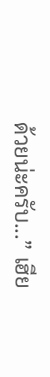ด้วยน่ะครับ...” เฮีย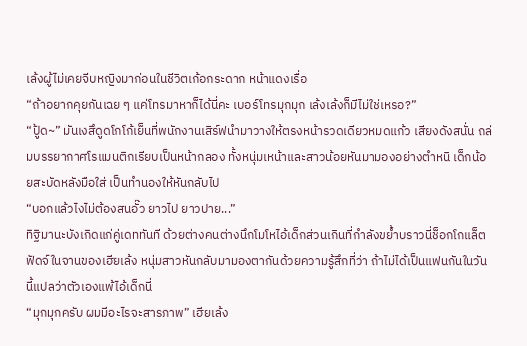เล้งผู้ไม่เคยจีบหญิงมาก่อนในชีวิตเก้อกระดาก หน้าแดงเรื่อ
“ถ้าอยากคุยกันเฉย ๆ แค่โทรมาหาก็ได้นี่คะ เบอร์โทรมุกมุก เล้งเล้งก็มีไม่ใช่เหรอ?”
“ปู้ด~” มันเงสึดูดโกโก้เย็นที่พนักงานเสิร์ฟนำมาวางให้ตรงหน้ารวดเดียวหมดแก้ว เสียงดังสนั่น ถล่มบรรยากาศโรแมนติกเรียบเป็นหน้ากลอง ทั้งหนุ่มเหน้าและสาวน้อยหันมามองอย่างตำหนิ เด็กน้อยสะบัดหลังมือใส่ เป็นทำนองให้หันกลับไป
“บอกแล้วไงไม่ต้องสนอั๊ว ยาวไป ยาวปาย...”
ทิฐิมานะบังเกิดแก่คู่เดททันที ด้วยต่างคนต่างนึกโมโหไอ้เด็กส่วนเกินที่กำลังขย้ำบราวนี่ช็อกโกแล็ตฟัดจ์ในจานของเฮียเล้ง หนุ่มสาวหันกลับมามองตากันด้วยความรู้สึกที่ว่า ถ้าไม่ได้เป็นแฟนกันในวันนี้แปลว่าตัวเองแพ้ไอ้เด็กนี่
“มุกมุกครับ ผมมีอะไรจะสารภาพ” เฮียเล้ง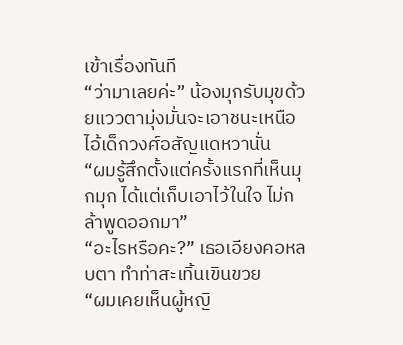เข้าเรื่องทันที
“ว่ามาเลยค่ะ” น้องมุกรับมุขด้วยแววตามุ่งมั่นจะเอาชนะเหนือไอ้เด็กวงศ์อสัญแดหวานั่น
“ผมรู้สึกตั้งแต่ครั้งแรกที่เห็นมุกมุก ได้แต่เก็บเอาไว้ในใจ ไม่กล้าพูดออกมา”
“อะไรหรือคะ?” เธอเอียงคอหลบตา ทำท่าสะเทิ้นเขินขวย
“ผมเคยเห็นผู้หญิ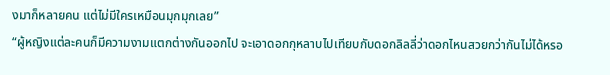งมาก็หลายคน แต่ไม่มีใครเหมือนมุกมุกเลย”
“ผู้หญิงแต่ละคนก็มีความงามแตกต่างกันออกไป จะเอาดอกกุหลาบไปเทียบกับดอกลิลลี่ว่าดอกไหนสวยกว่ากันไม่ได้หรอ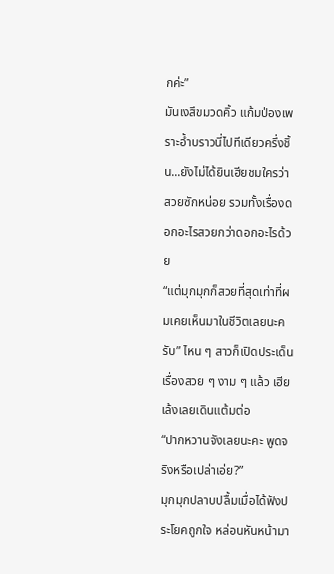กค่ะ”
มันเงสึขมวดคิ้ว แก้มป่องเพราะอ้ำบราวนี่ไปทีเดียวครึ่งชิ้น...ยังไม่ได้ยินเฮียชมใครว่าสวยซักหน่อย รวมทั้งเรื่องดอกอะไรสวยกว่าดอกอะไรด้วย
“แต่มุกมุกก็สวยที่สุดเท่าที่ผมเคยเห็นมาในชีวิตเลยนะครับ” ไหน ๆ สาวก็เปิดประเด็นเรื่องสวย ๆ งาม ๆ แล้ว เฮียเล้งเลยเดินแต้มต่อ
“ปากหวานจังเลยนะคะ พูดจริงหรือเปล่าเอ่ย?”
มุกมุกปลาบปลื้มเมื่อได้ฟังประโยคถูกใจ หล่อนหันหน้ามา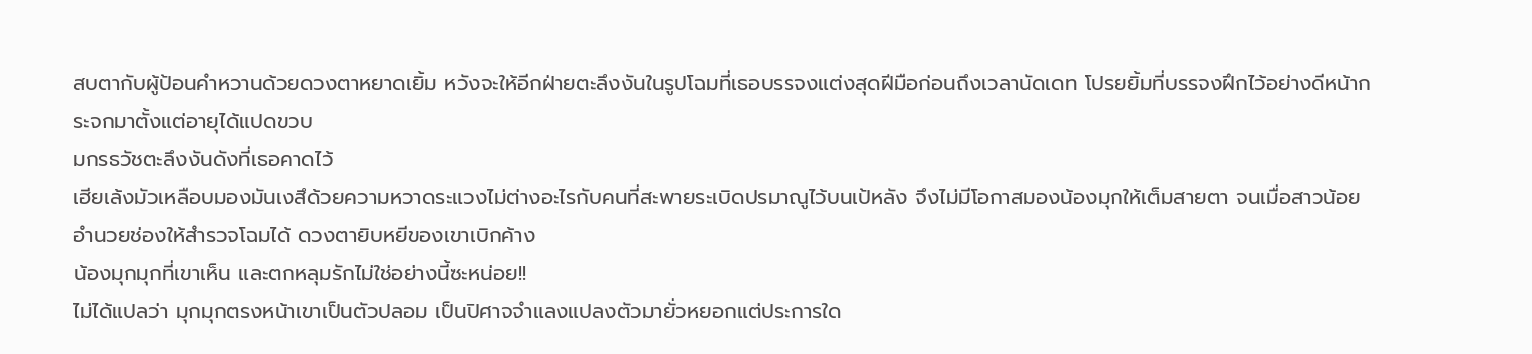สบตากับผู้ป้อนคำหวานด้วยดวงตาหยาดเยิ้ม หวังจะให้อีกฝ่ายตะลึงงันในรูปโฉมที่เธอบรรจงแต่งสุดฝีมือก่อนถึงเวลานัดเดท โปรยยิ้มที่บรรจงฝึกไว้อย่างดีหน้ากระจกมาตั้งแต่อายุได้แปดขวบ
มกรธวัชตะลึงงันดังที่เธอคาดไว้
เฮียเล้งมัวเหลือบมองมันเงสึด้วยความหวาดระแวงไม่ต่างอะไรกับคนที่สะพายระเบิดปรมาณูไว้บนเป้หลัง จึงไม่มีโอกาสมองน้องมุกให้เต็มสายตา จนเมื่อสาวน้อยอำนวยช่องให้สำรวจโฉมได้ ดวงตายิบหยีของเขาเบิกค้าง
น้องมุกมุกที่เขาเห็น และตกหลุมรักไม่ใช่อย่างนี้ซะหน่อย!!
ไม่ได้แปลว่า มุกมุกตรงหน้าเขาเป็นตัวปลอม เป็นปิศาจจำแลงแปลงตัวมายั่วหยอกแต่ประการใด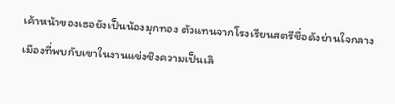เค้าหน้าของเธอยังเป็นน้องมุกทอง ตัวแทนจากโรงเรียนสตรีชื่อดังย่านใจกลางเมืองที่พบกับเขาในงานแข่งชิงความเป็นเลิ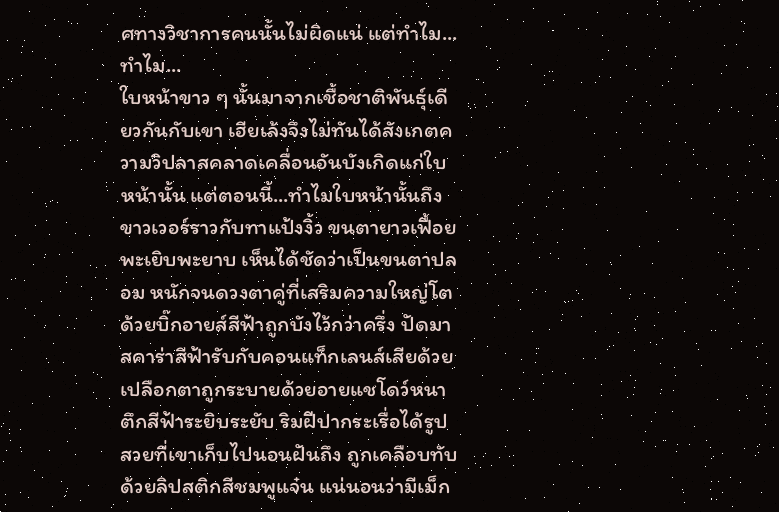ศทางวิชาการคนนั้นไม่ผิดแน่ แต่ทำไม...ทำไม...
ใบหน้าขาว ๆ นั้นมาจากเชื้อชาติพันธุ์เดียวกันกับเขา เฮียเล้งจึงไม่ทันได้สังเกตความวิปลาสคลาดเคลื่อนอันบังเกิดแก่ใบหน้านั้น แต่ตอนนี้...ทำไมใบหน้านั้นถึงขาวเวอร์ราวกับทาแป้งงิ้ว ขนตายาวเฟื้อยพะเยิบพะยาบ เห็นได้ชัดว่าเป็นขนตาปลอม หนักจนดวงตาคู่ที่เสริมความใหญ่โตด้วยบิ๊กอายส์สีฟ้าถูกบังไว้กว่าครึ่ง ปัดมาสคาร่าสีฟ้ารับกับคอนแท็กเลนส์เสียด้วย เปลือกตาถูกระบายด้วยอายแชโดว์หนาตึกสีฟ้าระยิบระยับ ริมฝีปากระเรื่อได้รูปสวยที่เขาเก็บไปนอนฝันถึง ถูกเคลือบทับด้วยลิปสติกสีชมพูแจ๋น แน่นอนว่ามีเม็ก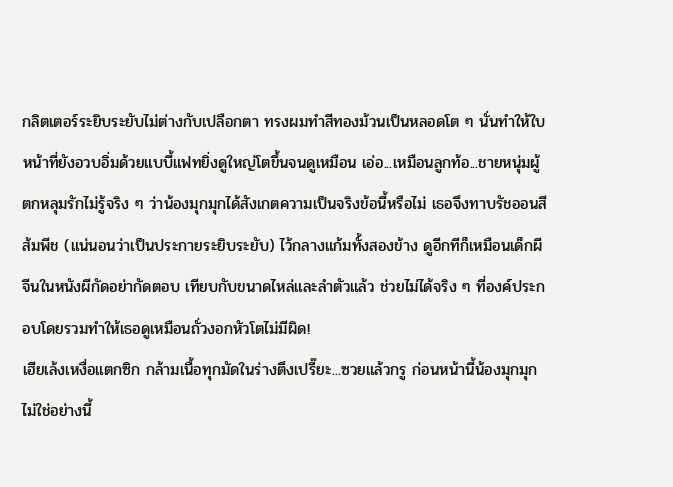กลิตเตอร์ระยิบระยับไม่ต่างกับเปลือกตา ทรงผมทำสีทองม้วนเป็นหลอดโต ๆ นั่นทำให้ใบหน้าที่ยังอวบอิ่มด้วยแบบี้แฟทยิ่งดูใหญ่โตขึ้นจนดูเหมือน เอ่อ...เหมือนลูกท้อ...ชายหนุ่มผู้ตกหลุมรักไม่รู้จริง ๆ ว่าน้องมุกมุกได้สังเกตความเป็นจริงข้อนี้หรือไม่ เธอจึงทาบรัชออนสีส้มพีช (แน่นอนว่าเป็นประกายระยิบระยับ) ไว้กลางแก้มทั้งสองข้าง ดูอีกทีก็เหมือนเด็กผีจีนในหนังผีกัดอย่ากัดตอบ เทียบกับขนาดไหล่และลำตัวแล้ว ช่วยไม่ได้จริง ๆ ที่องค์ประกอบโดยรวมทำให้เธอดูเหมือนถั่วงอกหัวโตไม่มีผิด!
เฮียเล้งเหงื่อแตกซิก กล้ามเนื้อทุกมัดในร่างตึงเปรี๊ยะ...ซวยแล้วกรู ก่อนหน้านี้น้องมุกมุกไม่ใช่อย่างนี้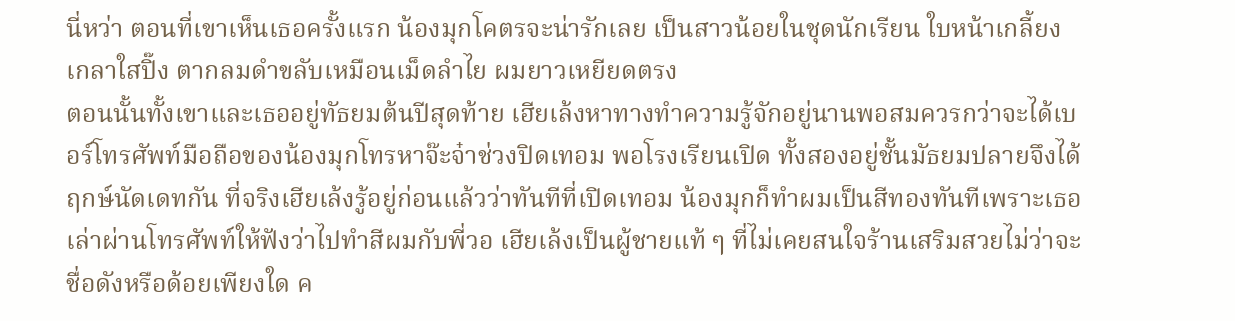นี่หว่า ตอนที่เขาเห็นเธอครั้งแรก น้องมุกโคตรจะน่ารักเลย เป็นสาวน้อยในชุดนักเรียน ใบหน้าเกลี้ยงเกลาใสปิ๊ง ตากลมดำขลับเหมือนเม็ดลำไย ผมยาวเหยียดตรง
ตอนนั้นทั้งเขาและเธออยู่ทัธยมต้นปีสุดท้าย เฮียเล้งหาทางทำความรู้จักอยู่นานพอสมควรกว่าจะได้เบอร์โทรศัพท์มือถือของน้องมุกโทรหาจ๊ะจ๋าช่วงปิดเทอม พอโรงเรียนเปิด ทั้งสองอยู่ชั้นมัธยมปลายจึงได้ฤกษ์นัดเดทกัน ที่จริงเฮียเล้งรู้อยู่ก่อนแล้วว่าทันทีที่เปิดเทอม น้องมุกก็ทำผมเป็นสีทองทันทีเพราะเธอเล่าผ่านโทรศัพท์ให้ฟังว่าไปทำสีผมกับพี่วอ เฮียเล้งเป็นผู้ชายแท้ ๆ ที่ไม่เคยสนใจร้านเสริมสวยไม่ว่าจะชื่อดังหรือด้อยเพียงใด ค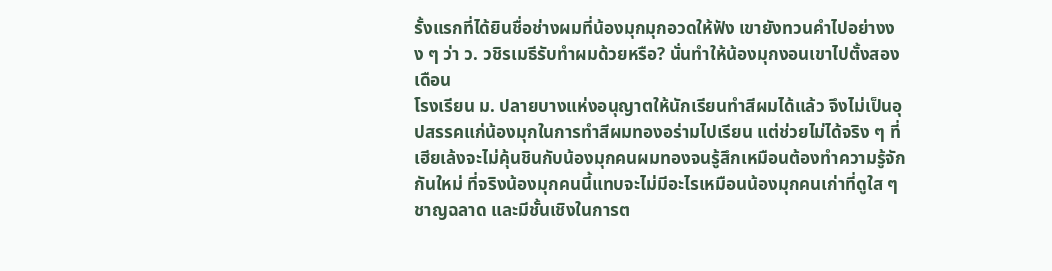รั้งแรกที่ได้ยินชื่อช่างผมที่น้องมุกมุกอวดให้ฟัง เขายังทวนคำไปอย่างงง ๆ ว่า ว. วชิรเมธีรับทำผมด้วยหรือ? นั่นทำให้น้องมุกงอนเขาไปตั้งสองเดือน
โรงเรียน ม. ปลายบางแห่งอนุญาตให้นักเรียนทำสีผมได้แล้ว จึงไม่เป็นอุปสรรคแก่น้องมุกในการทำสีผมทองอร่ามไปเรียน แต่ช่วยไม่ได้จริง ๆ ที่เฮียเล้งจะไม่คุ้นชินกับน้องมุกคนผมทองจนรู้สึกเหมือนต้องทำความรู้จักกันใหม่ ที่จริงน้องมุกคนนี้แทบจะไม่มีอะไรเหมือนน้องมุกคนเก่าที่ดูใส ๆ ชาญฉลาด และมีชั้นเชิงในการต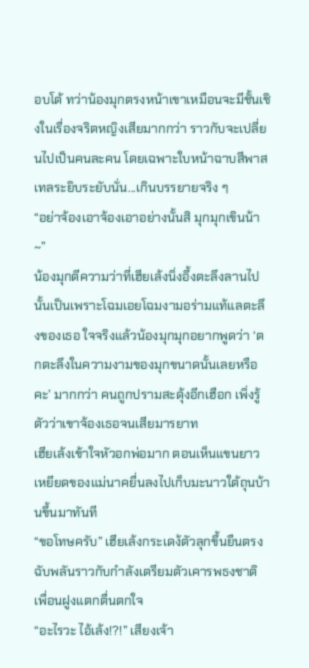อบโต้ ทว่าน้องมุกตรงหน้าเขาเหมือนจะมีชั้นเชิงในเรื่องจริตหญิงเสียมากกว่า ราวกับจะเปลี่ยนไปเป็นคนละคน โดยเฉพาะใบหน้าฉาบสีพาสเทลระยิบระยับนั่น...เกินบรรยายจริง ๆ
“อย่าจ้องเอาจ้องเอาอย่างนั้นสิ มุกมุกเขินน้า~”
น้องมุกตีความว่าที่เฮียเล้งนิ่งอึ้งตะลึงลานไปนั้นเป็นเพราะโฉมเอยโฉมงามอร่ามแท้แลตะลึงของเธอ ใจจริงแล้วน้องมุกมุกอยากพูดว่า ‘ตกตะลึงในความงามของมุกขนาดนั้นเลยหรือคะ’ มากกว่า คนถูกปรามสะดุ้งอีกเฮือก เพิ่งรู้ตัวว่าเขาจ้องเธอจนเสียมารยาท
เฮียเล้งเข้าใจหัวอกพ่อมาก ตอนเห็นแขนยาวเหยียดของแม่นาคยื่นลงไปเก็บมะนาวใต้ถุนบ้านขึ้นมาทันที
“ขอโทษครับ” เฮียเล้งกระเดง้ตัวลุกขึ้นยืนตรงฉับพลันราวกับกำลังเตรียมตัวเคารพธงชาติ เพื่อนฝูงแตกตื่นตกใจ
“อะไรวะ ไอ้เล้ง!?!” เสียงเจ้า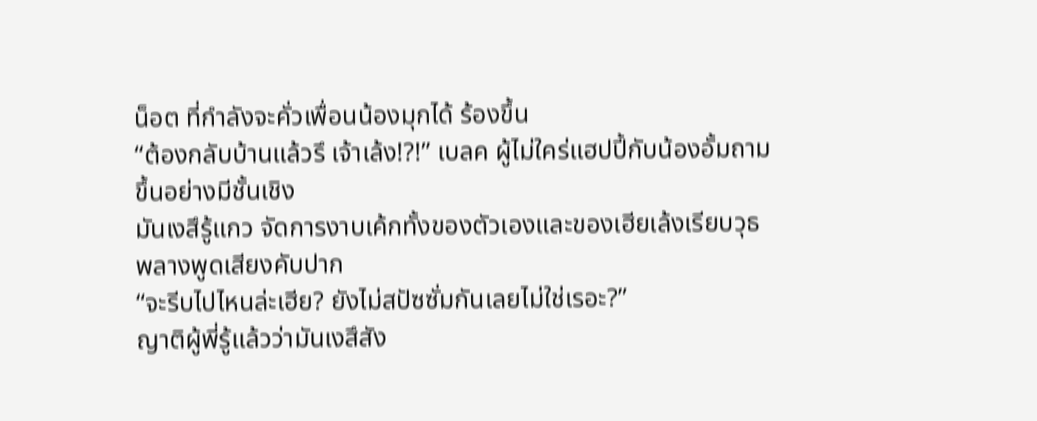น็อต ที่กำลังจะคั่วเพื่อนน้องมุกได้ ร้องขึ้น
“ต้องกลับบ้านแล้วรึ เจ้าเล้ง!?!” เบลค ผู้ไม่ใคร่แฮปปี้กับน้องอั้มถามขึ้นอย่างมีชั้นเชิง
มันเงสึรู้แกว จัดการงาบเค้กทั้งของตัวเองและของเฮียเล้งเรียบวุธ พลางพูดเสียงคับปาก
“จะรีบไปไหนล่ะเฮีย? ยังไม่สปัซซั่มกันเลยไม่ใช่เรอะ?”
ญาติผู้พี่รู้แล้วว่ามันเงสึสัง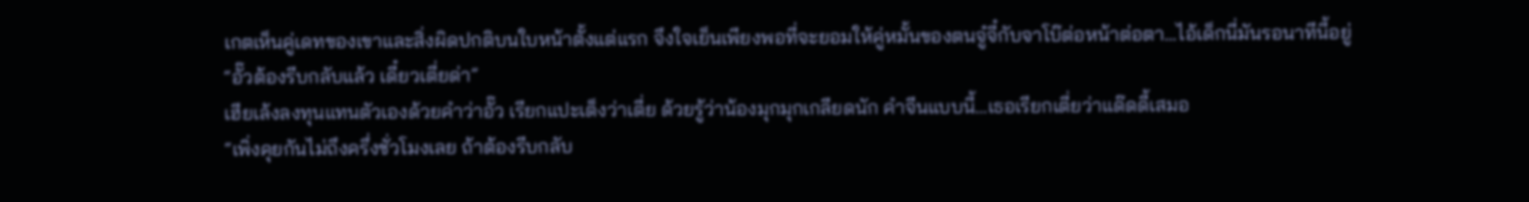เกตเห็นคู่เดทของเขาและสิ่งผิดปกติบนใบหน้าตั้งแต่แรก จึงใจเย็นเพียงพอที่จะยอมให้คู่หมั้นของตนจู๋จี๋กับจาโบ๊ต่อหน้าต่อตา...ไอ้เด็กนี่มันรอนาทีนี้อยู่
“อั๊วต้องรีบกลับแล้ว เดี๋ยวเตี่ยด่า”
เฮียเล้งลงทุนแทนตัวเองด้วยคำว่าอั๊ว เรียกแปะเต็งว่าเตี่ย ด้วยรู้ว่าน้องมุกมุกเกลียดนัก คำจีนแบบนี้...เธอเรียกเตี่ยว่าแด๊ดดี้เสมอ
“เพิ่งคุยกันไม่ถึงครึ่งชั่วโมงเลย ถ้าต้องรีบกลับ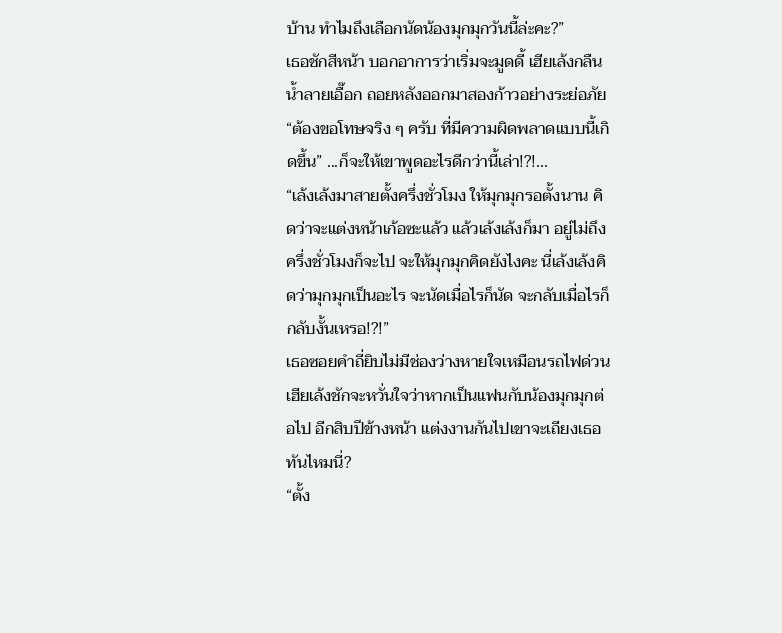บ้าน ทำไมถึงเลือกนัดน้องมุกมุกวันนี้ล่ะคะ?”
เธอชักสีหน้า บอกอาการว่าเริ่มจะมูดดี้ เฮียเล้งกลืนน้ำลายเอื๊อก ถอยหลังออกมาสองก้าวอย่างระย่อภัย
“ต้องขอโทษจริง ๆ ครับ ที่มีความผิดพลาดแบบนี้เกิดขึ้น” ...ก็จะให้เขาพูดอะไรดีกว่านี้เล่า!?!...
“เล้งเล้งมาสายตั้งครึ่งชั่วโมง ให้มุกมุกรอตั้งนาน คิดว่าจะแต่งหน้าเก้อซะแล้ว แล้วเล้งเล้งก็มา อยู่ไม่ถึงครึ่งชั่วโมงก็จะไป จะให้มุกมุกคิดยังไงคะ นี่เล้งเล้งคิดว่ามุกมุกเป็นอะไร จะนัดเมื่อไรก็นัด จะกลับเมื่อไรก็กลับงั้นเหรอ!?!”
เธอซอยคำถี่ยิบไม่มีช่องว่างหายใจเหมือนรถไฟด่วน เฮียเล้งชักจะหวั่นใจว่าหากเป็นแฟนกับน้องมุกมุกต่อไป อีกสิบปีข้างหน้า แต่งงานกันไปเขาจะเถียงเธอทันไหมนี่?
“ตั้ง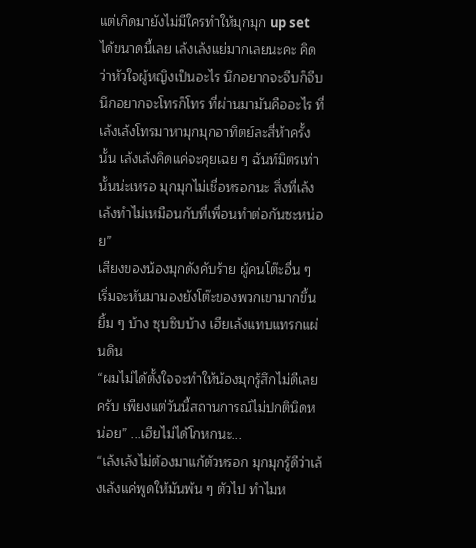แต่เกิดมายังไม่มีใครทำให้มุกมุก up set ได้ขนาดนี้เลย เล้งเล้งแย่มากเลยนะคะ คิดว่าหัวใจผู้หญิงเป็นอะไร นึกอยากจะจีบก็จีบ นึกอยากจะโทรก็โทร ที่ผ่านมามันคืออะไร ที่เล้งเล้งโทรมาหามุกมุกอาทิตย์ละสี่ห้าครั้งนั้น เล้งเล้งคิดแค่จะคุยเฉย ๆ ฉันท์มิตรเท่านั้นน่ะเหรอ มุกมุกไม่เชื่อหรอกนะ สิ่งที่เล้งเล้งทำไม่เหมือนกับที่เพื่อนทำต่อกันซะหน่อย”
เสียงของน้องมุกดังคับร้าย ผู้คนโต๊ะอื่น ๆ เริ่มจะหันมามองยังโต๊ะของพวกเขามากขึ้น ยิ้ม ๆ บ้าง ซุบซิบบ้าง เฮียเล้งแทบแทรกแผ่นดิน
“ผมไม่ได้ตั้งใจจะทำให้น้องมุกรู้สึกไม่ดีเลยครับ เพียงแต่วันนี้สถานการณ์ไม่ปกตินิดหน่อย” ...เฮียไม่ได้โกหกนะ...
“เล้งเล้งไม่ต้องมาแก้ตัวหรอก มุกมุกรู้ดีว่าเล้งเล้งแค่พูดให้มันพ้น ๆ ตัวไป ทำไมห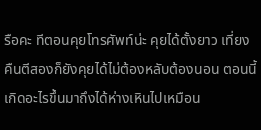รือคะ ทีตอนคุยโทรศัพท์น่ะ คุยได้ตั้งยาว เที่ยงคืนตีสองก็ยังคุยได้ไม่ต้องหลับต้องนอน ตอนนี้เกิดอะไรขึ้นมาถึงได้ห่างเหินไปเหมือน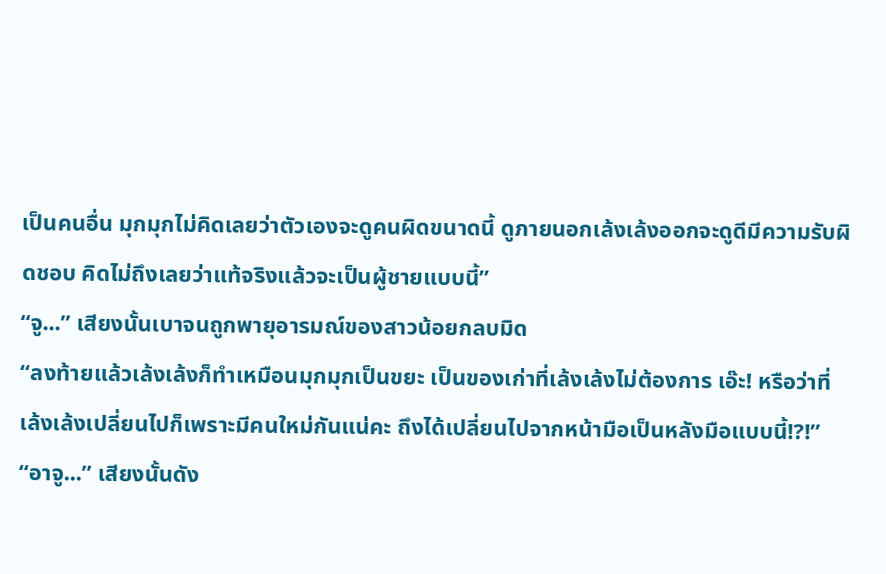เป็นคนอื่น มุกมุกไม่คิดเลยว่าตัวเองจะดูคนผิดขนาดนี้ ดูภายนอกเล้งเล้งออกจะดูดีมีความรับผิดชอบ คิดไม่ถึงเลยว่าแท้จริงแล้วจะเป็นผู้ชายแบบนี้”
“จู...” เสียงนั้นเบาจนถูกพายุอารมณ์ของสาวน้อยกลบมิด
“ลงท้ายแล้วเล้งเล้งก็ทำเหมือนมุกมุกเป็นขยะ เป็นของเก่าที่เล้งเล้งไม่ต้องการ เอ๊ะ! หรือว่าที่เล้งเล้งเปลี่ยนไปก็เพราะมีคนใหม่กันแน่คะ ถึงได้เปลี่ยนไปจากหน้ามือเป็นหลังมือแบบนี้!?!”
“อาจู...” เสียงนั้นดัง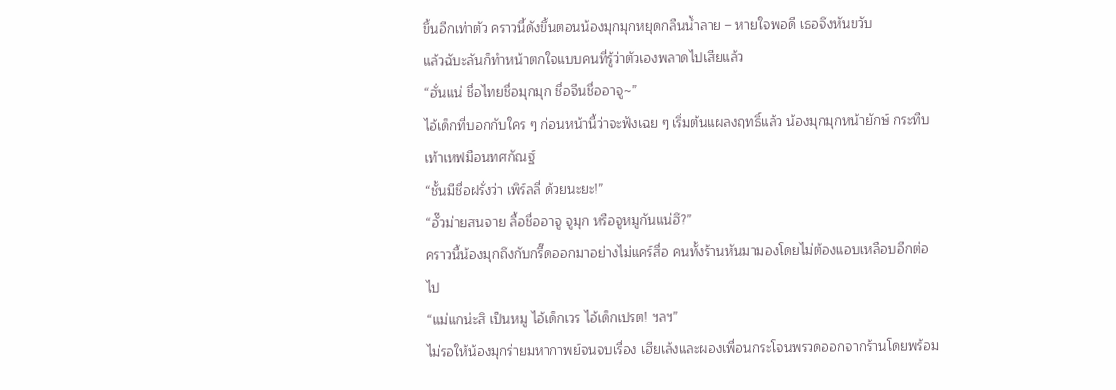ขึ้นอีกเท่าตัว คราวนี้ดังขึ้นตอนน้องมุกมุกหยุดกลืนน้ำลาย – หายใจพอดี เธอจึงหันขวับ
แล้วฉับะลันก็ทำหน้าตกใจแบบคนที่รู้ว่าตัวเองพลาดไปเสียแล้ว
“ฮั่นแน่ ชื่อไทยชื่อมุกมุก ชื่อจีนชื่ออาจู~”
ไอ้เด็กที่บอกกับใคร ๆ ก่อนหน้านี้ว่าจะฟังเฉย ๆ เริ่มต้นแผลงฤทธิ์แล้ว น้องมุกมุกหน้ายักษ์ กระทืบเท้าเหฟมือนทศกัณฐ์
“ชั้นมีชื่อฝรั่งว่า เพิร์ลลี่ ด้วยนะยะ!”
“อั๊วม่ายสนจาย ลื้อชื่ออาจู จูมุก หรือจูหมูกันแน่ฮึ?”
คราวนี้น้องมุกถึงกับกรี๊ดออกมาอย่างไม่แคร์สื่อ คนทั้งร้านหันมามองโดยไม่ต้องแอบเหลือบอีกต่อไป
“แม่แกน่ะสิ เป็นหมู ไอ้เด็กเวร ไอ้เด็กเปรต! ฯลฯ”
ไม่รอให้น้องมุกร่ายมหากาพย์จนจบเรื่อง เฮียเล้งและผองเพื่อนกระโจนพรวดออกจากร้านโดยพร้อม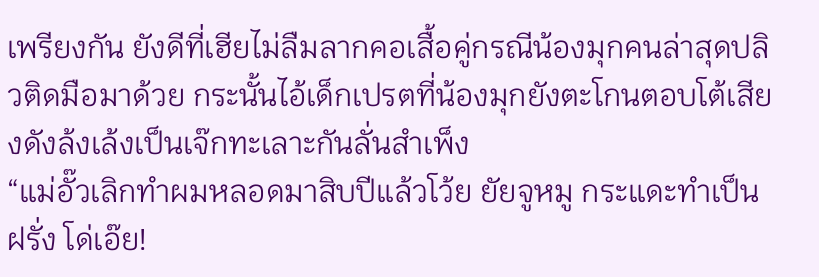เพรียงกัน ยังดีที่เฮียไม่ลืมลากคอเสื้อคู่กรณีน้องมุกคนล่าสุดปลิวติดมือมาด้วย กระนั้นไอ้เด็กเปรตที่น้องมุกยังตะโกนตอบโต้เสียงดังล้งเล้งเป็นเจ๊กทะเลาะกันลั่นสำเพ็ง
“แม่อั๊วเลิกทำผมหลอดมาสิบปีแล้วโว้ย ยัยจูหมู กระแดะทำเป็นฝรั่ง โด่เอ๊ย!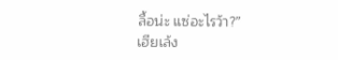ลื้อน่ะ แซ่อะไรว้า?”
เฮียเล้ง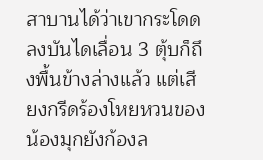สาบานได้ว่าเขากระโดดลงบันไดเลื่อน 3 ตุ้บก็ถึงพื้นข้างล่างแล้ว แต่เสียงกรีดร้องโหยหวนของน้องมุกยังก้องล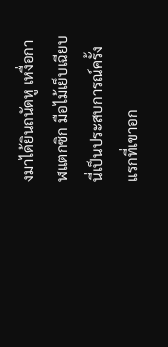งมาได้ยินถนัดหู เหงื่อกาฬแตกซิก มือไม้เย็บเฉียบ นี่เป็นประสบการณ์ครั้งแรกที่เขาอก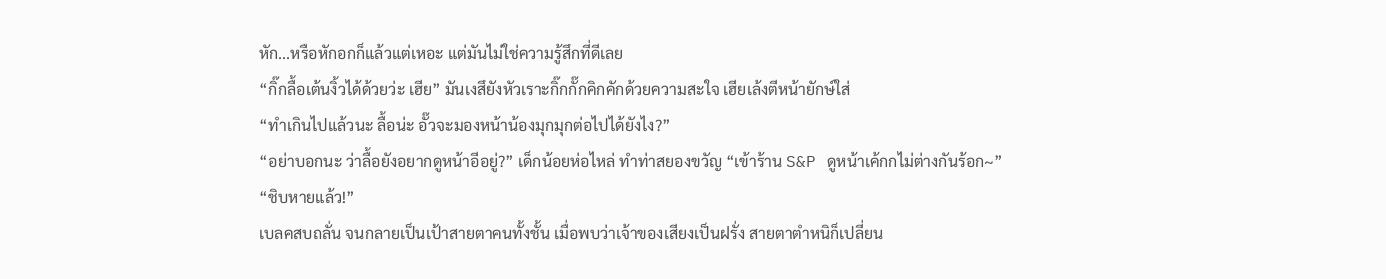หัก...หรือหักอกก็แล้วแต่เหอะ แต่มันไม่ใช่ความรู้สึกที่ดีเลย
“กิ๊กลื้อเต้นงิ้วได้ด้วยว่ะ เฮีย” มันเงสึยังหัวเราะกิ๊กกั๊กคิกคักด้วยความสะใจ เฮียเล้งตีหน้ายักษ์ใส่
“ทำเกินไปแล้วนะ ลื้อน่ะ อั๊วจะมองหน้าน้องมุกมุกต่อไปได้ยังไง?”
“อย่าบอกนะ ว่าลื้อยังอยากดูหน้าอีอยู่?” เด็กน้อยห่อไหล่ ทำท่าสยองขวัญ “เข้าร้าน S&P ดูหน้าเค้กกไม่ต่างกันร้อก~”
“ชิบหายแล้ว!”
เบลคสบถลั่น จนกลายเป็นเป้าสายตาคนทั้งชั้น เมื่อพบว่าเจ้าของเสียงเป็นฝรั่ง สายตาตำหนิก็เปลี่ยน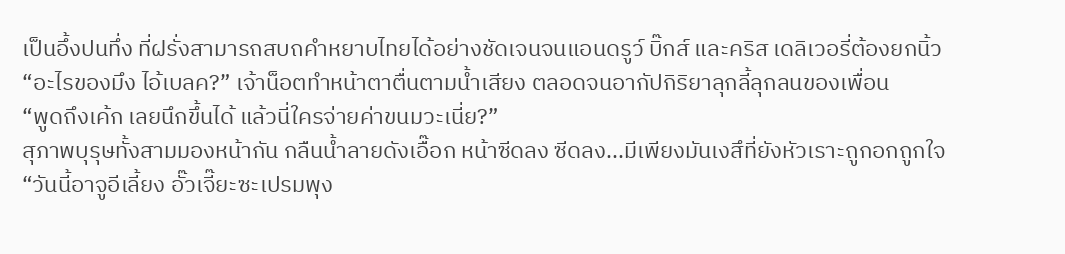เป็นอึ้งปนทึ่ง ที่ฝรั่งสามารถสบถคำหยาบไทยได้อย่างชัดเจนจนแอนดรูว์ บิ๊กส์ และคริส เดลิเวอรี่ต้องยกนิ้ว
“อะไรของมึง ไอ้เบลค?” เจ้าน็อตทำหน้าตาตื่นตามน้ำเสียง ตลอดจนอากัปกิริยาลุกลี้ลุกลนของเพื่อน
“พูดถึงเค้ก เลยนึกขึ้นได้ แล้วนี่ใครจ่ายค่าขนมวะเนี่ย?”
สุภาพบุรุษทั้งสามมองหน้ากัน กลืนน้ำลายดังเอื๊อก หน้าซีดลง ซีดลง...มีเพียงมันเงสึที่ยังหัวเราะถูกอกถูกใจ
“วันนี้อาจูอีเลี้ยง อั๊วเจี๊ยะซะเปรมพุง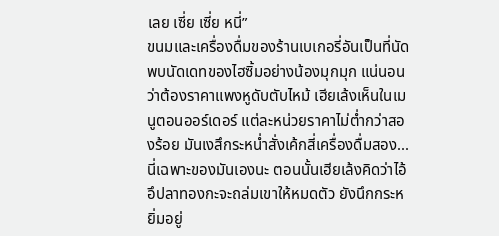เลย เซี่ย เซี่ย หนี่”
ขนมและเครื่องดื่มของร้านเบเกอรี่อันเป็นที่นัดพบนัดเดทของไฮซิ้มอย่างน้องมุกมุก แน่นอนว่าต้องราคาแพงหูดับตับไหม้ เฮียเล้งเห็นในเมนูตอนออร์เดอร์ แต่ละหน่วยราคาไม่ต่ำกว่าสองร้อย มันเงสึกระหน่ำสั่งเค้กสี่เครื่องดื่มสอง...นี่เฉพาะของมันเองนะ ตอนนั้นเฮียเล้งคิดว่าไอ้อึปลาทองกะจะถล่มเขาให้หมดตัว ยังนึกกระหยิ่มอยู่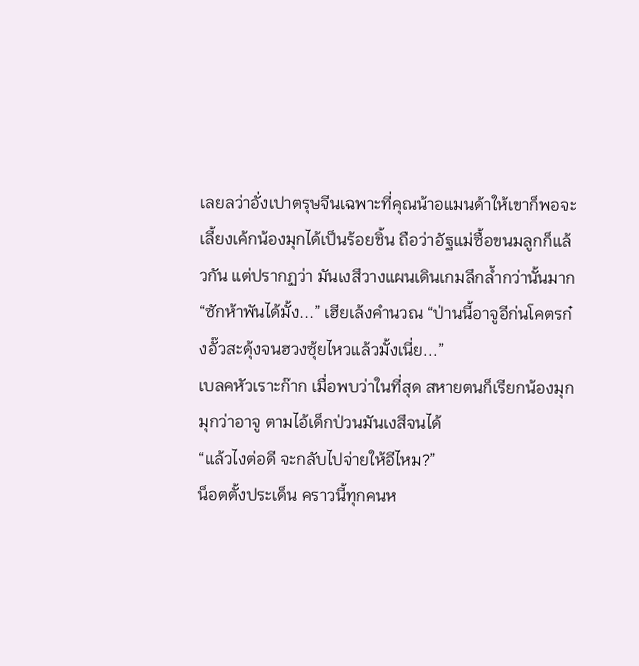เลยลว่าอั่งเปาตรุษจีนเฉพาะที่คุณน้าอแมนด้าให้เขาก็พอจะเลี้ยงเค้กน้องมุกได้เป็นร้อยชิ้น ถือว่าอัฐแม่ซื้อขนมลูกก็แล้วกัน แต่ปรากฏว่า มันเงสึวางแผนเดินเกมลึกล้ำกว่านั้นมาก
“ซักห้าพันได้มั้ง...” เฮียเล้งคำนวณ “ป่านนี้อาจูอีก่นโคตรก๋งอั๊วสะดุ้งจนฮวงซุ้ยไหวแล้วมั้งเนี่ย...”
เบลคหัวเราะก๊าก เมื่อพบว่าในที่สุด สหายตนก็เรียกน้องมุกมุกว่าอาจู ตามไอ้เด็กป่วนมันเงสึจนได้
“แล้วไงต่อดี จะกลับไปจ่ายให้อีไหม?”
น็อตตั้งประเด็น คราวนี้ทุกคนห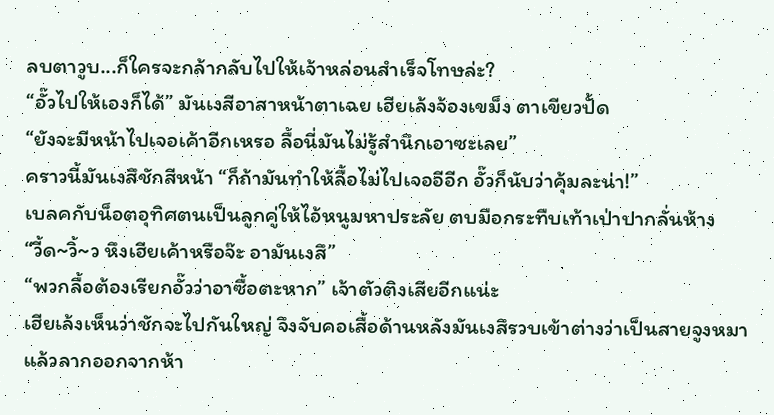ลบตาวูบ...ก็ใครจะกล้ากลับไปให้เจ้าหล่อนสำเร็จโทษล่ะ?
“อั๊วไปให้เองก็ได้” มันเงสีอาสาหน้าตาเฉย เฮียเล้งจ้องเขม็ง ตาเขียวปั้ด
“ยังจะมีหน้าไปเจอเค้าอีกเหรอ ลื้อนี่มันไม่รู้สำนึกเอาซะเลย”
คราวนี้มันเงสึชักสีหน้า “ก็ถ้ามันทำให้ลื้อไม่ไปเจออีอีก อั๊วก็นับว่าคุ้มละน่า!”
เบลคกับน็อตอุทิศตนเป็นลูกคู่ให้ไอ้หนูมหาประลัย ตบมือกระทืบเท้าเป่าปากลั่นห้าง
“วี้ด~วิ้~ว หึงเฮียเค้าหรือจ๊ะ อามันเงสึ”
“พวกลื้อต้องเรียกอั๊วว่าอาซื้อตะหาก” เจ้าตัวติงเสียอีกแน่ะ
เฮียเล้งเห็นว่าชักจะไปกันใหญ่ จึงจับคอเสื้อด้านหลังมันเงสึรวบเข้าต่างว่าเป็นสายจูงหมา แล้วลากออกจากห้า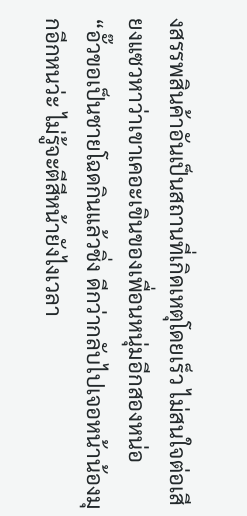งสรรพสินค้าอันเป็นสถานที่เกิดเหตุโดยเร็ว ไม่สนใจต่อเสียงแซวหาว่าเขาเคอะเขินของเพื่อนหนุ่มอีกสองหน่อ
“อั๊วขอเป็นชายโฉดกินแล้วชิ่ง ดีกว่ากลับไปเจอหน้าน้องมุกอีกหนว่ะ ไม่รู้จะตีสีหน้ายังไงเวลา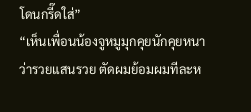โดนกรี๊ดใส่”
“เห็นเพื่อนน้องจูหมูมุกคุยนักคุยหนาว่ารวยแสนรวย ตัดผมย้อมผมทีละห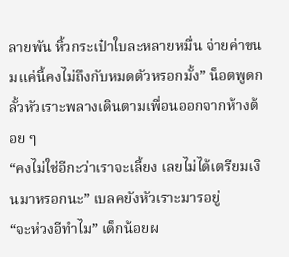ลายพัน หิ้วกระเป๋าใบละหลายหมื่น จ่ายค่าขนมแค่นี้คงไม่ถึงกับหมดตัวหรอกมั้ง” น็อตพูดกลั้วหัวเราะพลางเดินตามเพื่อนออกจากห้างต้อย ๆ
“คงไม่ใช่อีกะว่าเราจะเลี้ยง เลยไม่ได้เตรียมเงินมาหรอกนะ” เบลคยังหัวเราะมารอยู่
“จะห่วงอีทำไม” เด็กน้อยผ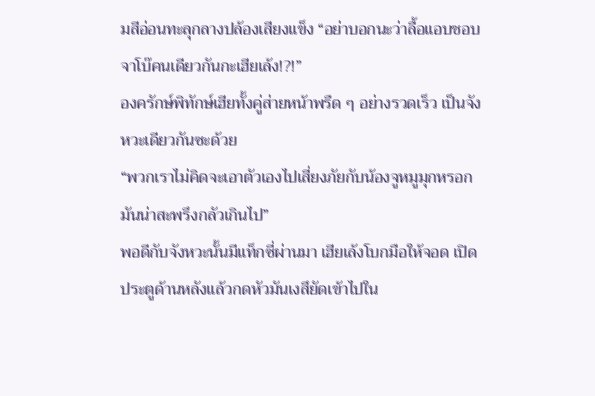มสีอ่อนทะลุกลางปล้องเสียงแข็ง “อย่าบอกนะว่าลื้อแอบชอบจาโบ๊คนเดียวกันกะเฮียเล้ง!?!”
องครักษ์พิทักษ์เฮียทั้งคู่ส่ายหน้าพรืด ๆ อย่างรวดเร็ว เป็นจังหวะเดียวกันซะด้วย
“พวกเราไม่คิดจะเอาตัวเองไปเสี่ยงภัยกับน้องจูหมูมุกหรอก มันน่าสะพรึงกลัวเกินไป”
พอดีกับจังหวะนั้นมีแท็กซี่ผ่านมา เฮียเล้งโบกมือให้จอด เปิดประตูด้านหลังแล้วกดหัวมันเงสึยัดเข้าไปใน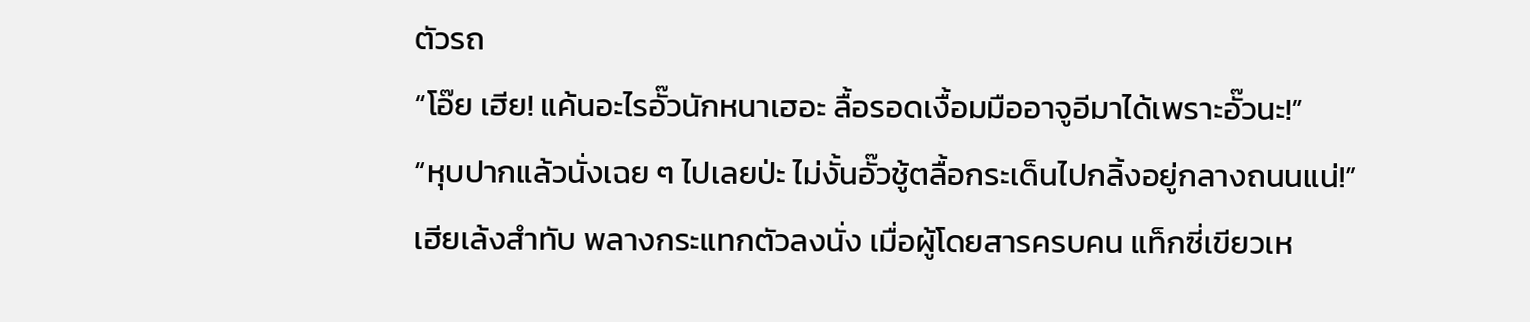ตัวรถ
“โอ๊ย เฮีย! แค้นอะไรอั๊วนักหนาเฮอะ ลื้อรอดเงื้อมมืออาจูอีมาได้เพราะอั๊วนะ!”
“หุบปากแล้วนั่งเฉย ๆ ไปเลยป่ะ ไม่งั้นอั๊วชู้ตลื้อกระเด็นไปกลิ้งอยู่กลางถนนแน่!”
เฮียเล้งสำทับ พลางกระแทกตัวลงนั่ง เมื่อผู้โดยสารครบคน แท็กซี่เขียวเห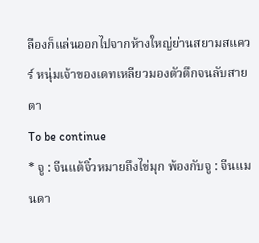ลืองก็แล่นออกไปจากห้างใหญ่ย่านสยามสแควร์ หนุ่มเจ้าของเดทเหลียวมองตัวตึกจนลับสายตา
To be continue
* จู : จีนแต้จิ๋วหมายถึงไข่มุก พ้องกับจู : จีนแมนดา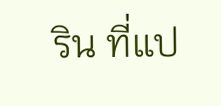ริน ที่แป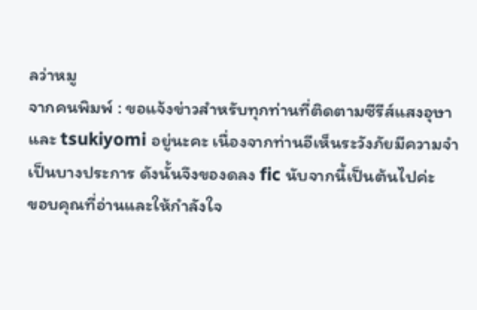ลว่าหมู
จากคนพิมพ์ : ขอแจ้งข่าวสำหรับทุกท่านที่ติดตามซีรีส์แสงอุษาและ tsukiyomi อยู่นะคะ เนื่องจากท่านอีเห็นระวังภัยมีความจำเป็นบางประการ ดังนั้นจึงของดลง fic นับจากนี้เป็นต้นไปค่ะ
ขอบคุณที่อ่านและให้กำลังใจ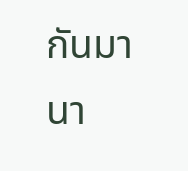กันมานา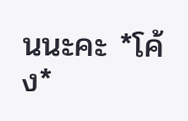นนะคะ *โค้ง*